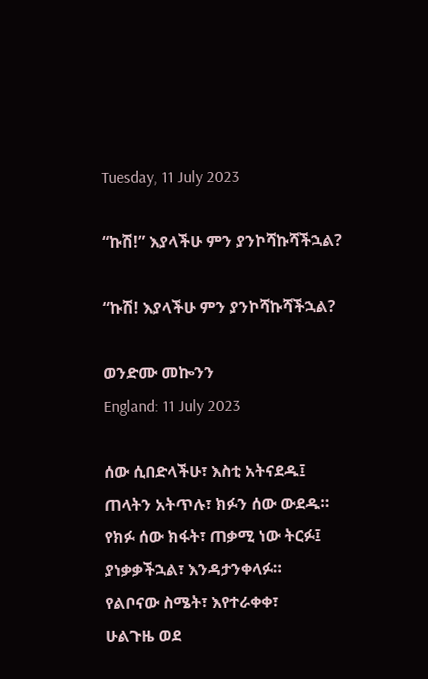Tuesday, 11 July 2023

“ኩሽ!” እያላችሁ ምን ያንኮሻኩሻችኋል?

“ኩሽ! እያላችሁ ምን ያንኮሻኩሻችኋል?

ወንድሙ መኰንን
England: 11 July 2023

ሰው ሲበድላችሁ፣ እስቲ አትናደዱ፤
ጠላትን አትጥሉ፣ ክፉን ሰው ውደዱ።
የክፉ ሰው ክፋት፣ ጠቃሚ ነው ትርፉ፤
ያነቃቃችኋል፣ እንዳታንቀላፉ።
የልቦናው ስሜት፣ እየተራቀቀ፣
ሁልጉዜ ወደ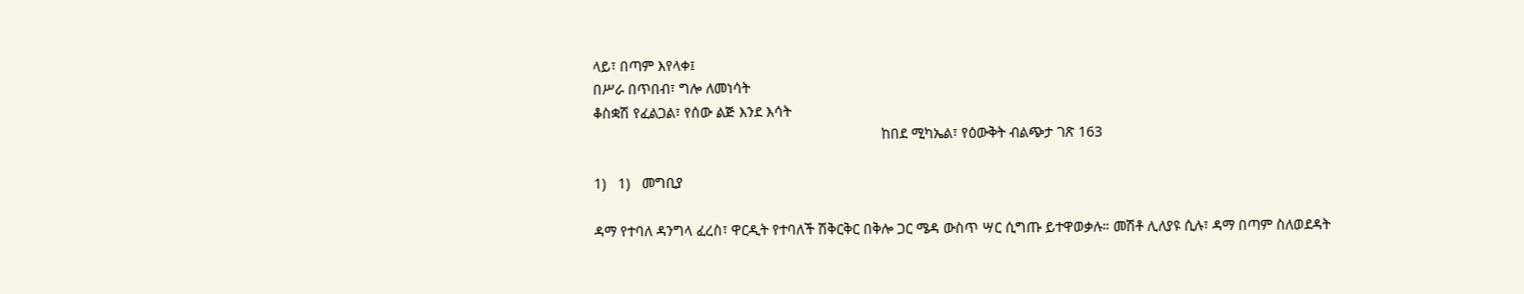ላይ፣ በጣም እየላቀ፤
በሥራ በጥበብ፣ ግሎ ለመነሳት
ቆስቋሽ የፈልጋል፣ የሰው ልጅ እንደ እሳት
                                                                        ከበደ ሚካኤል፣ የዕውቅት ብልጭታ ገጽ 163

1)   1)   መግቢያ

ዳማ የተባለ ዳንግላ ፈረስ፣ ዋርዲት የተባለች ሽቅርቅር በቅሎ ጋር ሜዳ ውስጥ ሣር ሲግጡ ይተዋወቃሉ። መሽቶ ሊለያዩ ሲሉ፣ ዳማ በጣም ስለወደዳት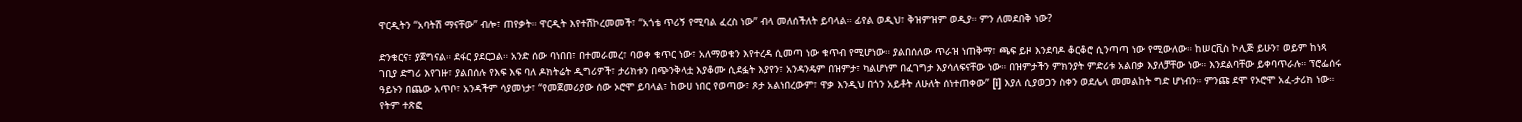ዋርዲትን “አባትሽ ማናቸው” ብሎ፣ ጠየቃት። ዋርዲት እየተሽኮረመመች፣ “አጎቴ ጥሪኝ የሚባል ፈረስ ነው” ብላ መለሰችለት ይባላል። ፊየል ወዲህ፣ ቅዝምዝም ወዲያ። ምን ለመደበቅ ነው?

ድንቁርና፣ ያጀግናል። ደፋር ያደርጋል። አንድ ሰው ባነበበ፣ በተመራመረ፣ ባወቀ ቁጥር ነው፣ አለማወቁን እየተረዳ ሲመጣ ነው ቁጥብ የሚሆነው። ያልበሰለው ጥራዝ ነጠቅማ፣ ጫፍ ይዞ እንደባዶ ቆርቆሮ ሲንጣጣ ነው የሚውለው። ከሠርቪስ ኮሊጅ ይሁን፣ ወይም ከነጻ ገቢያ ድግሪ እየገዙ፣ ያልበሰሉ የእፍ እፍ ባለ ዶክትሬት ዲግሪዎች፣ ታሪክቱን በጭንቅላቷ እያቆሙ ሲደፏት እያየን፣ አንዳንዴም በዝምታ፣ ካልሆነም በፈገግታ እያሳለፍናቸው ነው። በዝምታችን ምክንያት ምድሪቱ አልበቃ እያለቻቸው ነው። እንደልባቸው ይቀባጥራሉ። ፕሮፌሰሩ ዓይኑን በጨው አጥቦ፣ አንዳችም ሳያመነታ፣ “የመጀመሪያው ሰው ኦሮሞ ይባላል፣ ከውሀ ነበር የወጣው፣ ጾታ አልነበረውም፣ ዋቃ እንዲህ በጎን አይቶት ለሁለት ሰነተጠቀው” [i] እያለ ሲያወጋን ስቀን ወደሌላ መመልከት ግድ ሆነብን። ምንጩ ደሞ የኦሮሞ አፈ-ታሪክ ነው። የትም ተጽፎ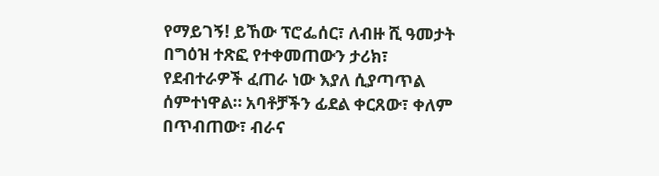የማይገኝ! ይኸው ፕሮፌሰር፣ ለብዙ ሺ ዓመታት በግዕዝ ተጽፎ የተቀመጠውን ታሪክ፣ የደብተራዎች ፈጠራ ነው እያለ ሲያጣጥል ሰምተነዋል። አባቶቻችን ፊደል ቀርጸው፣ ቀለም በጥብጠው፣ ብራና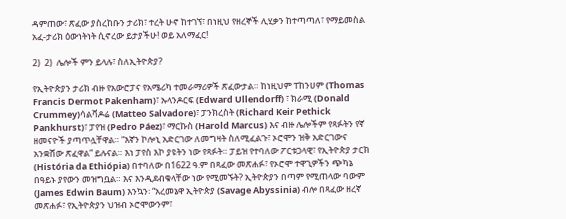ዳምጠው፣ ጽፈው ያስረከቡን ታሪክ፣ ተረት ሁኖ ከተገኘ፣ በነዚህ የዘረኞች ሊሂቃን ከተጣጣለ፣ የማይመስል አፈ-ታሪክ ዕውነትነት ሲኖረው ይታያችሁ! ወይ አለማፈር!

2)  2)  ሌሎች ምን ይላሉ፣ ስለኢትዮጵያ?

የኢትዮጵያን ታሪክ ብዙ የአውሮፓና የአሜሪካ ተመራማሪዎች ጽፈውታል። ከነዚህም ፐከንሀም (Thomas Francis Dermot Pakenham)፣ ኡላንዶርፍ (Edward Ullendorff) ፣ ክራሚ (Donald Crummey)ሳልቫዶሬ (Matteo Salvadore)፣ ፓንክረስት (Richard Keir Pethick Pankhurst)፣ ፓየዝ (Pedro Páez)፣ ማርኩስ (Harold Marcus) እና ብዙ ሌሎችም የጻፉትን የኛ ዘመናዮች ያጣጥሏቸዋል። “እኛን ኮሎኒ አድርገው ለመግዛት ስለሚፈልጉ፣ ኦሮሞን ዝቅ አድርገውና አንቋሸው ጽፈዋል” ይሉናል። እነ ፓየስ እኮ ያዩትን ነው የጻፉት። ፓይዝ የተባለው ፖርቱጋላዊ፣ የኢትዮጵያ ታርክ (História da Ethiópia) በተባለው በ1622 ዓ.ም በጻፈው መጽሐፉ፣ የኦሮሞ ተዋጊዎችን ጭካኔ በዓይኑ ያየውን መዝግቧል። እና እንዲደብቁላቸው ነው የሚመኙት? ኢትዮጵያን በጣም የሚጠላው ባውም (James Edwin Baum) እንኳን፡ “አረመኔዋ ኢትዮጵያ (Savage Abyssinia) ብሎ በጻፈው ዘረኛ መጽሐፉ፣ የኢትዮጵያን ህዝብ ኦሮሞውንም፣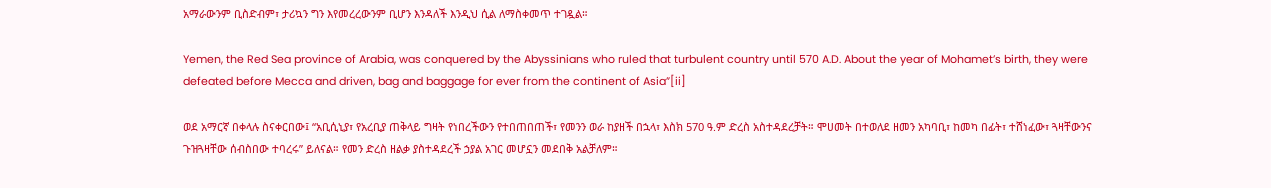አማራውንም ቢስድብም፣ ታሪኳን ግን እየመረረውንም ቢሆን እንዳለች እንዲህ ሲል ለማስቀመጥ ተገዷል።

Yemen, the Red Sea province of Arabia, was conquered by the Abyssinians who ruled that turbulent country until 570 A.D. About the year of Mohamet’s birth, they were defeated before Mecca and driven, bag and baggage for ever from the continent of Asia”[ii]

ወደ አማርኛ በቀላሉ ስናቀርበው፤ “አቢሲኒያ፣ የአረቢያ ጠቅላይ ግዛት የነበረችውን የተበጠበጠች፣ የመንን ወራ ከያዘች በኋላ፣ እስክ 570 ዓ.ም ድረስ አስተዳደረቻት። ሞሀመት በተወለደ ዘመን አካባቢ፣ ከመካ በፊት፣ ተሸነፈው፣ ጓዛቸውንና ጉዝጓዛቸው ሰብስበው ተባረሩ” ይለናል። የመን ድረስ ዘልቃ ያስተዳደረች ኃያል አገር መሆኗን መደበቅ አልቻለም።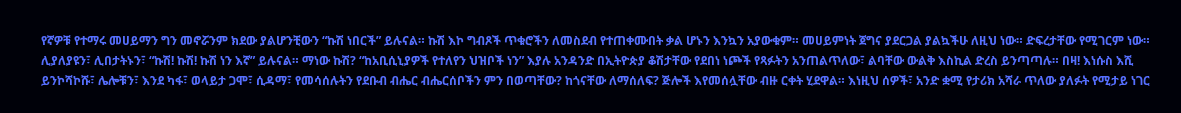የኛዎቹ የተማሩ መሀይማን ግን መኖሯንም ክደው ያልሆንቺውን “ኩሽ ነበርች” ይሉናል። ኩሽ እኮ ግብጾች ጥቁሮችን ለመስደብ የተጠቀሙበት ቃል ሆኑን እንኳን አያውቁም። መሀይምነት ጀግና ያደርጋል ያልኳችሁ ለዚህ ነው። ድፍረታቸው የሚገርም ነው። ሊያለያዩን፣ ሊበታትኑን፣ “ኩሽ! ኩሽ! ኩሽ ነን እኛ” ይሉናል። ማነው ኩሽ? “ከአቢሲኒያዎች የተለየን ህዝቦች ነን” እያሉ አንዳንድ በኢትዮጵያ ቆሽታቸው የደበነ ነጮች የጻፉትን አንጠልጥለው፣ ልባቸው ውልቅ እስኪል ድረስ ይንጣጣሉ። በዛ! እነሱስ እሺ ይንኮሻኮሹ፣ ሌሎቹን፣ እንደ ካፋ፣ ወላይታ ጋሞ፣ ሲዳማ፣ የመሳሰሉትን የደቡብ ብሔር ብሔርሰቦችን ምን በወጣቸው? ከጎናቸው ለማሰለፍ? ጅሎች እየመሰሏቸው ብዙ ርቀት ሂደዋል። እነዚህ ሰዎች፣ አንድ ቋሚ የታሪክ አሻራ ጥለው ያለፉት የሚታይ ነገር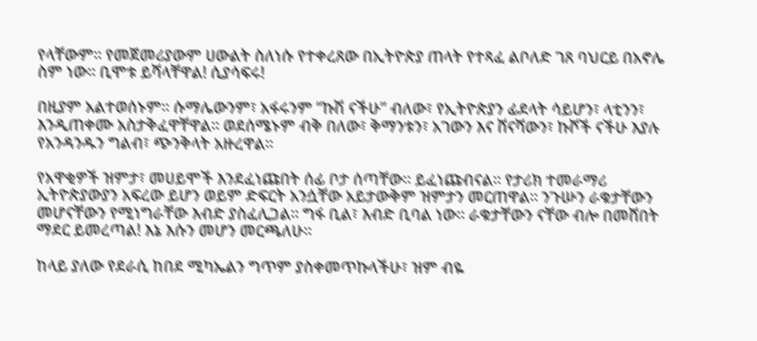የላቸውም። የመጀመሪያውም ሀውልት ስለነሱ የተቀረጸው በኢትዮጵያ ጠላት የተጻፈ ልቦለድ ገጸ ባህርይ በአኖሌ ስም ነው። ቢሞቱ ይሻላቸዋል! ሲያሳፍሩ!

በዚያም አልተወሰኑም። ሱማሌውንም፣ አፋሩንም “ኩሽ ናችሁ” ብለው፣ የኢትዮጵያን ፊደላት ሳይሆን፣ ላቲንን፣ እንዲጠቀሙ አስታቅፈዋቸዋል። ወደሰሜኑም ብቅ በለው፣ ቅማንቱን፣ አገውን እና ሸናሻውን፣ ኩሾች ናችሁ እያሉ የአንዳንዱን ግልብ፣ ጭንቅላት አዙረዋል።

የአዋቂዎች ዝምታ፣ መሀይሞች እንደፈነጩበት ሰፊ ቦታ ሰጣቸው። ይፈነጩብናል። የታሪክ ተመራማሪ ኢትዮጵያውያን አፍረው ይሆን ወይም ድፍርት አንሷቸው አይታውቅም ዝምታን መርጠዋል። ንጉሡን ራቁታቸውን መሆናቸውን የሚነግራቸው እብድ ያስፈሊጋል። ግፋ ቢል፣ እብድ ቢባል ነው። ራቁታቸውን ናቸው ብሎ በመሸበት ማደር ይመረጣል! እኔ እሱን መሆን መርጫለሁ።

ከላይ ያለው የደራሲ ከበደ ሚካኤልን ግጥም ያስቀመጥኩላችሁ፣ ዝም ብዬ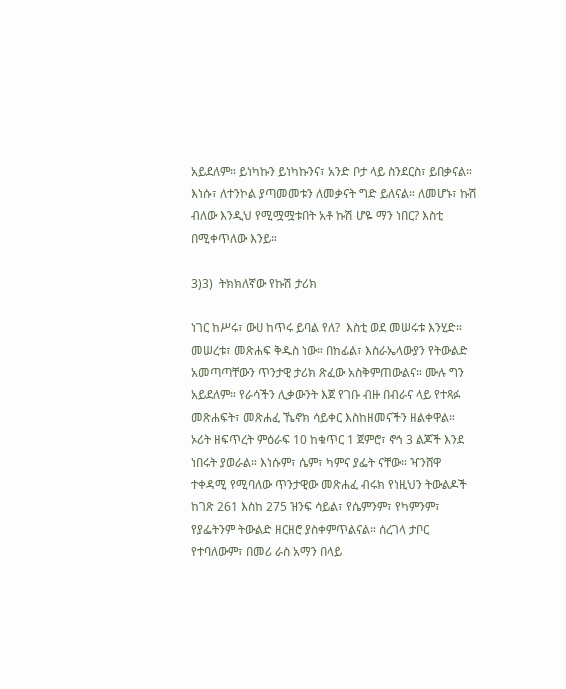አይደለም። ይነካኩን ይነካኩንና፣ አንድ ቦታ ላይ ስንደርስ፣ ይበቃናል። እነሱ፣ ለተንኮል ያጣመመቱን ለመቃናት ግድ ይለናል። ለመሆኑ፣ ኩሽ ብለው እንዲህ የሚሟሟቱበት አቶ ኩሽ ሆዬ ማን ነበር? እስቲ በሚቀጥለው እንይ።

3)3)  ትክክለኛው የኩሽ ታሪክ

ነገር ከሥሩ፣ ውሀ ከጥሩ ይባል የለ?  እስቲ ወደ መሠሩቱ እንሂድ። መሠረቱ፣ መጽሐፍ ቅዱስ ነው። በከፊል፣ እስራኤላውያን የትውልድ አመጣጣቸውን ጥንታዊ ታሪክ ጽፈው አስቅምጠውልና። ሙሉ ግን አይደለም። የራሳችን ሊቃውንት እጀ የገቡ ብዙ በብራና ላይ የተጻፉ መጽሐፍት፣ መጽሐፈ ኼኖክ ሳይቀር እስከዘመናችን ዘልቀዋል። ኦሪት ዘፍጥረት ምዕራፍ 10 ከቁጥር 1 ጀምሮ፣ ኖኅ 3 ልጆች እንደ ነበሩት ያወራል። እነሱም፣ ሴም፣ ካምና ያፌት ናቸው። ዣንሸዋ ተቀዳሚ የሚባለው ጥንታዊው መጽሐፈ ብሩክ የነዚህን ትውልዶች ከገጽ 261 እስከ 275 ዝንፍ ሳይል፣ የሴምንም፣ የካምንም፣ የያፌትንም ትውልድ ዘርዘሮ ያስቀምጥልናል። ሰረገላ ታቦር የተባለውም፣ በመሪ ራስ አማን በላይ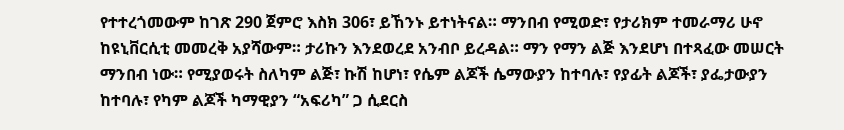የተተረጎመውም ከገጽ 290 ጀምሮ እስክ 306፣ ይኸንኑ ይተነትናል። ማንበብ የሚወድ፣ የታሪክም ተመራማሪ ሁኖ ከዩኒቨርሲቲ መመረቅ አያሻውም። ታሪኩን እንደወረደ አንብቦ ይረዳል። ማን የማን ልጅ እንደሆነ በተጻፈው መሠርት ማንበብ ነው። የሚያወሩት ስለካም ልጅ፣ ኩሽ ከሆነ፣ የሴም ልጆች ሴማውያን ከተባሉ፣ የያፊት ልጆች፣ ያፌታውያን ከተባሉ፣ የካም ልጆች ካማዊያን “አፍሪካ” ጋ ሲደርስ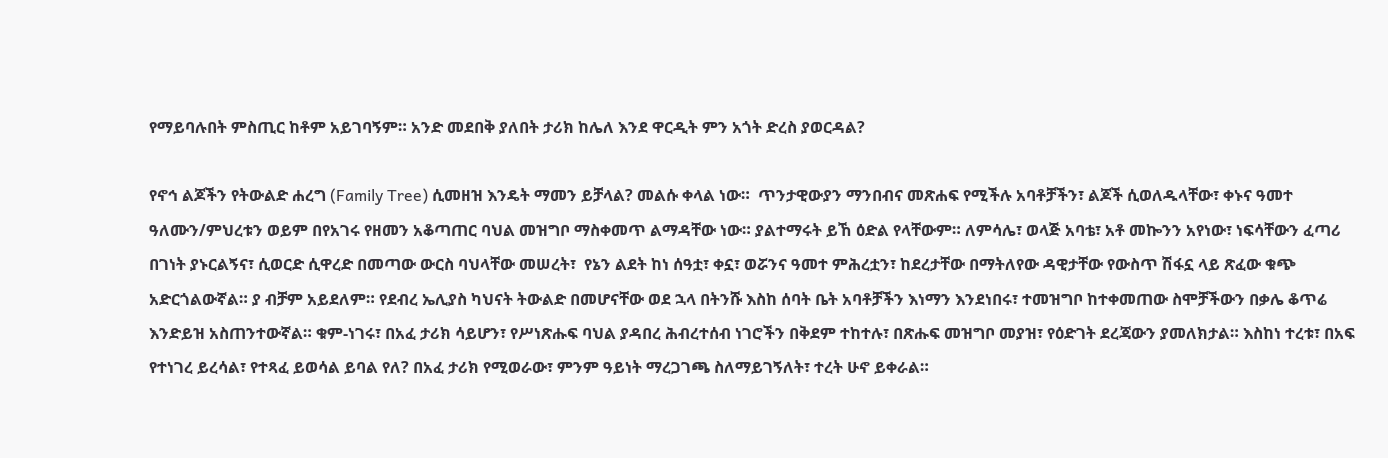የማይባሉበት ምስጢር ከቶም አይገባኝም። አንድ መደበቅ ያለበት ታሪክ ከሌለ እንደ ዋርዲት ምን አጎት ድረስ ያወርዳል?

የኖኅ ልጆችን የትውልድ ሐረግ (Family Tree) ሲመዘዝ እንዴት ማመን ይቻላል? መልሱ ቀላል ነው።  ጥንታዊውያን ማንበብና መጽሐፍ የሚችሉ አባቶቻችን፣ ልጆች ሲወለዱላቸው፣ ቀኑና ዓመተ ዓለሙን/ምህረቱን ወይም በየአገሩ የዘመን አቆጣጠር ባህል መዝግቦ ማስቀመጥ ልማዳቸው ነው። ያልተማሩት ይኸ ዕድል የላቸውም። ለምሳሌ፣ ወላጅ አባቴ፣ አቶ መኰንን አየነው፣ ነፍሳቸውን ፈጣሪ በገነት ያኑርልኝና፣ ሲወርድ ሲዋረድ በመጣው ውርስ ባህላቸው መሠረት፣  የኔን ልደት ከነ ሰዓቷ፣ ቀኗ፣ ወሯንና ዓመተ ምሕረቷን፣ ከደረታቸው በማትለየው ዳዊታቸው የውስጥ ሽፋኗ ላይ ጽፈው ቁጭ አድርጎልውኛል። ያ ብቻም አይደለም። የደብረ ኤሊያስ ካህናት ትውልድ በመሆናቸው ወደ ኋላ በትንሹ እስከ ሰባት ቤት አባቶቻችን እነማን እንደነበሩ፣ ተመዝግቦ ከተቀመጠው ስሞቻችውን በቃሌ ቆጥሬ እንድይዝ አስጠንተውኛል። ቁም-ነገሩ፣ በአፈ ታሪክ ሳይሆን፣ የሥነጽሑፍ ባህል ያዳበረ ሕብረተሰብ ነገሮችን በቅደም ተከተሉ፣ በጽሑፍ መዝግቦ መያዝ፣ የዕድገት ደረጃውን ያመለክታል። እስከነ ተረቱ፣ በአፍ የተነገረ ይረሳል፣ የተጻፈ ይወሳል ይባል የለ? በአፈ ታሪክ የሚወራው፣ ምንም ዓይነት ማረጋገጫ ስለማይገኝለት፣ ተረት ሁኖ ይቀራል።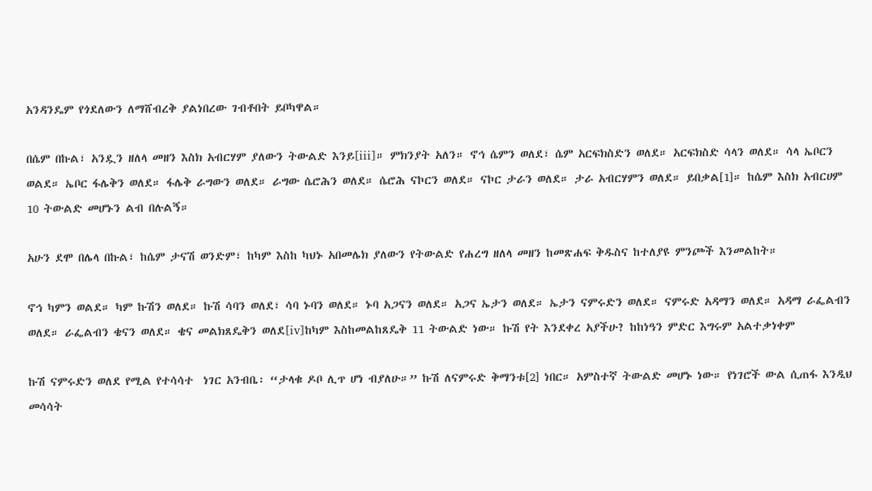አንዳንዴም የጎደለውን ለማሸብረቅ ያልነበረው ገብቶበት ይቦካዋል።

በሴም በኩል፣ አንዷን ዘለላ መዘን እስክ አብርሃም ያለውን ትውልድ እንይ[iii]። ምክንያት አለን። ኖኅ ሴምን ወለደ፣ ሴም አርፍክስድን ወለደ። አርፍክስድ ሳላን ወለደ። ሳላ ኤቦርን ወልደ። ኤቦር ፋሌቅን ወለደ። ፋሌቅ ራግውን ወለደ። ራግው ሴሮሕን ወለደ። ሴሮሕ ናኮርን ወለደ። ናኮር ታራን ወለደ። ታራ አብርሃምን ወለደ። ይበቃል[1]። ከሴም እስክ አብርሀም 10 ትውልድ መሆኑን ልብ በሉልኝ።

አሁን ደሞ በሌላ በኩል፣ ከሴም ታናሽ ወንድም፣ ከካም እስከ ካህኑ አበመሌክ ያለውን የትውልድ የሐረግ ዘለላ መዘን ከመጽሐፍ ቅዱስና ከተለያዩ ምንጮች እንመልከት።

ኖኅ ካምን ወልደ። ካም ኩሽን ወለደ። ኩሽ ሳባን ወለደ፣ ሳባ ኑባን ወለደ። ኑባ አጋናን ወለደ። አጋና ኤታን ወለደ። ኤታን ናምሩድን ወለደ። ናምሩድ አዳማን ወለደ። አዳማ ራፌልብን ወለደ። ራፌልብን ቄናን ወለደ። ቄና መልክጸዴቅን ወለደ[iv]ከካም እስከመልከጸዴቅ 11 ትውልድ ነው። ኩሽ የት እንደቀረ አያችሁ? ከከነዓን ምድር እግሩም አልተቃነቀም

ኩሽ ናምሩድን ወለደ የሚል የተሳሳተ  ነገር አንብቤ፡ “ታላቁ ዶቦ ሊጥ ሆነ ብያለሁ።” ኩሽ ለናምሩድ ቅማንቱ[2] ነበር። አምስተኛ ትውልድ መሆኑ ነው። የነገሮች ውል ሲጠፋ እንዲህ መሳሳት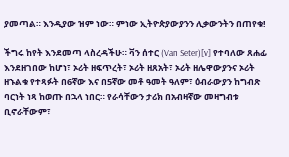ያመጣል። እንዲያው ዝም ነው። ምነው ኢትዮጵያውያንን ሊቃውንትን በጠየቁ!

ችግሩ ከየት እንደመጣ ላስረዳችሁ። ቫን ሰተር (Van Seter)[v] የተባለው ጸሐፊ እንደዘገበው ከሆነ፣ ኦሪት ዘፍጥረት፣ ኦሪት ዘጸአት፣ ኦሪት ዘሌዋውያንና ኦሪት ዘኁልቁ የተጻፉት በ6ኛው እና በ5ኛው መቶ ዓመት ዓለም፣ ዕብራውያን ከግብጽ ባርነት ነጻ ከወጡ በኋላ ነበር። የራሳቸውን ታሪክ በአብዛኛው መዛግብቱ ቢኖራቸውም፣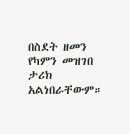በስደት ዘመን የካምን መዝገበ ታሪክ አልነበራቸውም።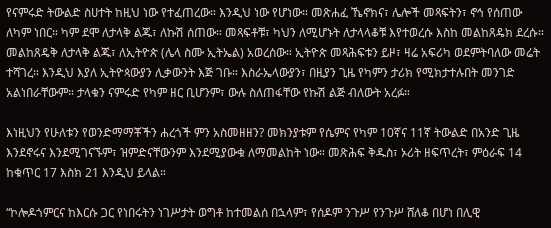የናምሩድ ትውልድ ስሀተት ከዚህ ነው የተፈጠረው። እንዲህ ነው የሆነው። መጽሐፈ ኼኖክና፣ ሌሎች መጻፍትን፣ ኖኅ የሰጠው ለካም ነበር። ካም ደሞ ለታላቅ ልጁ፣ ለኩሽ ሰጠው። መጻፍቶቹ፣ ካህን ለሚሆኑት ለታላላቆቹ እየተወረሱ እስከ መልከጸዴክ ደረሱ። መልከጸዴቅ ለታላቅ ልጁ፣ ለኢትዮጵ (ሌላ ስሙ ኢትኤል) አወረሰው። ኢትዮጵ መጻሕፍቱን ይዞ፣ ዛሬ አፍሪካ ወደምትባለው መሬት ተሻገረ። እንዲህ እያለ ኢትዮጳውያን ሊቃውንት እጅ ገቡ። እስራኤላውያን፣ በዚያን ጊዜ የካምን ታሪክ የሚክታተሉበት መንገድ አልነበራቸውም። ታላቁን ናምሩድ የካም ዘር ቢሆንም፣ ውሉ ስለጠፋቸው የኩሽ ልጅ ብለውት አረፉ።

እነዚህን የሁለቱን የወንድማማቾችን ሐረጎች ምን አስመዘዘን? መክንያቱም የሴምና የካም 10ኛና 11ኛ ትውልድ በአንድ ጊዜ እንደኖሩና እንደሚገናኙም፣ ዝምድናቸውንም እንደሚያውቁ ለማመልከት ነው። መጽሕፍ ቅዱስ፣ ኦሪት ዘፍጥረት፣ ምዕራፍ 14 ከቁጥር 17 እስክ 21 እንዲህ ይላል።

“ኮሎዶጎምርና ከእርሱ ጋር የነበሩትን ነገሥታት ወግቶ ከተመልሰ በኋላም፣ የሰዶም ንጉሥ የንጉሥ ሸለቆ በሆነ በሊዊ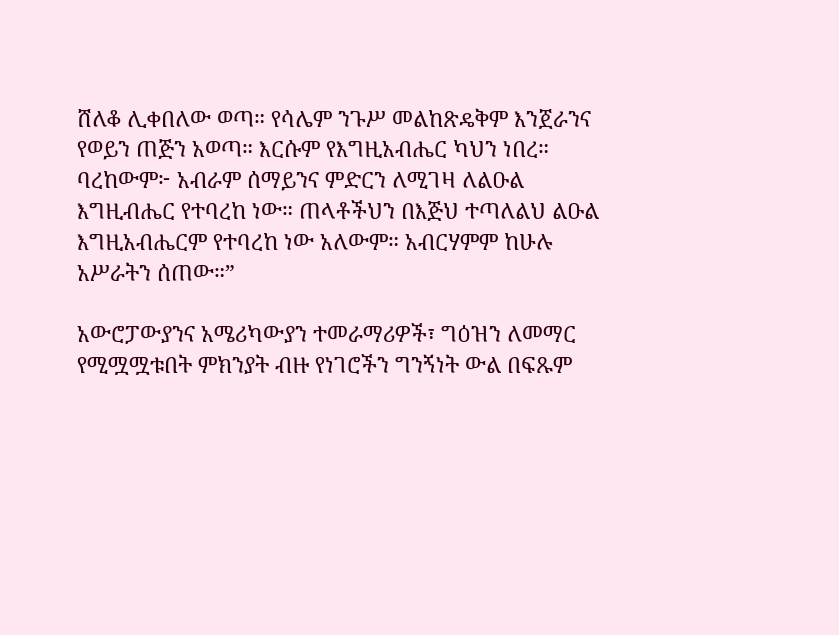ሸለቆ ሊቀበለው ወጣ። የሳሌም ንጉሥ መልከጽዴቅም እንጀራንና የወይን ጠጅን አወጣ። እርሱም የእግዚአብሔር ካህን ነበረ። ባረከውም፦ አብራም ሰማይንና ምድርን ለሚገዛ ለልዑል እግዚብሔር የተባረከ ነው። ጠላቶችህን በእጅህ ተጣለልህ ልዑል እግዚአብሔርም የተባረከ ነው አለውም። አብርሃምም ከሁሉ አሥራትን ሰጠው።”

አውሮፓውያንና አሜሪካውያን ተመራማሪዎች፣ ግዕዝን ለመማር የሚሟሟቱበት ምክንያት ብዙ የነገሮችን ግንኝነት ውል በፍጹም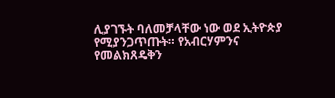ሊያገኙት ባለመቻላቸው ነው ወደ ኢትዮጵያ የሚያንጋጥጡት። የአብርሃምንና የመልክጸዴቅን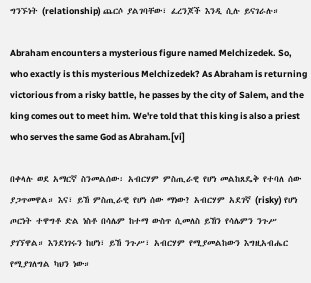ግንኙነት (relationship) ጨርሶ ያልገባቸው፣ ፈረንጆች እንዲ ሲሉ ይናገራሉ።

Abraham encounters a mysterious figure named Melchizedek. So, who exactly is this mysterious Melchizedek? As Abraham is returning victorious from a risky battle, he passes by the city of Salem, and the king comes out to meet him. We're told that this king is also a priest who serves the same God as Abraham.[vi]

በቀላሉ ወደ አማርኛ ስንመልሰው፡ አብርሃም ምስጢራዊ የሆነ መልከጸዴቅ የተባለ ሰው ያጋጥመዋል። እና፣ ይኸ ምስጢራዊ የሆነ ሰው ማነው? አብርሃም አደገኛ (risky) የሆነ ጦርነት ተዋግቶ ድል ነስቶ በሳሌም ከተማ ውስጥ ሲመለስ ይኸን የሳሌምን ንጉሥ ያገኘዋል። እንደነገሩን ከሆነ፣ ይኸ ንጉሥ፣ አብርሃም የሚያመልከውን እግዚአብሔር የሚያገለግል ካህን ነው።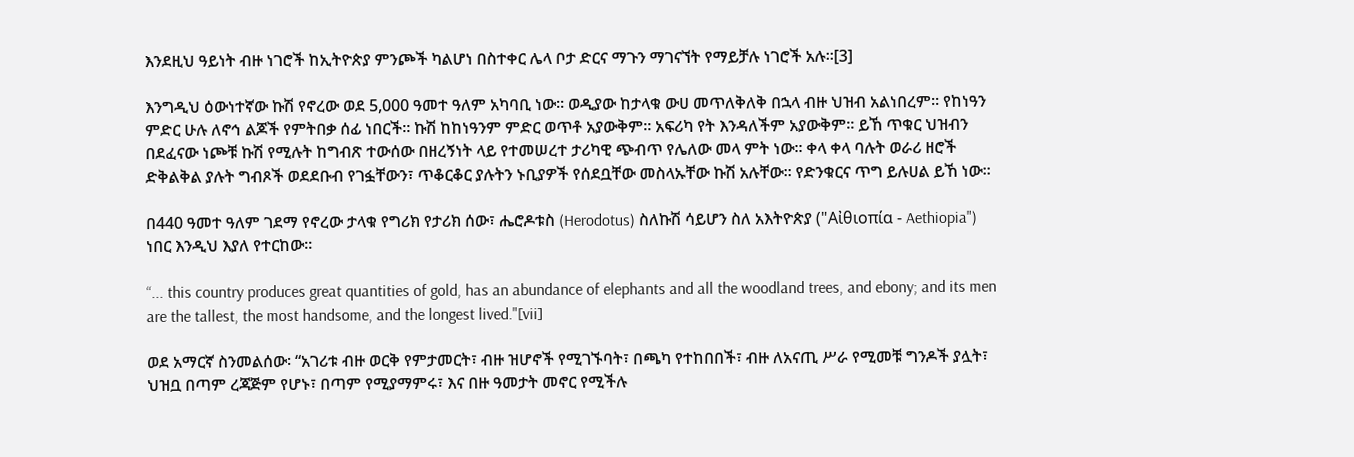እንደዚህ ዓይነት ብዙ ነገሮች ከኢትዮጵያ ምንጮች ካልሆነ በስተቀር ሌላ ቦታ ድርና ማጉን ማገናኘት የማይቻሉ ነገሮች አሉ።[3]

እንግዲህ ዕውነተኛው ኩሽ የኖረው ወደ 5,000 ዓመተ ዓለም አካባቢ ነው። ወዲያው ከታላቁ ውሀ መጥለቅለቅ በኋላ ብዙ ህዝብ አልነበረም። የከነዓን ምድር ሁሉ ለኖኅ ልጆች የምትበቃ ሰፊ ነበርች። ኩሽ ከከነዓንም ምድር ወጥቶ አያውቅም። አፍሪካ የት እንዳለችም አያውቅም። ይኸ ጥቁር ህዝብን በደፈናው ነጮቹ ኩሽ የሚሉት ከግብጽ ተውሰው በዘረኝነት ላይ የተመሠረተ ታሪካዊ ጭብጥ የሌለው መላ ምት ነው። ቀላ ቀላ ባሉት ወራሪ ዘሮች ድቅልቅል ያሉት ግብጾች ወደደቡብ የገፏቸውን፣ ጥቆርቆር ያሉትን ኑቢያዎች የሰደቧቸው መስላኡቸው ኩሽ አሉቸው። የድንቁርና ጥግ ይሉሀል ይኸ ነው።

በ440 ዓመተ ዓለም ገደማ የኖረው ታላቁ የግሪክ የታሪክ ሰው፣ ሔሮዶቱስ (Herodotus) ስለኩሽ ሳይሆን ስለ አእትዮጵያ ("Αἰθιοπία - Aethiopia") ነበር እንዲህ እያለ የተርከው።

“... this country produces great quantities of gold, has an abundance of elephants and all the woodland trees, and ebony; and its men are the tallest, the most handsome, and the longest lived."[vii]

ወደ አማርኛ ስንመልሰው፡ “አገሪቱ ብዙ ወርቅ የምታመርት፣ ብዙ ዝሆኖች የሚገኙባት፣ በጫካ የተከበበች፣ ብዙ ለአናጢ ሥራ የሚመቹ ግንዶች ያሏት፣ ህዝቧ በጣም ረጃጅም የሆኑ፣ በጣም የሚያማምሩ፣ እና በዙ ዓመታት መኖር የሚችሉ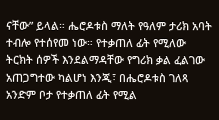ናቸው” ይላል። ሔሮዶቱስ ማለት የዓለም ታሪክ አባት ተብሎ የተሰየመ ነው። የተቃጠለ ፊት የሚለው ትርክት ሰዎች እንደልማዳቸው የግሪክ ቃል ፈልገው አጠጋግተው ካልሆነ እንጂ፣ በሔሮዶቱስ ገለጻ አንድም ቦታ የተቃጠለ ፊት የሚል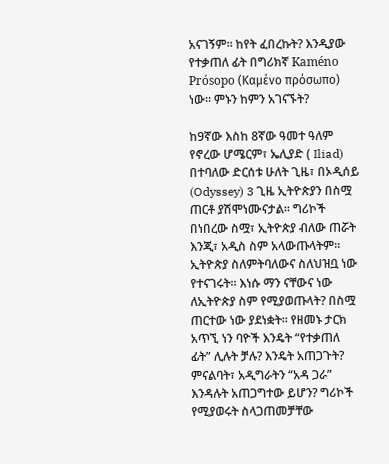አናገኝም። ከየት ፈበረኩት? እንዲያው የተቃጠለ ፊት በግሪክኛ Kaméno Prósopo (Καμένο πρόσωπο) ነው። ምኑን ከምን አገናኙት?

ከ9ኛው እስከ 8ኛው ዓመተ ዓለም የኖረው ሆሜርም፣ ኤሊያድ ( Iliad)  በተባለው ድርሰቱ ሁለት ጊዜ፣ በኦዲሰይ (Odyssey) 3 ጊዜ ኢትዮጵያን በስሟ ጠርቶ ያሽሞነሙናታል። ግሪኮች በነበረው ስሟ፣ ኢትዮጵያ ብለው ጠሯት እንጂ፣ አዲስ ስም አላውጡላትም። ኢትዮጵያ ስለምትባለውና ስለህዝቧ ነው የተናገሩት። እነሱ ማን ናቸውና ነው ለኢትዮጵያ ስም የሚያወጡላት? በስሟ ጠርተው ነው ያደነቋት። የዘመኑ ታርክ አጥኚ ነን ባዮች እንዴት “የተቃጠለ ፊት” ሊሉት ቻሉ? እንዴት አጠጋጉት? ምናልባት፣ አዲግራትን “አዳ ጋራ” እንዳሉት አጠጋግተው ይሆን? ግሪኮች የሚያወሩት ስላጋጠመቻቸው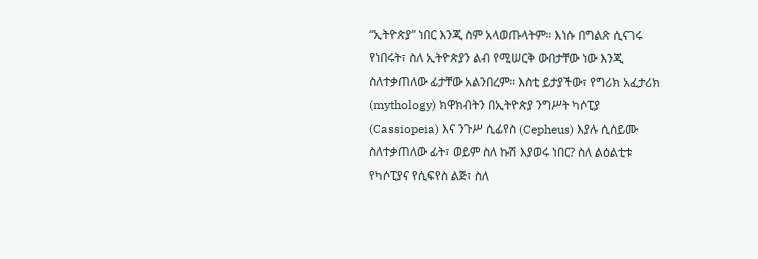“ኢትዮጵያ” ነበር እንጂ ስም አላወጡላትም። እነሱ በግልጽ ሲናገሩ የነበሩት፣ ስለ ኢትዮጵያን ልብ የሚሠርቅ ውበታቸው ነው እንጂ ስለተቃጠለው ፊታቸው አልንበረም። እስቲ ይታያችው፣ የግሪክ አፈታሪክ (mythology) ክዋክብትን በኢትዮጵያ ንግሥት ካሶፒያ (Cassiopeia) እና ንጉሥ ሲፊየስ (Cepheus) እያሉ ሲሰይሙ ስለተቃጠለው ፊት፣ ወይም ስለ ኩሽ እያወሩ ነበር? ስለ ልዕልቲቱ የካሶፒያና የሲፍየስ ልጅ፣ ስለ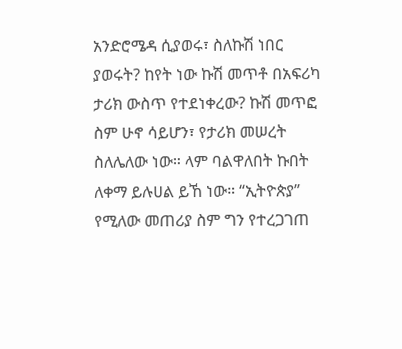አንድሮሜዳ ሲያወሩ፣ ስለኩሽ ነበር ያወሩት? ከየት ነው ኩሽ መጥቶ በአፍሪካ ታሪክ ውስጥ የተደነቀረው? ኩሽ መጥፎ ስም ሁኖ ሳይሆን፣ የታሪክ መሠረት ስለሌለው ነው። ላም ባልዋለበት ኩበት ለቀማ ይሉሀል ይኸ ነው። “ኢትዮጵያ” የሚለው መጠሪያ ስም ግን የተረጋገጠ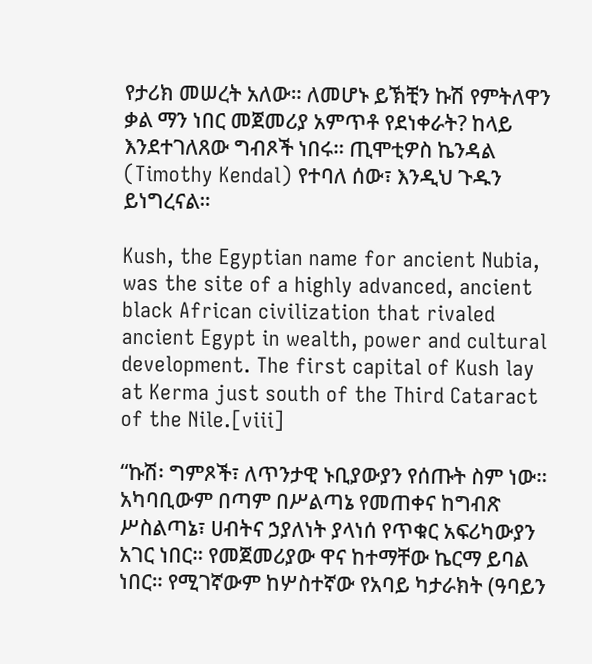የታሪክ መሠረት አለው። ለመሆኑ ይኽቺን ኩሽ የምትለዋን ቃል ማን ነበር መጀመሪያ አምጥቶ የደነቀራት? ከላይ እንደተገለጸው ግብጾች ነበሩ። ጢሞቲዎስ ኬንዳል (Timothy Kendal) የተባለ ሰው፣ እንዲህ ጉዱን ይነግረናል።

Kush, the Egyptian name for ancient Nubia, was the site of a highly advanced, ancient black African civilization that rivaled ancient Egypt in wealth, power and cultural development. The first capital of Kush lay at Kerma just south of the Third Cataract of the Nile.[viii]

“ኩሽ፡ ግምጾች፣ ለጥንታዊ ኑቢያውያን የሰጡት ስም ነው። አካባቢውም በጣም በሥልጣኔ የመጠቀና ከግብጽ ሥስልጣኔ፣ ሀብትና ኃያለነት ያላነሰ የጥቁር አፍሪካውያን አገር ነበር። የመጀመሪያው ዋና ከተማቸው ኬርማ ይባል ነበር። የሚገኛውም ከሦስተኛው የአባይ ካታራክት (ዓባይን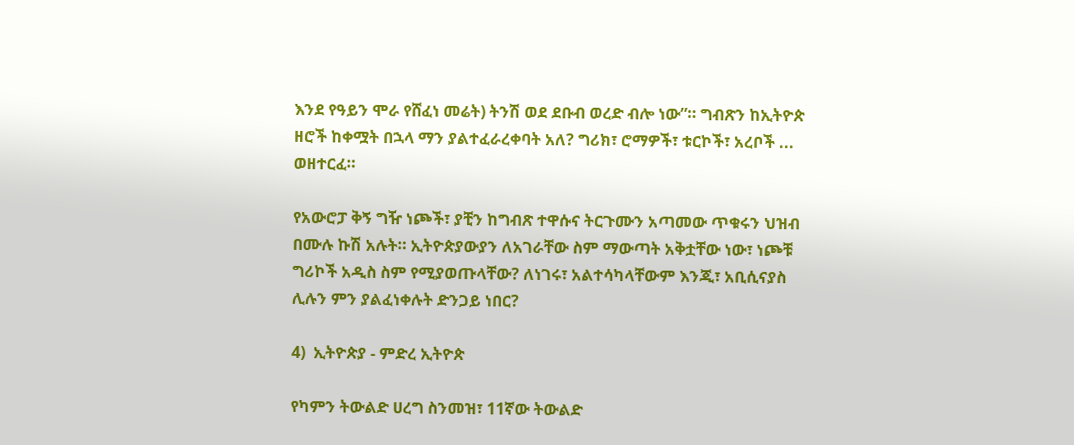እንደ የዓይን ሞራ የሸፈነ መሬት) ትንሽ ወደ ደቡብ ወረድ ብሎ ነው”። ግብጽን ከኢትዮጵ ዘሮች ከቀሟት በኋላ ማን ያልተፈራረቀባት አለ? ግሪክ፣ ሮማዎች፣ ቱርኮች፣ አረቦች ... ወዘተርፈ።

የአውሮፓ ቅኝ ግዥ ነጮች፣ ያቺን ከግብጽ ተዋሱና ትርጉሙን አጣመው ጥቁሩን ህዝብ በሙሉ ኩሽ አሉት። ኢትዮጵያውያን ለአገራቸው ስም ማውጣት አቅቷቸው ነው፣ ነጮቹ ግሪኮች አዲስ ስም የሚያወጡላቸው? ለነገሩ፣ አልተሳካላቸውም እንጂ፣ አቢሲናያስ ሊሉን ምን ያልፈነቀሉት ድንጋይ ነበር?

4)  ኢትዮጵያ - ምድረ ኢትዮጵ

የካምን ትውልድ ሀረግ ስንመዝ፣ 11ኛው ትውልድ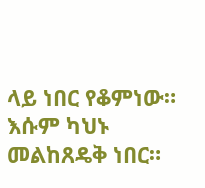ላይ ነበር የቆምነው። እሱም ካህኑ መልከጸዴቅ ነበር።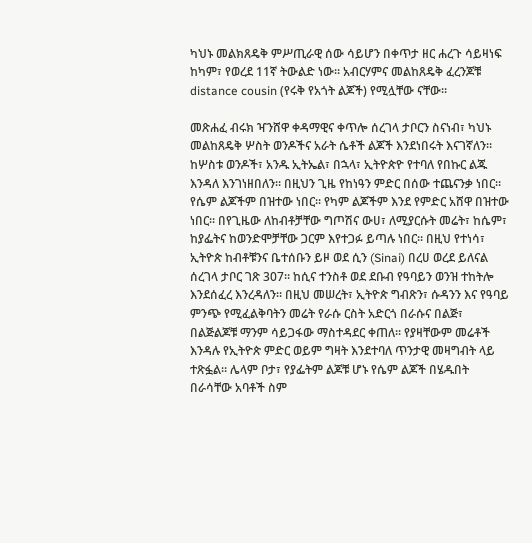ካህኑ መልክጸዴቅ ምሥጢራዊ ሰው ሳይሆን በቀጥታ ዘር ሐረጉ ሳይዛነፍ ከካም፣ የወረደ 11ኛ ትውልድ ነው። አብርሃምና መልከጸዴቅ ፈረንጆቹ distance cousin (የሩቅ የአጎት ልጆች) የሚሏቸው ናቸው።

መጽሐፈ ብሩክ ዣንሸዋ ቀዳማዊና ቀጥሎ ሰረገላ ታቦርን ስናነብ፣ ካህኑ መልከጸዴቅ ሦስት ወንዶችና አራት ሴቶች ልጆች እንደነበሩት እናገኛለን። ከሦስቱ ወንዶች፣ አንዱ ኢትኤል፣ በኋላ፣ ኢትዮጵዮ የተባለ የበኩር ልጁ እንዳለ እንገነዘበለን። በዚህን ጊዜ የከነዓን ምድር በሰው ተጨናንቃ ነበር። የሴም ልጆችም በዝተው ነበር። የካም ልጆችም እንደ የምድር አሸዋ በዝተው ነበር። በየጊዜው ለከብቶቻቸው ግጦሽና ውሀ፣ ለሚያርሱት መሬት፣ ከሴም፣ ከያፌትና ከወንድሞቻቸው ጋርም እየተጋፉ ይጣሉ ነበር። በዚህ የተነሳ፣ ኢትዮጵ ከብቶቹንና ቤተሰቡን ይዞ ወደ ሲን (Sinai) በረሀ ወረደ ይለናል ሰረገላ ታቦር ገጽ 307። ከሲና ተንስቶ ወደ ደቡብ የዓባይን ወንዝ ተከትሎ እንደሰፈረ እንረዳለን። በዚህ መሠረት፣ ኢትዮጵ ግብጽን፣ ሱዳንን እና የዓባይ ምንጭ የሚፈልቅባትን መሬት የራሱ ርስት አድርጎ በራሱና በልጅ፣ በልጅልጆቹ ማንም ሳይጋፋው ማስተዳደር ቀጠለ። የያዛቸውም መሬቶች እንዳሉ የኢትዮጵ ምድር ወይም ግዛት እንደተባለ ጥንታዊ መዛግብት ላይ ተጽፏል። ሌላም ቦታ፣ የያፌትም ልጆቹ ሆኑ የሴም ልጆች በሄዱበት በራሳቸው አባቶች ስም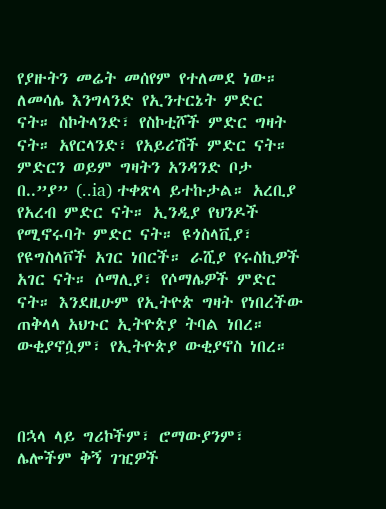የያዙትን መሬት መሰየም የተለመደ ነው። ለመሳሌ እንግላንድ የኢንተርኔት ምድር ናት። ስኮትላንድ፣ የስኮቲሾች ምድር ግዛት ናት። አየርላንድ፣ የአይሪሽች ምድር ናት። ምድርን ወይም ግዛትን አንዳንድ ቦታ በ..”ያ” (..ia) ተቀጽላ ይተኩታል። አረቢያ የአረብ ምድር ናት። ኢንዲያ የህንዶች የሚኖሩባት ምድር ናት። ዩጎስላቪያ፣ የዩግስላቮች አገር ነበርች። ራሺያ የሩስኪዎች አገር ናት። ሶማሊያ፣ የሶማሌዎች ምድር ናት። እንደዚሁም የኢትዮጵ ግዛት የነበረችው ጠቅላላ አህጉር ኢትዮጵያ ትባል ነበረ። ውቂያኖሷም፣ የኢትዮጵያ ውቂያኖስ ነበረ።



በኋላ ላይ ግሪኮችም፣ ሮማውያንም፣ ሌሎችም ቅኝ ገዢዎች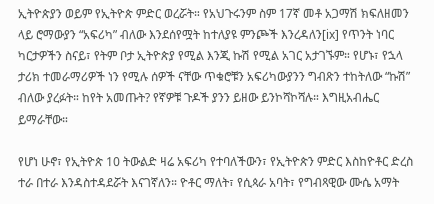ኢትዮጵያን ወይም የኢትዮጵ ምድር ወረሯት። የአህጉሩንም ስም 17ኛ መቶ አጋማሽ ክፍለዘመን ላይ ሮማውያን “አፍሪካ” ብለው እንደሰየሟት ከተለያዩ ምንጮች እንረዳለን[ix] የጥንት ነባር ካርታዎችን ስናይ፣ የትም ቦታ ኢትዮጵያ የሚል እንጂ ኩሽ የሚል አገር አታገኙም። የሆኑ፣ የኋላ ታሪክ ተመራማሪዎች ነን የሚሉ ሰዎች ናቸው ጥቁሮቹን አፍሪካውያንን ግብጽን ተከትለው “ኩሽ” ብለው ያረፉት። ከየት አመጡት? የኛዎቹ ጉዶች ያንን ይዘው ይንኮሻኮሻሉ። እግዚአብሔር ይማራቸው።

የሆነ ሁኖ፣ የኢትዮጵ 10 ትውልድ ዛሬ አፍሪካ የተባለችውን፣ የኢትዮጵን ምድር እስከዮቶር ድረስ ተራ በተራ እንዳስተዳደሯት እናገኛለን። ዮቶር ማለት፣ የሲጳራ አባት፣ የግብጻዊው ሙሴ አማት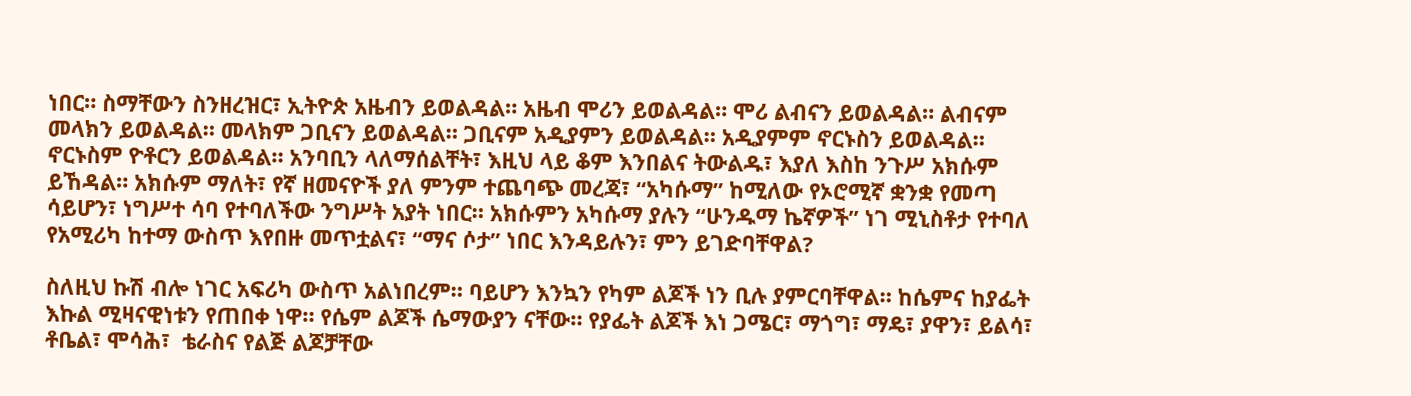ነበር። ስማቸውን ስንዘረዝር፣ ኢትዮጵ አዜብን ይወልዳል። አዜብ ሞሪን ይወልዳል። ሞሪ ልብናን ይወልዳል። ልብናም መላክን ይወልዳል። መላክም ጋቢናን ይወልዳል። ጋቢናም አዲያምን ይወልዳል። አዲያምም ኖርኑስን ይወልዳል። ኖርኑስም ዮቶርን ይወልዳል። አንባቢን ላለማሰልቸት፣ እዚህ ላይ ቆም እንበልና ትውልዱ፣ እያለ እስከ ንጉሥ አክሱም ይኸዳል። አክሱም ማለት፣ የኛ ዘመናዮች ያለ ምንም ተጨባጭ መረጃ፣ “አካሱማ” ከሚለው የኦሮሚኛ ቋንቋ የመጣ ሳይሆን፣ ነግሥተ ሳባ የተባለችው ንግሥት አያት ነበር። አክሱምን አካሱማ ያሉን “ሁንዱማ ኬኛዎች” ነገ ሚኒስቶታ የተባለ የአሚሪካ ከተማ ውስጥ እየበዙ መጥቷልና፣ “ማና ሶታ” ነበር እንዳይሉን፣ ምን ይገድባቸዋል?

ስለዚህ ኩሽ ብሎ ነገር አፍሪካ ውስጥ አልነበረም። ባይሆን እንኳን የካም ልጆች ነን ቢሉ ያምርባቸዋል። ከሴምና ከያፌት እኩል ሚዛናዊነቱን የጠበቀ ነዋ። የሴም ልጆች ሴማውያን ናቸው። የያፌት ልጆች እነ ጋሜር፣ ማጎግ፣ ማዴ፣ ያዋን፣ ይልሳ፣ ቶቤል፣ ሞሳሕ፣  ቴራስና የልጅ ልጆቻቸው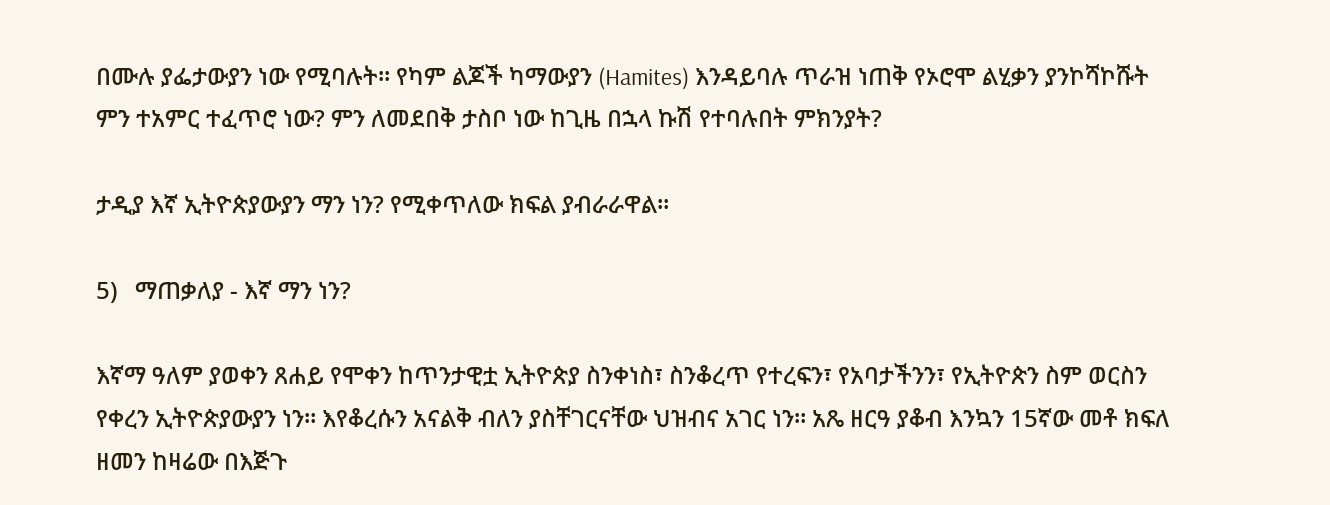በሙሉ ያፌታውያን ነው የሚባሉት። የካም ልጆች ካማውያን (Hamites) እንዳይባሉ ጥራዝ ነጠቅ የኦሮሞ ልሂቃን ያንኮሻኮሹት ምን ተአምር ተፈጥሮ ነው? ምን ለመደበቅ ታስቦ ነው ከጊዜ በኋላ ኩሽ የተባሉበት ምክንያት?

ታዲያ እኛ ኢትዮጵያውያን ማን ነን? የሚቀጥለው ክፍል ያብራራዋል።

5)   ማጠቃለያ - እኛ ማን ነን?

እኛማ ዓለም ያወቀን ጸሐይ የሞቀን ከጥንታዊቷ ኢትዮጵያ ስንቀነስ፣ ስንቆረጥ የተረፍን፣ የአባታችንን፣ የኢትዮጵን ስም ወርስን የቀረን ኢትዮጵያውያን ነን። እየቆረሱን አናልቅ ብለን ያስቸገርናቸው ህዝብና አገር ነን። አጼ ዘርዓ ያቆብ እንኳን 15ኛው መቶ ክፍለ ዘመን ከዛሬው በእጅጉ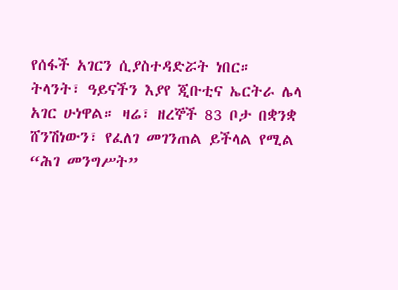የሰፋች አገርን ሲያስተዳድሯት ነበር። ትላንት፣ ዓይናችን እያየ ጂቡቲና ኤርትራ ሌላ አገር ሁነዋል። ዛሬ፣ ዘረኞች 83 ቦታ በቋንቋ ሸንሽነውን፣ የፈለገ መገንጠል ይችላል የሚል “ሕገ መንግሥት”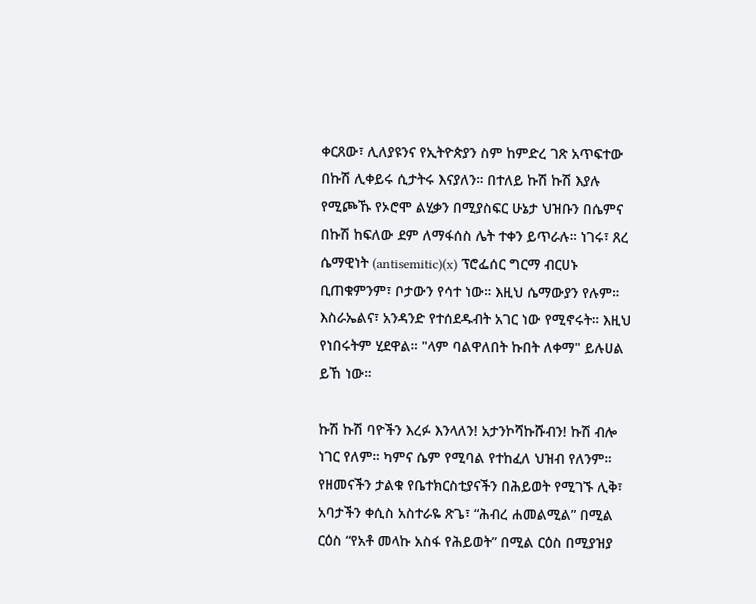ቀርጸው፣ ሊለያዩንና የኢትዮጵያን ስም ከምድረ ገጽ አጥፍተው በኩሽ ሊቀይሩ ሲታትሩ እናያለን። በተለይ ኩሽ ኩሽ እያሉ የሚጮኹ የኦሮሞ ልሂቃን በሚያስፍር ሁኔታ ህዝቡን በሴምና በኩሽ ከፍለው ደም ለማፋሰስ ሌት ተቀን ይጥራሉ። ነገሩ፣ ጸረ ሴማዊነት (antisemitic)(x) ፕሮፌሰር ግርማ ብርሀኑ ቢጠቁምንም፣ ቦታውን የሳተ ነው። እዚህ ሴማውያን የሉም። እስራኤልና፣ አንዳንድ የተሰደዱብት አገር ነው የሚኖሩት። እዚህ የነበሩትም ሂደዋል። "ላም ባልዋለበት ኩበት ለቀማ" ይሉሀል ይኸ ነው።

ኩሽ ኩሽ ባዮችን እረፉ እንላለን! አታንኮሻኩሹብን! ኩሽ ብሎ ነገር የለም። ካምና ሴም የሚባል የተከፈለ ህዝብ የለንም። የዘመናችን ታልቁ የቤተክርስቲያናችን በሕይወት የሚገኙ ሊቅ፣ አባታችን ቀሲስ አስተራዬ ጽጌ፣ “ሕብረ ሐመልሚል” በሚል ርዕስ “የአቶ መላኩ አስፋ የሕይወት” በሚል ርዕስ በሚያዝያ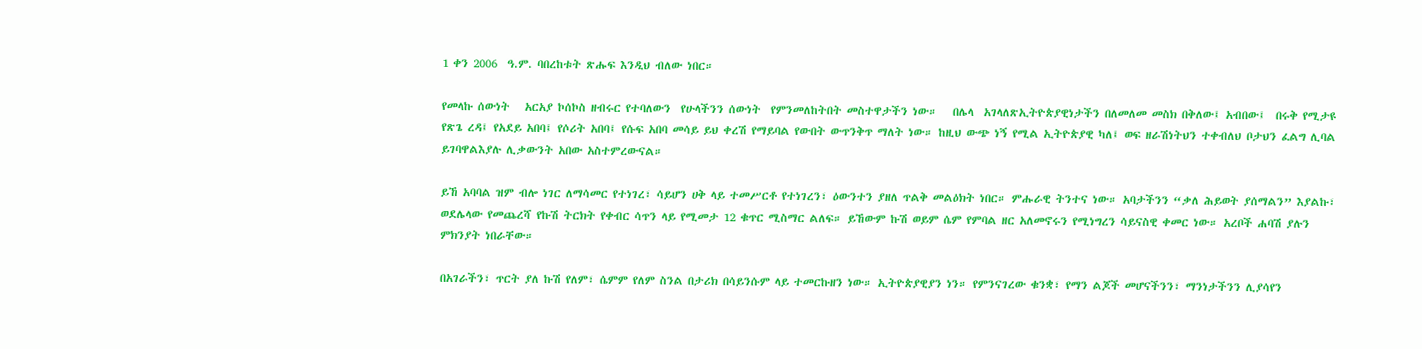1 ቀን 2006  ዓ.ም. ባበረከቱት ጽሑፍ እንዲህ ብለው ነበር።

የመላኩ ሰውነት   አርአያ ኮሰኮስ ዘብሩር የተባለውን  የሁላችንን ሰውነት  የምንመለከትበት መስተዋታችን ነው።   በሌላ  አገላለጽኢትዮጵያዊነታችን በለመለመ መስክ በቅለው፤ አብበው፤  በሩቅ የሚታዩ  የጽጌ ረዳ፤ የአደይ አበባ፤ የሶሪት አበባ፤ የሱፍ አበባ መሳይ ይህ ቀረሽ የማይባል የውበት ውጥንቅጥ ማለት ነው። ከዚህ ውጭ ነኝ የሚል ኢትዮጵያዊ ካለ፤ ወፍ ዘራሽነትህን ተቀብለህ ቦታህን ፈልግ ሊባል ይገባዋልእያሉ ሊቃውንት አበው አስተምረውናል።

ይኸ አባባል ዝም ብሎ ነገር ለማሳመር የተነገረ፣ ሳይሆን ሀቅ ላይ ተመሥርቶ የተነገረን፣ ዕውንተን ያዘለ ጥልቅ መልዕክት ነበር። ምሑራዊ ትንተና ነው። አባታችንን “ቃለ ሕይወት ያሰማልን” እያልኩ፣ ወደሌላው የመጨረሻ የኩሽ ትርክት የቀብር ሳጥን ላይ የሚመታ 12 ቁጥር ሚስማር ልለፍ። ይኸውም ኩሽ ወይም ሴም የምባል ዘር አለመኖሩን የሚነግረን ሳይናስዊ ቀመር ነው። አረቦች ሐባሽ ያሉን ምክንያት ነበራቸው።

በአገራችን፣ ጥርት ያለ ኩሽ የለም፣ ሴምም የለም ስንል በታሪክ በሳይንሱም ላይ ተመርኩዘን ነው። ኢትዮጵያዊያን ነን። የምንናገረው ቁንቋ፣ የማን ልጆች መሆናችንን፣ ማንነታችንን ሊያሳየን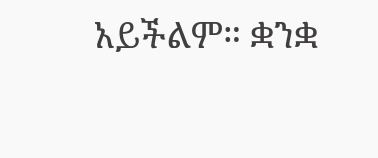አይችልም። ቋንቋ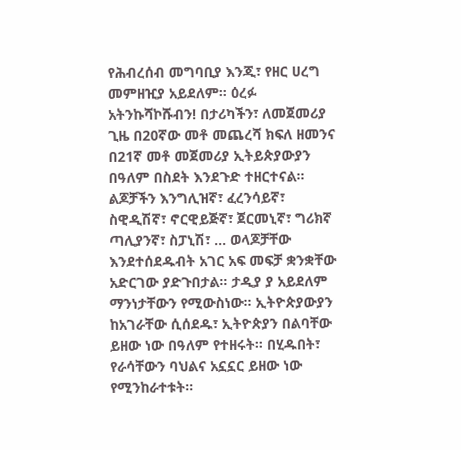የሕብረሰብ መግባቢያ እንጂ፣ የዘር ሀረግ መምዘዢያ አይደለም። ዕረፉ አትንኩሻኮሹብን! በታሪካችን፣ ለመጀመሪያ ጊዜ በ20ኛው መቶ መጨረሻ ክፍለ ዘመንና በ21ኛ መቶ መጀመሪያ ኢትይጵያውያን በዓለም በስደት እንደጉድ ተዘርተናል። ልጆቻችን እንግሊዝኛ፣ ፈረንሳይኛ፣ ስዊዲሽኛ፣ ኖርዊይጅኛ፣ ጀርመኒኛ፣ ግሪክኛ ጣሊያንኛ፣ ስፓኒሽ፣ ... ወላጆቻቸው እንደተሰደዱብት አገር አፍ መፍቻ ቋንቋቸው አድርገው ያድጉበታል። ታዲያ ያ አይደለም ማንነታቸውን የሚውስነው። ኢትዮጵያውያን ከአገራቸው ሲሰደዱ፣ ኢትዮጵያን በልባቸው ይዘው ነው በዓለም የተዘሩት። በሂዱበት፣ የራሳቸውን ባህልና አኗኗር ይዘው ነው የሚንከራተቱት።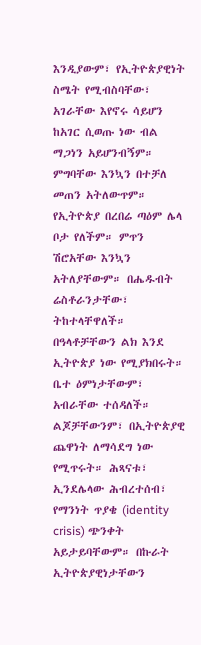እንዲያውም፣ የኢትዮጵያዊነት ስሜት የሚብስባቸው፣ አገራቸው እየኖሩ ሳይሆን ከአገር ሲወጡ ነው ብል ማጋነን አይሆንብኝም። ምግባቸው እንኳን በተቻለ መጠን አትለውጥም። የኢትዮጵያ በረበሬ ጣዕም ሌላ ቦታ የለችም። ምጥን ሽሮአቸው እንኳን አትለያቸውም። በሔዱብት ሬስቶራንታቸው፣ ትከተላቸዋለች። በዓላቶቻቸውን ልክ እንደ ኢትዮጵያ ነው የሚያክበሩት። ቤተ ዕምነታቸውም፣ አብራቸው ተሰዳለች። ልጆቻቸውንም፣ በኢትዮጵያዊ ጨዋነት ለማሳደግ ነው የሚጥሩት። ሕጻናቱ፣ ኢንደሌላው ሕብረተሰብ፣ የማንነት ጥያቄ (identity crisis) ጭንቀት አይታይባቸውም። በኩራት ኢትዮጵያዊነታቸውን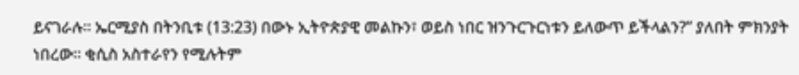ይናገራሉ። ኤርሚያስ በትንቢቱ (13:23) በውኑ ኢትዮጵያዊ መልኩን፣ ወይስ ነበር ዝንጉርጉርነቱን ይለውጥ ይችላልን?” ያለበት ምክንያት ነበረው። ቂሲስ አስተራየን የሚሉትም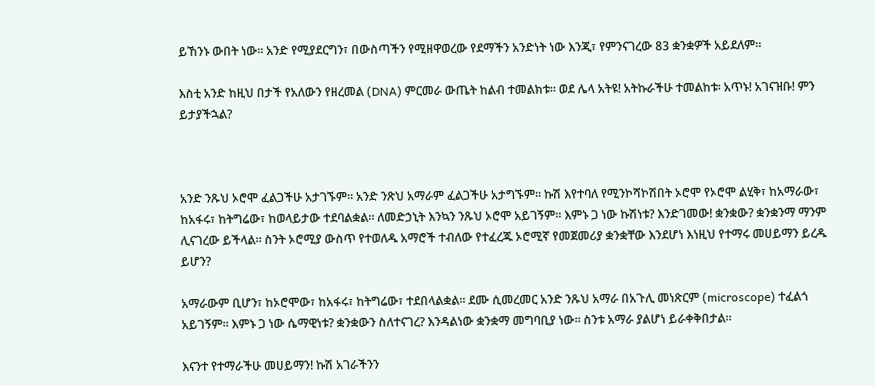ይኸንኑ ውበት ነው። አንድ የሚያደርግን፣ በውስጣችን የሚዘዋወረው የደማችን አንድነት ነው እንጂ፣ የምንናገረው 83 ቋንቋዎች አይደለም።

እስቲ አንድ ከዚህ በታች የአለውን የዘረመል (DNA) ምርመራ ውጤት ከልብ ተመልክቱ። ወደ ሌላ አትዩ! አትኩራችሁ ተመልከቱ፡ አጥኑ! አገናዝቡ! ምን ይታያችኋል?



አንድ ንጹህ ኦሮሞ ፈልጋችሁ አታገኙም። አንድ ንጽህ አማራም ፈልጋችሁ አታግኙም። ኩሽ እየተባለ የሚንኮሻኮሽበት ኦሮሞ የኦሮሞ ልሂቅ፣ ከአማራው፣ ከአፋሩ፣ ከትግሬው፣ ከወላይታው ተደባልቋል። ለመድኃኒት እንኳን ንጹህ ኦሮሞ አይገኝም። እምኑ ጋ ነው ኩሽነቱ? እንድገመው! ቋንቋው? ቋንቋንማ ማንም ሊናገረው ይችላል። ስንት ኦሮሚያ ውስጥ የተወለዱ አማሮች ተብለው የተፈረጁ ኦሮሚኛ የመጀመሪያ ቋንቋቸው እንደሆነ እነዚህ የተማሩ መሀይማን ይረዱ ይሆን?

አማራውም ቢሆን፣ ከኦሮሞው፣ ከአፋሩ፣ ከትግሬው፣ ተደበላልቋል። ደሙ ሲመረመር አንድ ንጹህ አማራ በአጉሊ መነጽርም (microscope) ተፈልጎ አይገኝም። እምኑ ጋ ነው ሴማዊነቱ? ቋንቋውን ስለተናገረ? እንዳልነው ቋንቋማ መግባቢያ ነው። ስንቱ አማራ ያልሆነ ይራቀቅበታል።

እናንተ የተማራችሁ መሀይማን! ኩሽ አገራችንን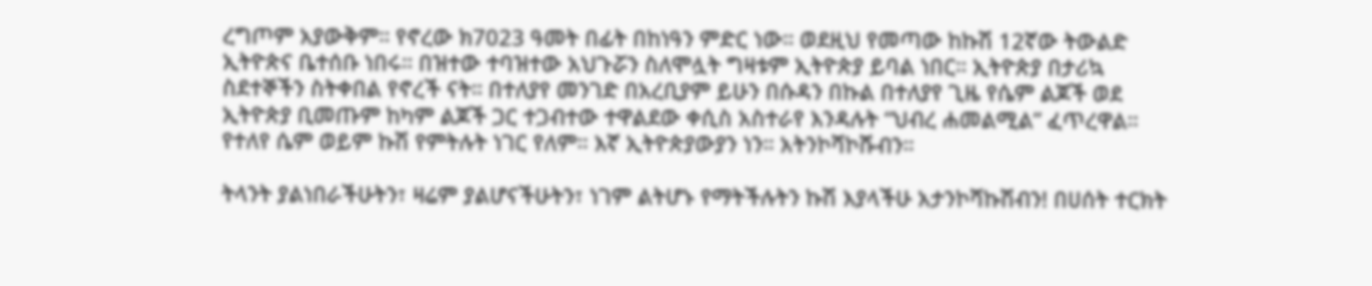ረግጦም አያውቅም። የኖረው ክ7023 ዓመት በፊት በከነዓን ምድር ነው። ወደዚህ የመጣው ከኩሽ 12ኛው ትውልድ ኢትዮጵና ቤተሰቡ ነበሩ። በዝተው ተባዝተው አህጉሯን ስለሞሏት ግዛቱም ኢትዮጵያ ይባል ነበር። ኢትዮጵያ በታሪኳ ስደተኞችን ስትቀበል የኖረች ናት። በተለያየ መንገድ በአረቢያም ይሁን በሱዳን በኩል በተለያየ ጊዜ የሴም ልጆች ወደ ኢትዮጵያ ቢመጡም ከካም ልጆች ጋር ተጋብተው ተዋልደው ቀሲስ አስተራየ እንዳሉት “ህብረ ሐመልሚል” ፈጥረዋል። የተለየ ሴም ወይም ኩሽ የምትሉት ነገር የለም። እኛ ኢትዮጵያውያን ነን። አትንኮሻኮሹብን።

ትላንት ያልነበራችሁትን፣ ዛሬም ያልሆናችሁትን፣ ነገም ልትሆኑ የማትችሉትን ኩሽ እያላችሁ አታንኮሻኩሽብን! በሀሰት ተርክት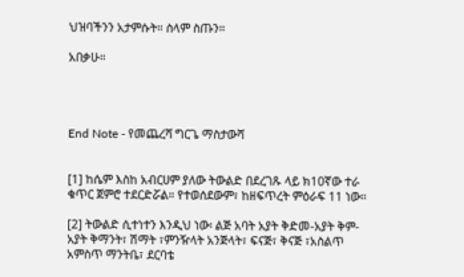ህዝባችንን አታምሱት። ስላም ስጡን።

አበቃሁ።




End Note - የመጨረሻ ግርጌ ማስታውሻ


[1] ከሴም እስከ አብርሀም ያለው ትውልድ በደረገጹ ላይ ክ10ኛው ተራ ቁጥር ጀምሮ ተደርድሯል። የተወሰደውም፣ ከዘፍጥረት ምዕራፍ 11 ነው።

[2] ትውልድ ሲተነተን እንዲህ ነው፡ ልጅ አባት አያት ቅድመ-አያት ቅም-አያት ቅማንት፣ ሽማት ፣ምንዥላት አንጅላት፣ ፍናጅ፣ ቅናጅ ፣አስልጥ አምስጥ ማንትቤ፣ ደርባቴ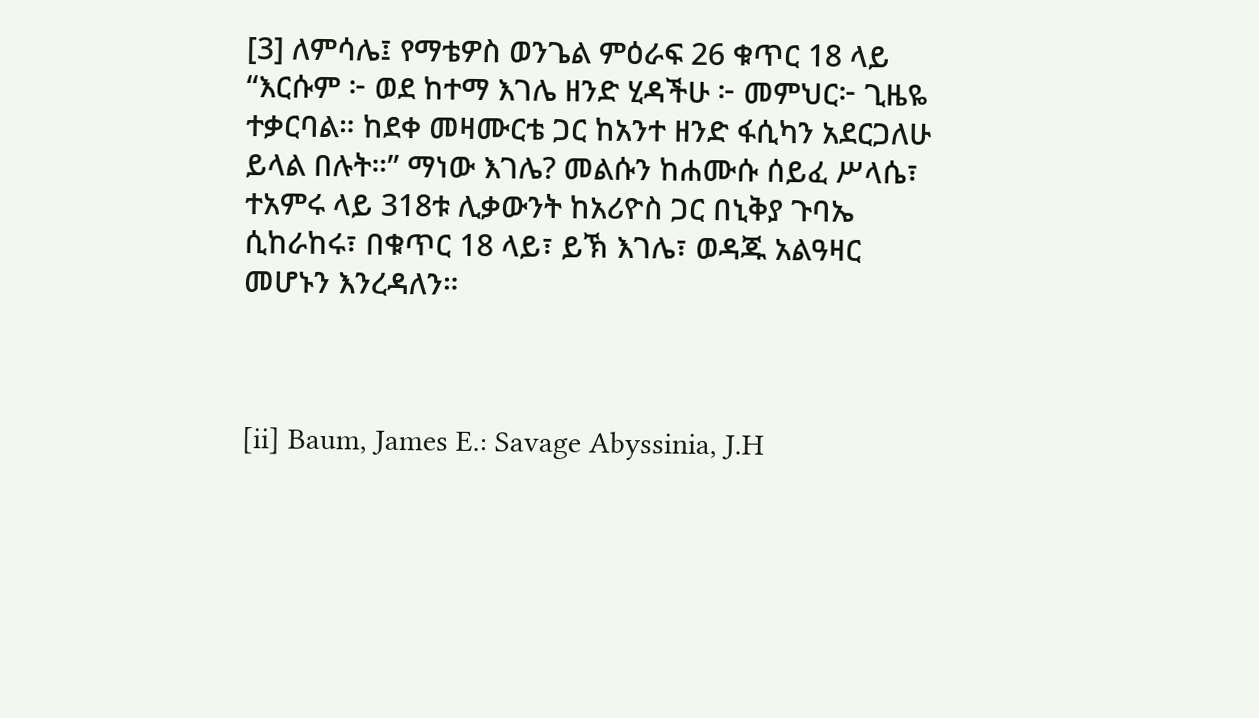[3] ለምሳሌ፤ የማቴዎስ ወንጌል ምዕራፍ 26 ቁጥር 18 ላይ “እርሱም ፦ ወደ ከተማ እገሌ ዘንድ ሂዳችሁ ፦ መምህር፦ ጊዜዬ ተቃርባል። ከደቀ መዛሙርቴ ጋር ከአንተ ዘንድ ፋሲካን አደርጋለሁ ይላል በሉት።” ማነው እገሌ? መልሱን ከሐሙሱ ሰይፈ ሥላሴ፣ ተአምሩ ላይ 318ቱ ሊቃውንት ከአሪዮስ ጋር በኒቅያ ጉባኤ ሲከራከሩ፣ በቁጥር 18 ላይ፣ ይኽ እገሌ፣ ወዳጁ አልዓዛር መሆኑን እንረዳለን።



[ii] Baum, James E.: Savage Abyssinia, J.H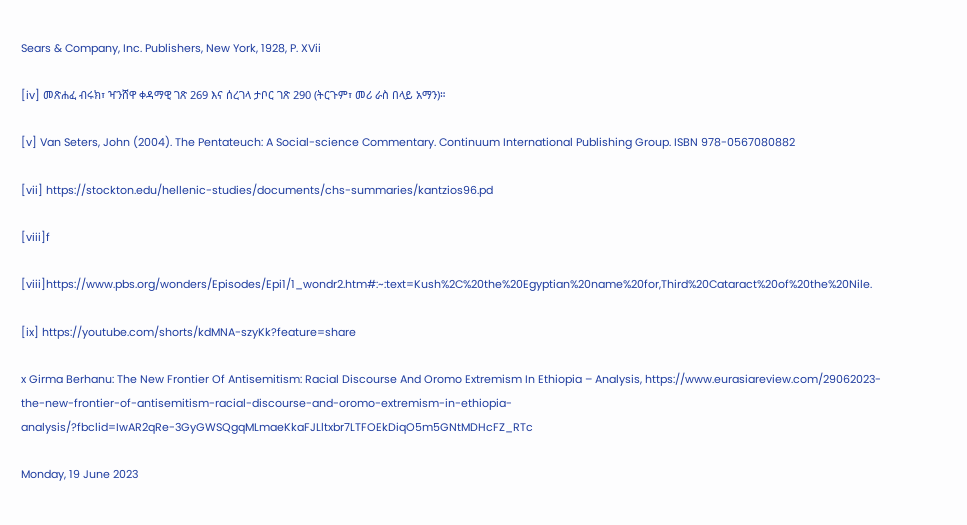Sears & Company, Inc. Publishers, New York, 1928, P. XVii

[iv] መጽሐፈ ብሩክ፣ ዣንሸዋ ቀዳማዊ ገጽ 269 እና ሰረገላ ታቦር ገጽ 290 (ትርጉም፣ መሪ ራስ በላይ አማን)።

[v] Van Seters, John (2004). The Pentateuch: A Social-science Commentary. Continuum International Publishing Group. ISBN 978-0567080882

[vii] https://stockton.edu/hellenic-studies/documents/chs-summaries/kantzios96.pd

[viii]f

[viii]https://www.pbs.org/wonders/Episodes/Epi1/1_wondr2.htm#:~:text=Kush%2C%20the%20Egyptian%20name%20for,Third%20Cataract%20of%20the%20Nile.

[ix] https://youtube.com/shorts/kdMNA-szyKk?feature=share

x Girma Berhanu: The New Frontier Of Antisemitism: Racial Discourse And Oromo Extremism In Ethiopia – Analysis, https://www.eurasiareview.com/29062023-the-new-frontier-of-antisemitism-racial-discourse-and-oromo-extremism-in-ethiopia-analysis/?fbclid=IwAR2qRe-3GyGWSQgqMLmaeKkaFJLltxbr7LTFOEkDiqO5m5GNtMDHcFZ_RTc

Monday, 19 June 2023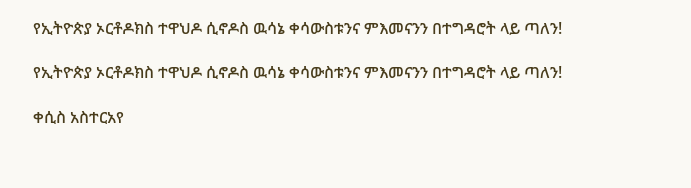የኢትዮጵያ ኦርቶዶክስ ተዋህዶ ሲኖዶስ ዉሳኔ ቀሳውስቱንና ምእመናንን በተግዳሮት ላይ ጣለን!

የኢትዮጵያ ኦርቶዶክስ ተዋህዶ ሲኖዶስ ዉሳኔ ቀሳውስቱንና ምእመናንን በተግዳሮት ላይ ጣለን!

ቀሲስ አስተርአየ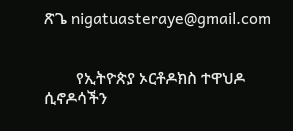ጽጌ nigatuasteraye@gmail.com


        የኢትዮጵያ ኦርቶዶክስ ተዋህዶ ሲኖዶሳችን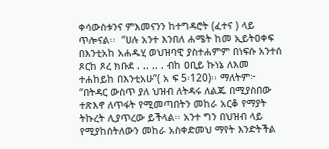ቀሳውስቱንና ምእመናንን ከተግዳሮት (ፈተና ) ላይ ጥሎናል፡፡  “ሀሉ አንተ እንበለ ሐሜት ከመ ኢይትዐቀፍ በእንቲአከ አሐዱሂ ወህዝባዊ ያስተሐምም በነፍሱ አንተሰ ጾርከ ጾረ ክቡደ . .. .. . ብከ ዐቢይ ኩነኔ ለእመ ተሐከይከ በእንቲአሁ”( አ ፍ 5፡120)፡፡ ማለትም፦ “በትዳር ውስጥ ያለ ህዝብ ለትዳሩ ለልጁ በሚያስበው ተጽእኖ ለጥፋት የሚመጣበትን መከራ አርቆ የማያት ትኩረት ሊያጥረው ይችላል፡፡ አንተ ግን በህዝብ ላይ የሚያከሰትለውን መከራ አስቀድመህ ማየት እንድትችል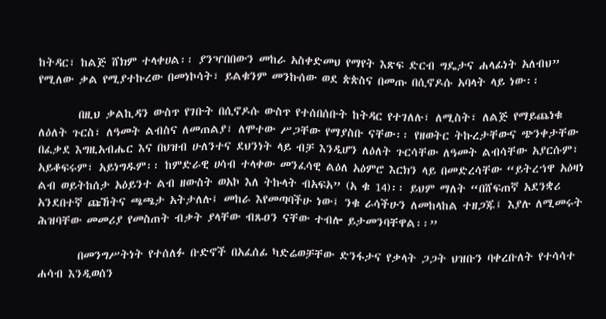ከትዳር፣ ከልጅ ሸክም ተላቀሀል፡፡ ያንዣበበውን መከራ አስቀድመህ የማየት እጽፍ ድርብ ግዴታና ሐላፊነት አለብህ” የሚለው ቃል የሚያተኩረው በመነኮሳት፣ ይልቁንም መንኩሰው ወደ ጵጵስና በመጡ በሲኖዶሱ አባላት ላይ ነው፡፡

        በዚህ ቃልኪዳን ውስጥ የገቡት በሲኖዶሱ ውስጥ የተሰበሰቡት ከትዳር የተገለሉ፣ ለሚስት፣ ለልጅ የማይጨነቁ ለዕለት ጉርስ፣ ለዓመት ልብስና ለመጠልያ፣ ለሞተው ሥጋቸው የማያስቡ ናቸው፡፡ የዘወትር ትኩረታቸውና ጭንቀታቸው በፈቃደ እግዚአብሔር እና በህዝብ ሁለንተና ደህንነት ላይ ብቻ እንዲሆን ለዕለት ጉርሳቸው ለዓመት ልብሳቸው አያርሱም፣ አይቆፍሩም፣ አይነግዱም፡፡ ከምድራዊ ሀሳብ ተላቀው መንፈሳዊ ልዕለ አዕምሮ እርክን ላይ በመድረሳቸው “ይትረኀዋ አዕዛነ ልብ ወይትከሰታ አዕይንተ ልብ ዘውስት ወአኮ እለ ትኩላት ብአፍአ” (አ ቁ 14)፡፡ ይህም ማለት “በሸፍጠኛ አደንቋሪ አንደበተኛ ጩኸትና ጫጫታ አትታለሉ፤ መከራ እየመጣባችሁ ነው፤ ንቁ ራሳችሁን ለመከላከል ተዘጋጁ፤ እያሉ ለሚመሩት ሕዝባቸው መመሪያ የመስጠት ብቃት ያላቸው ብጹዐን ናቸው ተብሎ ይታመንባቸዋል፡፡”

        በመንግሥትነት የተሰለፉ ቡድኖች በአፈሰፊ ካድሬወቻቸው ድንፋታና የቃላት ጋጋት ህዝቡን ባቀረቡለት የተሳሳተ ሐሳብ እንዲወሰን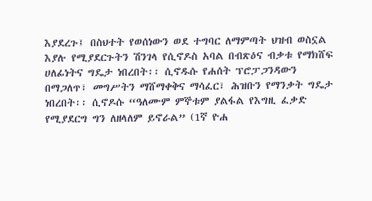እያደረጉ፤ በስህተት የወሰነውን ወደ ተግባር ለማምጣት ህዝብ ወስኗል እያሉ የሚያደርጉትን ሽንገላ የሲኖዶስ አባል በብጽዕና ብቃቱ የማክሸፍ ሀለፊነትና ግዴታ ነበረበት፡፡ ሲኖዱሱ የሐሰት ፕሮፓጋንዳውን በማጋለጥ፣ መግሥትን ማሸማቀቅና ማሳፈር፣ ሕዝቡን የማንቃት ግዴታ ነበረበት፡፡ ሲኖዶሱ “ዓለሙም ምኞቱም ያልፋል የእግዚ ፈቃድ የሚያደርግ ግን ለዘላለም ይኖራል” (1ኛ ዮሐ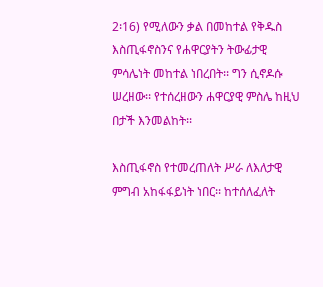2፡16) የሚለውን ቃል በመከተል የቅዱስ እስጢፋኖስንና የሐዋርያትን ትውፊታዊ ምሳሌነት መከተል ነበረበት፡፡ ግን ሲኖዶሱ ሠረዘው፡፡ የተሰረዘውን ሐዋርያዊ ምስሌ ከዚህ በታች እንመልከት፡፡

እስጢፋኖስ የተመረጠለት ሥራ ለእለታዊ ምግብ አከፋፋይነት ነበር፡፡ ከተሰለፈለት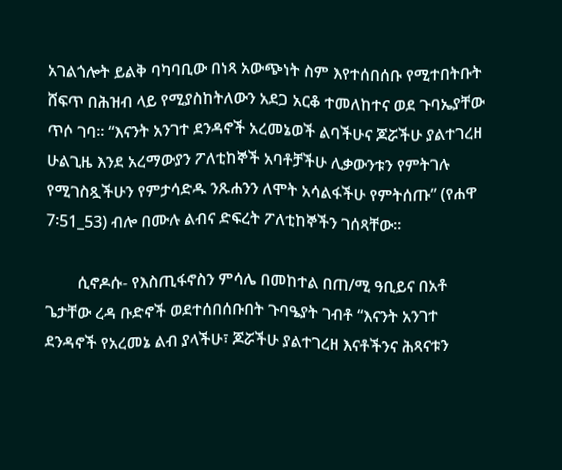አገልጎሎት ይልቅ ባካባቢው በነጻ አውጭነት ስም እየተሰበሰቡ የሚተበትቡት ሸፍጥ በሕዝብ ላይ የሚያስከትለውን አደጋ አርቆ ተመለከተና ወደ ጉባኤያቸው ጥሶ ገባ፡፡ “እናንት አንገተ ደንዳኖች አረመኔወች ልባችሁና ጆሯችሁ ያልተገረዘ ሁልጊዜ እንደ አረማውያን ፖለቲከኞች አባቶቻችሁ ሊቃውንቱን የምትገሉ የሚገስጿችሁን የምታሳድዱ ንጹሐንን ለሞት አሳልፋችሁ የምትሰጡ” (የሐዋ 7፡51_53) ብሎ በሙሉ ልብና ድፍረት ፖለቲከኞችን ገሰጻቸው፡፡

        ሲኖዶሱ- የእስጢፋኖስን ምሳሌ በመከተል በጠ/ሚ ዓቢይና በአቶ ጌታቸው ረዳ ቡድኖች ወደተሰበሰቡበት ጉባዔያት ገብቶ “እናንት አንገተ ደንዳኖች የአረመኔ ልብ ያላችሁ፣ ጆሯችሁ ያልተገረዘ እናቶችንና ሕጻናቱን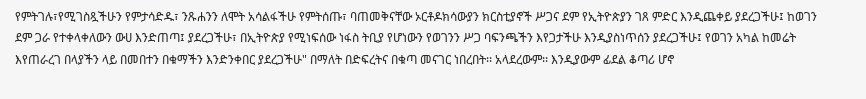የምትገሉ፣የሚገስጿችሁን የምታሳድዱ፣ ንጹሐንን ለሞት አሳልፋችሁ የምትሰጡ፣ ባጠመቅናቸው ኦርቶዶክሳውያን ክርስቲያኖች ሥጋና ደም የኢትዮጵያን ገጸ ምድር እንዲጨቀይ ያደረጋችሁ፤ ከወገን ደም ጋራ የተቀላቀለውን ውሀ እንድጠጣ፤ ያደረጋችሁ፣ በኢትዮጵያ የሚነፍሰው ነፋስ ትቢያ የሆነውን የወገንን ሥጋ ባፍንጫችን እየጋታችሁ እንዲያስነጥሰን ያደረጋችሁ፤ የወገን አካል ከመሬት እየጠራረገ በላያችን ላይ በመበተን በቁማችን እንድንቀበር ያደረጋችሁ" በማለት በድፍረትና በቁጣ መናገር ነበረበት፡፡ አላደረውም፡፡ እንዲያውም ፊደል ቆጣሪ ሆኖ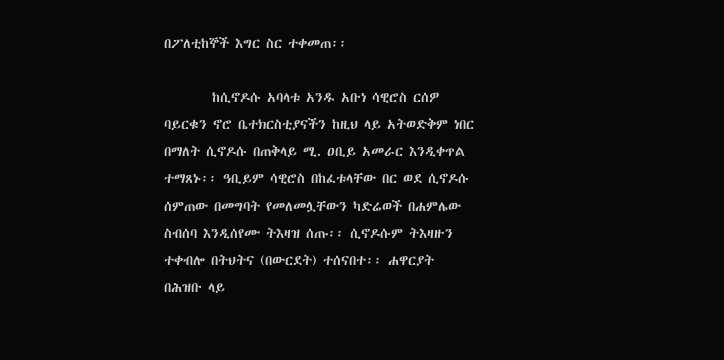በፖለቲከኞች እግር ስር ተቀመጠ፡፡

        ከሲኖዶሱ አባላቱ አንዱ አቡነ ሳዊሮስ ርሰዎ ባይርቁን ኖሮ ቤተክርስቲያናችን ከዚህ ላይ አትወድቅም ነበር በማለት ሲኖዶሱ በጠቅላይ ሚ. ዐቢይ አመራር እንዲቀጥል ተማጸኑ፡፡ ዓቢይም ሳዊሮስ በከፈቱላቸው በር ወደ ሲኖዶሱ ሰምጠው በመግባት የመለመሏቸውን ካድሬወች በሐምሌው ስብሰባ እንዲሰየሙ ትእዛዝ ሰጡ፡፡ ሲኖዶሱም ትእዛዙን ተቀብሎ በትህትና (በውርደት) ተሰናበተ፡፡ ሐዋርያት በሕዝቡ ላይ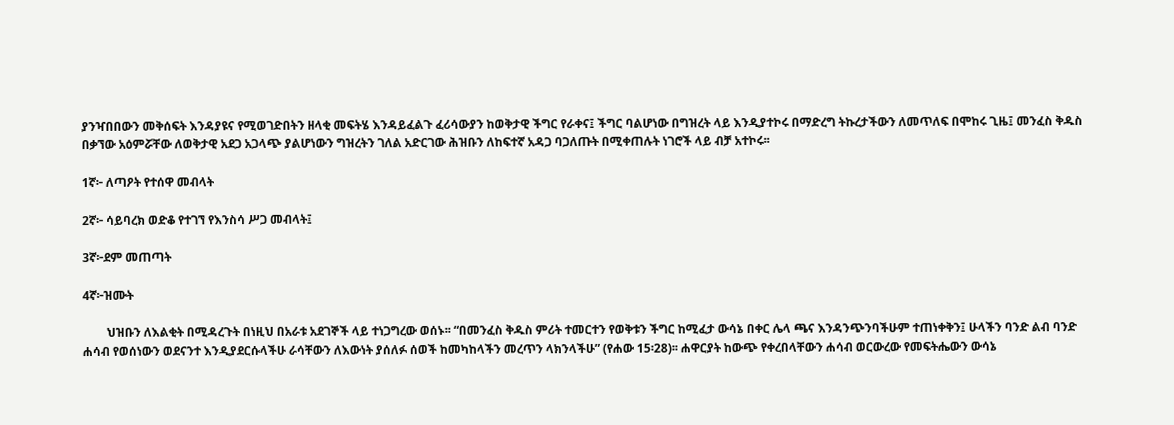ያንዣበበውን መቅሰፍት እንዳያዩና የሚወገድበትን ዘላቂ መፍትሄ እንዳይፈልጉ ፈሪሳውያን ከወቅታዊ ችግር የራቀና፤ ችግር ባልሆነው በግዝረት ላይ እንዲያተኮሩ በማድረግ ትኩረታችውን ለመጥለፍ በሞከሩ ጊዜ፤ መንፈስ ቅዱስ በቃኘው አዕምሯቸው ለወቅታዊ አደጋ አጋላጭ ያልሆነውን ግዝረትን ገለል አድርገው ሕዝቡን ለከፍተኛ አዳጋ ባጋለጡት በሚቀጠሉት ነገሮች ላይ ብቻ አተኮሩ፡፡

1ኛ፦ ለጣዖት የተሰዋ መብላት

2ኛ፦ ሳይባረክ ወድቆ የተገኘ የእንስሳ ሥጋ መብላት፤

3ኛ፦ደም መጠጣት

4ኛ፦ዝሙት

        ህዝቡን ለእልቂት በሚዳረጉት በነዚህ በአራቱ አደገኞች ላይ ተነጋግረው ወሰኑ፡፡ “በመንፈስ ቅዱስ ምሪት ተመርተን የወቅቱን ችግር ከሚፈታ ውሳኔ በቀር ሌላ ጫና እንዳንጭንባችሁም ተጠነቀቅን፤ ሁላችን ባንድ ልብ ባንድ ሐሳብ የወሰነውን ወደናንተ እንዲያደርሱላችሁ ራሳቸውን ለእውነት ያሰለፉ ሰወች ከመካከላችን መረጥን ላክንላችሁ” (የሐው 15፡28)፡፡ ሐዋርያት ከውጭ የቀረበላቸውን ሐሳብ ወርውረው የመፍትሔውን ውሳኔ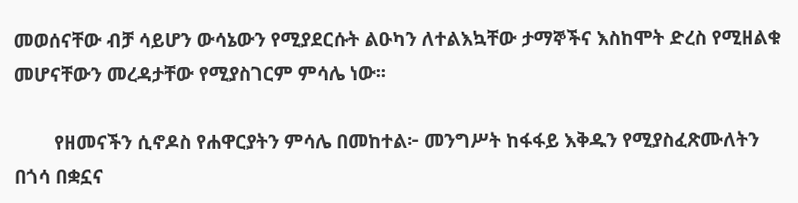መወሰናቸው ብቻ ሳይሆን ውሳኔውን የሚያደርሱት ልዑካን ለተልእኳቸው ታማኞችና እስከሞት ድረስ የሚዘልቁ መሆናቸውን መረዳታቸው የሚያስገርም ምሳሌ ነው፡፡

        የዘመናችን ሲኖዶስ የሐዋርያትን ምሳሌ በመከተል፦ መንግሥት ከፋፋይ እቅዱን የሚያስፈጽሙለትን በጎሳ በቋኗና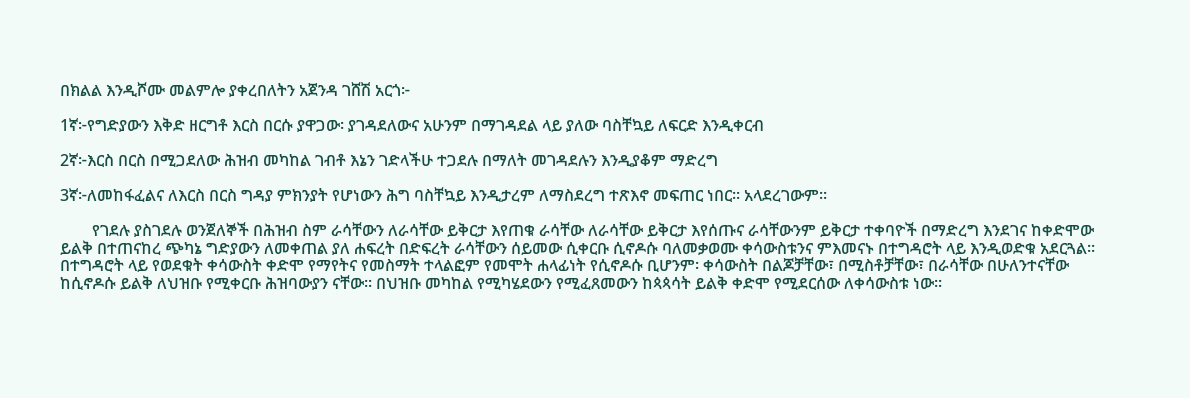በክልል እንዲሾሙ መልምሎ ያቀረበለትን አጀንዳ ገሸሽ አርጎ፦

1ኛ፦የግድያውን እቅድ ዘርግቶ እርስ በርሱ ያዋጋው፡ ያገዳደለውና አሁንም በማገዳደል ላይ ያለው ባስቸኳይ ለፍርድ እንዲቀርብ

2ኛ፦እርስ በርስ በሚጋደለው ሕዝብ መካከል ገብቶ እኔን ገድላችሁ ተጋደሉ በማለት መገዳደሉን እንዲያቆም ማድረግ

3ኛ፦ለመከፋፈልና ለእርስ በርስ ግዳያ ምክንያት የሆነውን ሕግ ባስቸኳይ እንዲታረም ለማስደረግ ተጽእኖ መፍጠር ነበር፡፡ አላደረገውም፡፡

        የገደሉ ያስገደሉ ወንጀለኞች በሕዝብ ስም ራሳቸውን ለራሳቸው ይቅርታ እየጠቁ ራሳቸው ለራሳቸው ይቅርታ እየሰጡና ራሳቸውንም ይቅርታ ተቀባዮች በማድረግ እንደገና ከቀድሞው ይልቅ በተጠናከረ ጭካኔ ግድያውን ለመቀጠል ያለ ሐፍረት በድፍረት ራሳቸውን ሰይመው ሲቀርቡ ሲኖዶሱ ባለመቃወሙ ቀሳውስቱንና ምእመናኑ በተግዳሮት ላይ እንዲወድቁ አደርጓል፡፡ በተግዳሮት ላይ የወደቁት ቀሳውስት ቀድሞ የማየትና የመስማት ተላልፎም የመሞት ሐላፊነት የሲኖዶሱ ቢሆንም፡ ቀሳውስት በልጆቻቸው፣ በሚስቶቻቸው፣ በራሳቸው በሁለንተናቸው ከሲኖዶሱ ይልቅ ለህዝቡ የሚቀርቡ ሕዝባውያን ናቸው፡፡ በህዝቡ መካከል የሚካሄደውን የሚፈጸመውን ከጳጳሳት ይልቅ ቀድሞ የሚደርሰው ለቀሳውስቱ ነው፡፡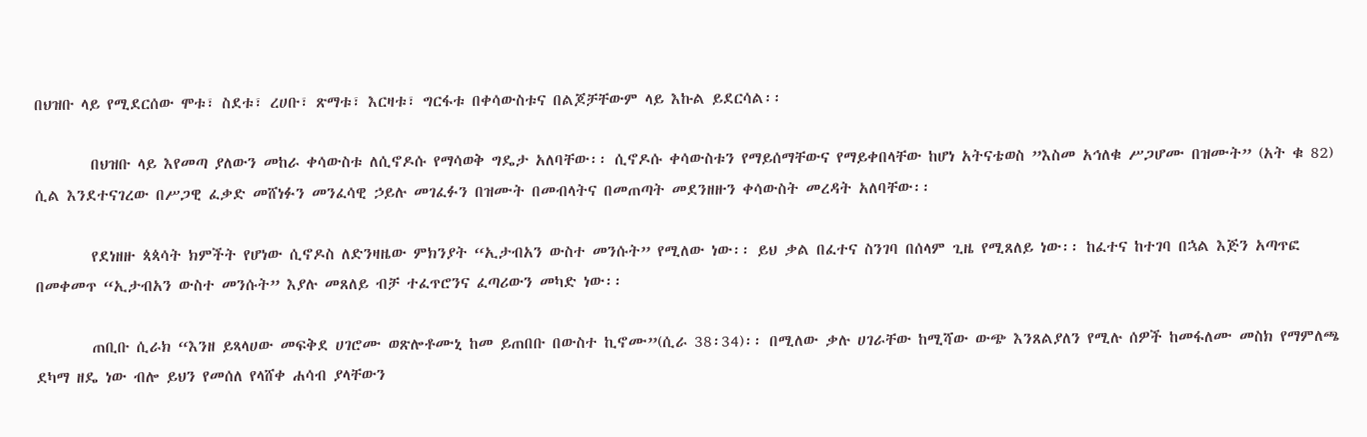በህዝቡ ላይ የሚደርሰው ሞቱ፣ ስደቱ፣ ረሀቡ፣ ጽማቱ፣ እርዛቱ፣ ግርፋቱ በቀሳውስቱና በልጆቻቸውም ላይ እኩል ይደርሳል፡፡

        በህዝቡ ላይ እየመጣ ያለውን መከራ ቀሳውስቱ ለሲኖዶሱ የማሳወቅ ግዴታ አለባቸው፡፡ ሲኖዶሱ ቀሳውስቱን የማይሰማቸውና የማይቀበላቸው ከሆነ አትናቴወስ ”እስመ አኅለቁ ሥጋሆሙ በዝሙት” (አት ቁ 82) ሲል እንደተናገረው በሥጋዊ ፈቃድ መሸነፉን መንፈሳዊ ኃይሉ መገፈፉን በዝሙት በመብላትና በመጠጣት መደንዘዙን ቀሳውስት መረዳት አለባቸው፡፡

        የደነዘዙ ጳጳሳት ክምችት የሆነው ሲኖዶስ ለድንዛዜው ምክንያት “ኢታብአን ውስተ መንሱት” የሚለው ነው፡፡ ይህ ቃል በፈተና ስንገባ በሰላም ጊዜ የሚጸለይ ነው፡፡ ከፈተና ከተገባ በኋል እጅን አጣጥፎ በመቀመጥ “ኢታብአን ውስተ መንሱት” እያሉ መጸለይ ብቻ ተፈጥሮንና ፈጣሪውን መካድ ነው፡፡

        ጠቢቡ ሲራክ “እንዘ ይጻላሀው መፍቅደ ሀገሮሙ ወጽሎቶሙኒ ከመ ይጠበቡ በውስተ ኪኖሙ”(ሲራ 38፡34)፡፡ በሚለው ቃሉ ሀገራቸው ከሚሻው ውጭ እንጸልያለን የሚሉ ሰዎች ከመፋለሙ መስክ የማምለጫ ደካማ ዘዴ ነው ብሎ ይህን የመሰለ የላሸቀ ሐሳብ ያላቸውን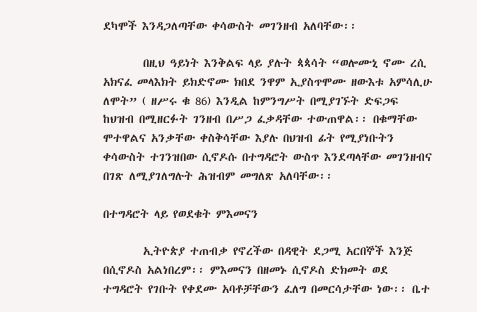ደካሞች እንዳጋለጣቸው ቀሳውስት መገንዘብ አለባቸው፡፡

        በዚህ ዓይነት እንቅልፍ ላይ ያሉት ጳጳሳት “ወሎሙኒ ኖሙ ረሲ አክናፈ መላእክት ይክድኖሙ ክበደ ንዋም ኢያስጥሞሙ ዘውእቱ አምሳሊሁ ለሞት” ( ዘሥሩ ቁ 86) እንዲል ከምንግሥት በሚያገኙት ድፍጋፍ ከህዝብ በሚዘርፉት ገንዘብ በሥጋ ፈቃዳቸው ተውጠዋል፡፡ በቁማቸው ሞተዋልና አንቃቸው ቀስቅሳቸው እያሉ በህዝብ ፊት የሚያነቡትን ቀሳውስት ተገንዝበው ሲኖዶሱ በተግዳሮት ውስጥ እንደጣላቸው መገንዘብና በገጽ ለሚያገለግሉት ሕዝብም መግለጽ አለባቸው፡፡

በተግዳሮት ላይ የወደቁት ምእመናን

        ኢትዮጵያ ተጠብቃ የኖረችው በዳዊት ደጋሚ አርበኞች እንጅ በሲኖዶስ አልነበረም፡፡ ምእመናን በዘመኑ ሲኖዶስ ድክመት ወደ ተግዳሮት የገቡት የቀደሙ አባቶቻቸውን ፈለግ በመርሳታቸው ነው፡፡ ቤተ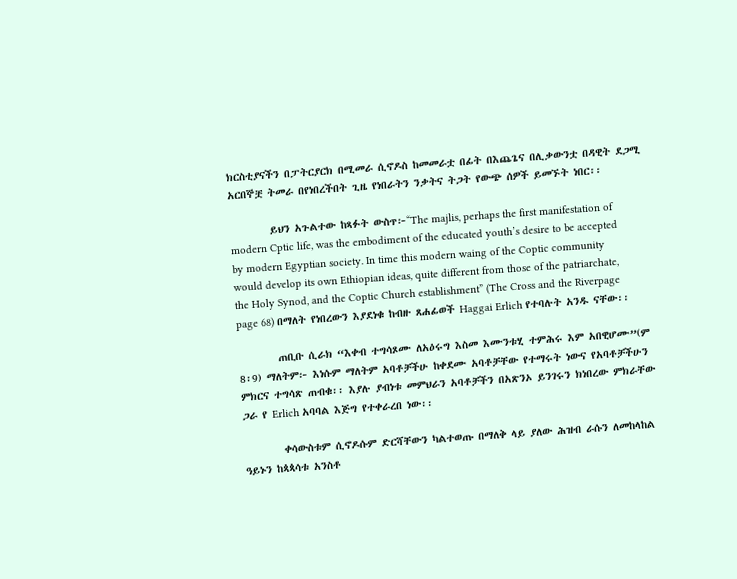ክርስቲያናችን በፓትርያርክ በሚመራ ሲኖዶስ ከመመራቷ በፊት በእጨጌና በሊቃውንቷ በዳዊት ደጋሚ አርበኞቿ ትመራ በየነበረችበት ጊዜ የነበራትን ንቃትና ትጋት የውጭ ሰዎች ይመኙት ነበር፡፡

        ይህን አጉልተው ከጻፉት ውስጥ፦“The majlis, perhaps the first manifestation of modern Cptic life, was the embodiment of the educated youth’s desire to be accepted by modern Egyptian society. In time this modern waing of the Coptic community would develop its own Ethiopian ideas, quite different from those of the patriarchate, the Holy Synod, and the Coptic Church establishment” (The Cross and the Riverpage page 68) በማለት የነበረውን እያደነቁ ከብዙ ጸሐፊወች Haggai Erlich የተባሉት አንዱ ናቸው፡፡

        ጠቢቡ ሲራክ “እቀብ ተግሳጾሙ ለአዕሩግ እስመ እሙንቱሂ ተምሕሩ እም አበዊሆሙ”(ም 8፡9) ማለትም፦ እነሱም ማለትም አባቶቻችሁ ከቀደሙ አባቶቻቸው የተማሩት ነውና የአባቶቻችሁን ምክርና ተግሳጽ ጠብቁ፡፡ እያሉ ያብነቱ መምህራን አባቶቻችን በአጽንኦ ይንገሩን ክነበረው ምክራቸው ጋራ የ Erlich አባባል እጅግ የተቀራረበ ነው፡፡

        ቀሳውስቱም ሲኖዶሱም ድርሻቸውን ካልተወጡ በማለቅ ላይ ያለው ሕዝብ ራሱን ለመከላከል ዓይኑን ከጳጳሳቱ አንስቶ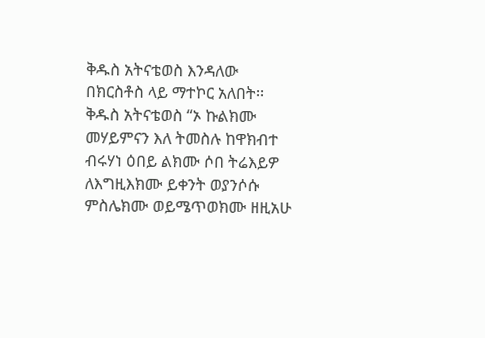ቅዱስ አትናቴወስ እንዳለው በክርስቶስ ላይ ማተኮር አለበት፡፡ ቅዱስ አትናቴወስ “ኦ ኩልክሙ መሃይምናን እለ ትመስሉ ከዋክብተ ብሩሃነ ዕበይ ልክሙ ሶበ ትሬእይዎ ለእግዚእክሙ ይቀንት ወያንሶሱ ምስሌክሙ ወይሜጥወክሙ ዘዚአሁ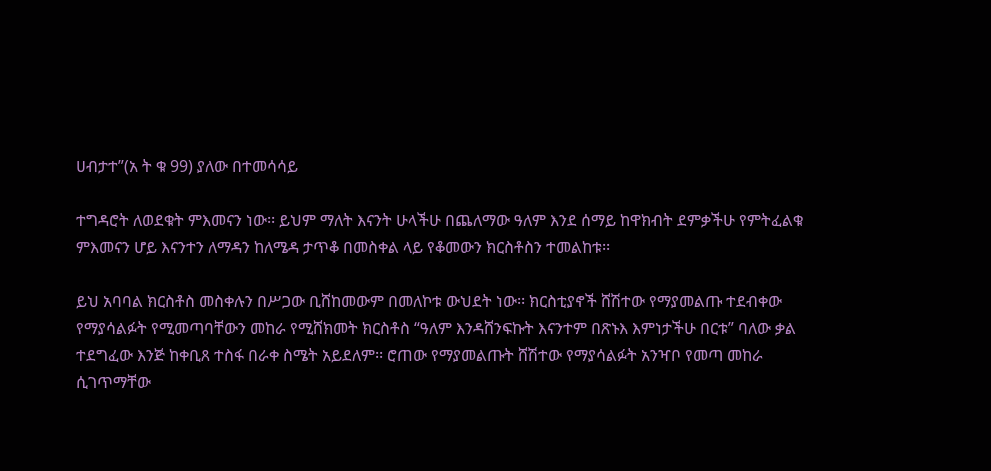ሀብታተ”(አ ት ቁ 99) ያለው በተመሳሳይ

ተግዳሮት ለወደቁት ምእመናን ነው፡፡ ይህም ማለት እናንት ሁላችሁ በጨለማው ዓለም እንደ ሰማይ ከዋክብት ደምቃችሁ የምትፈልቁ ምእመናን ሆይ እናንተን ለማዳን ከለሜዳ ታጥቆ በመስቀል ላይ የቆመውን ክርስቶስን ተመልከቱ፡፡

ይህ አባባል ክርስቶስ መስቀሉን በሥጋው ቢሸከመውም በመለኮቱ ውህደት ነው፡፡ ክርስቲያኖች ሸሽተው የማያመልጡ ተደብቀው የማያሳልፉት የሚመጣባቸውን መከራ የሚሸክመት ክርስቶስ “ዓለም እንዳሸንፍኩት እናንተም በጽኑእ እምነታችሁ በርቱ” ባለው ቃል ተደግፈው እንጅ ከቀቢጸ ተስፋ በራቀ ስሜት አይደለም፡፡ ሮጠው የማያመልጡት ሸሽተው የማያሳልፉት አንዣቦ የመጣ መከራ ሲገጥማቸው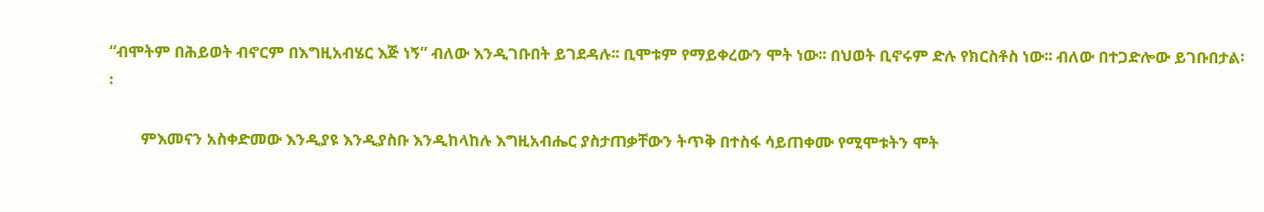“ብሞትም በሕይወት ብኖርም በእግዚአብሄር እጅ ነኝ” ብለው እንዲገቡበት ይገደዳሉ፡፡ ቢሞቱም የማይቀረውን ሞት ነው፡፡ በህወት ቢኖሩም ድሉ የክርስቶስ ነው፡፡ ብለው በተጋድሎው ይገቡበታል፡፡

        ምእመናን አስቀድመው እንዲያዩ እንዲያስቡ እንዲከላከሉ እግዚአብሔር ያስታጠቃቸውን ትጥቅ በተስፋ ሳይጠቀሙ የሚሞቱትን ሞት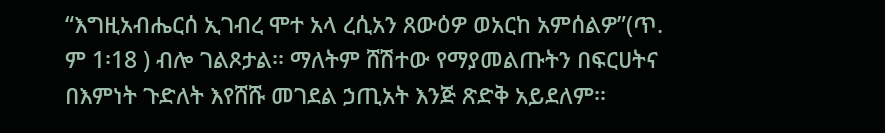“እግዚአብሔርሰ ኢገብረ ሞተ አላ ረሲአን ጸውዕዎ ወአርከ አምሰልዎ”(ጥ. ም 1፡18 ) ብሎ ገልጾታል፡፡ ማለትም ሸሽተው የማያመልጡትን በፍርሀትና በእምነት ጉድለት እየሸሹ መገደል ኃጢአት እንጅ ጽድቅ አይደለም፡፡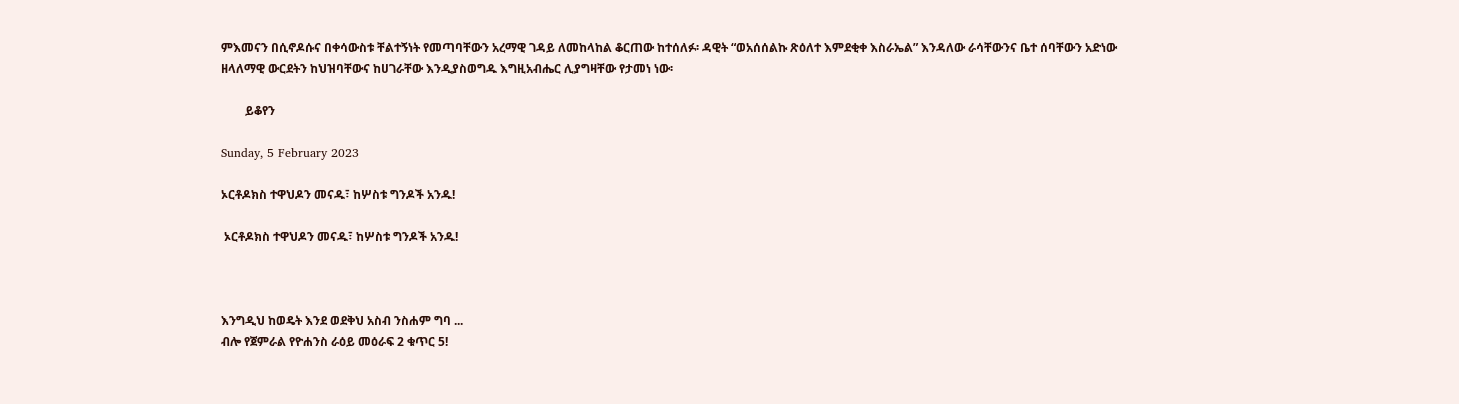ምእመናን በሲኖዶሱና በቀሳውስቱ ቸልተኝነት የመጣባቸውን አረማዊ ገዳይ ለመከላከል ቆርጠው ከተሰለፉ፡ ዳዊት “ወአሰሰልኩ ጽዕለተ እምደቂቀ እስራኤል” እንዳለው ራሳቸውንና ቤተ ሰባቸውን አድነው ዘላለማዊ ውርደትን ከህዝባቸውና ከሀገራቸው እንዲያስወግዱ እግዚአብሔር ሊያግዛቸው የታመነ ነው፡

        ይቆየን

Sunday, 5 February 2023

ኦርቶዶክስ ተዋህዶን መናዱ፣ ከሦስቱ ግንዶች አንዱ!

 ኦርቶዶክስ ተዋህዶን መናዱ፣ ከሦስቱ ግንዶች አንዱ!



እንግዲህ ከወዴት እንደ ወደቅህ አስብ ንስሐም ግባ ...
ብሎ የጀምራል የዮሐንስ ራዕይ መዕራፍ 2 ቁጥር 5!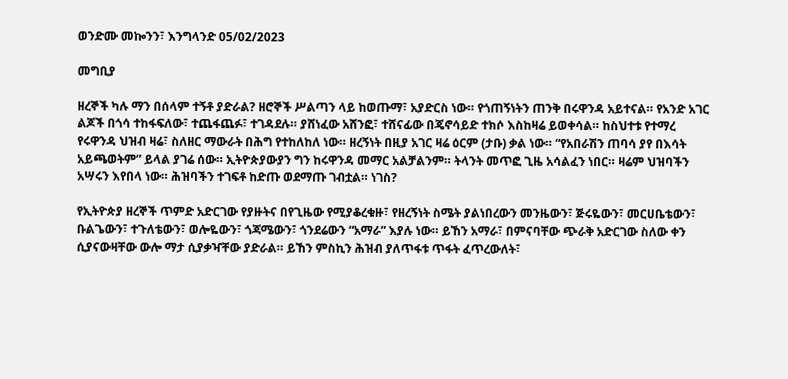ወንድሙ መኰንን፣ እንግላንድ 05/02/2023

መግቢያ

ዘረኞች ካሉ ማን በሰላም ተኝቶ ያድራል? ዘሮኞች ሥልጣን ላይ ከወጡማ፣ አያድርስ ነው። የጎጠኝነትን ጠንቅ በሩዋንዳ አይተናል። የአንድ አገር ልጆች በጎሳ ተከፋፍለው፣ ተጨፋጨፉ፣ ተገዳደሉ። ያሸነፈው አሸንፎ፣ ተሸናፊው በጄኖሳይድ ተክሶ እስከዛሬ ይወቀሳል። ከስህተቱ የተማረ የሩዋንዳ ህዝብ ዛሬ፣ ስለዘር ማውራት በሕግ የተከለከለ ነው። ዘረኝነት በዚያ አገር ዛሬ ዕርም (ታቡ) ቃል ነው። “የአበራሽን ጠባሳ ያየ በእሳት አይጫወትም” ይላል ያገሬ ሰው። ኢትዮጵያውያን ግን ከሩዋንዳ መማር አልቻልንም። ትላንት መጥፎ ጊዜ አሳልፈን ነበር። ዛሬም ህዝባችን አሣሩን እየበላ ነው። ሕዝባችን ተገፍቶ ከድጡ ወደማጡ ገብቷል። ነገስ?

የኢትዮጵያ ዘረኞች ጥምድ አድርገው የያዙትና በየጊዜው የሚያቆረቁዙ፣ የዘረኝነት ስሜት ያልነበረውን መንዜውን፣ ጅሩዬውን፣ መርሀቤቴውን፣ ቡልጌውን፣ ተጉለቴውን፣ ወሎዬውን፣ ጎጃሜውን፣ ጎንደሬውን “አማራ” እያሉ ነው። ይኸን አማራ፣ በምናባቸው ጭራቅ አድርገው ስለው ቀን ሲያናውዛቸው ውሎ ማታ ሲያቃዣቸው ያድራል። ይኸን ምስኪን ሕዝብ ያለጥፋቱ ጥፋት ፈጥረውለት፣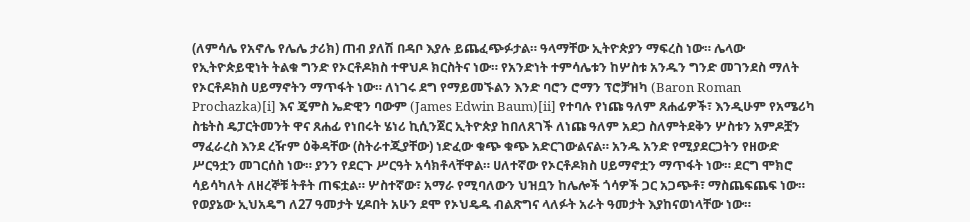(ለምሳሌ የአኖሌ የሌሌ ታሪክ) ጠብ ያለሽ በዳቦ እያሉ ይጨፈጭፉታል። ዓላማቸው ኢትዮጵያን ማፍረስ ነው። ሌላው የኢትዮጵይዊነት ትልቁ ግንድ የኦርቶዶክስ ተዋህዶ ክርስትና ነው። የአንድነት ተምሳሌቱን ከሦስቱ አንዱን ግንድ መገንደስ ማለት የኦርቶዶክስ ሀይማኖትን ማጥፋት ነው። ለነገሩ ደግ የማይመኙልን እንድ ባሮን ሮማን ፕሮቻዝካ (Baron Roman Prochazka)[i] እና ጄምስ ኤድዊን ባውም (James Edwin Baum)[ii] የተባሉ የነጩ ዓለም ጸሐፊዎች፣ እንዲሁም የአሜሪካ ስቴትስ ዴፓርትመንት ዋና ጸሐፊ የነበሩት ሄነሪ ኪሲንጀር ኢትዮጵያ ከበለጸገች ለነጩ ዓለም አደጋ ስለምትደቅን ሦስቱን አምዶቿን ማፈራረስ እንደ ረዥም ዕቅዳቸው (ስትራተጂያቸው) ነድፈው ቁጭ ቁጭ አድርገውልናል። አንዱ አንድ የሚያደርጋትን የዘውድ ሥርዓቷን መገርሰስ ነው። ያንን የደርጉ ሥርዓት አሳክቶላቸዋል። ሀለተኛው የኦርቶዶክስ ሀይማኖቷን ማጥፋት ነው። ደርግ ሞክሮ ሳይሳካለት ለዘረኞቹ ትቶት ጠፍቷል። ሦስተኛው፣ አማራ የሚባለውን ህዝቧን ከሌሎች ጎሳዎች ጋር አጋጭቶ፣ ማስጨፍጨፍ ነው። የወያኔው ኢህአዴግ ለ27 ዓመታት ሂዶበት አሁን ደሞ የኦህዴዱ ብልጽግና ላለፉት አራት ዓመታት እያከናወነላቸው ነው።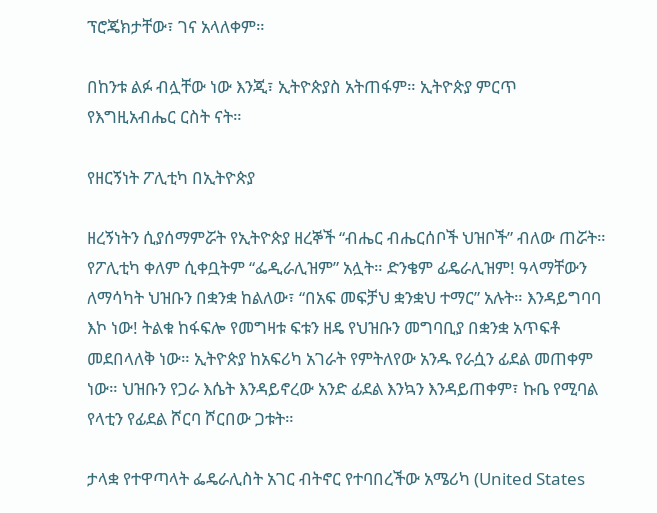ፕሮጄክታቸው፣ ገና አላለቀም።

በከንቱ ልፉ ብሏቸው ነው እንጂ፣ ኢትዮጵያስ አትጠፋም። ኢትዮጵያ ምርጥ የእግዚአብሔር ርስት ናት።

የዘርኝነት ፖሊቲካ በኢትዮጵያ

ዘረኝነትን ሲያሰማምሯት የኢትዮጵያ ዘረኞች “ብሔር ብሔርሰቦች ህዝቦች” ብለው ጠሯት። የፖሊቲካ ቀለም ሲቀቧትም “ፌዲራሊዝም” አሏት። ድንቄም ፊዴራሊዝም! ዓላማቸውን ለማሳካት ህዝቡን በቋንቋ ከልለው፣ “በአፍ መፍቻህ ቋንቋህ ተማር” አሉት። እንዳይግባባ እኮ ነው! ትልቁ ከፋፍሎ የመግዛቱ ፍቱን ዘዴ የህዝቡን መግባቢያ በቋንቋ አጥፍቶ መደበላለቅ ነው። ኢትዮጵያ ከአፍሪካ አገራት የምትለየው አንዱ የራሷን ፊደል መጠቀም ነው። ህዝቡን የጋራ እሴት እንዳይኖረው አንድ ፊደል እንኳን እንዳይጠቀም፣ ኩቤ የሚባል የላቲን የፊደል ሾርባ ሾርበው ጋቱት።

ታላቋ የተዋጣላት ፌዴራሊስት አገር ብትኖር የተባበረችው አሜሪካ (United States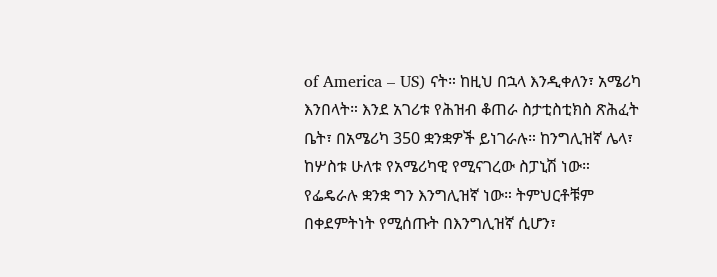of America – US) ናት። ከዚህ በኋላ እንዲቀለን፣ አሜሪካ እንበላት። እንደ አገሪቱ የሕዝብ ቆጠራ ስታቲስቲክስ ጽሕፈት ቤት፣ በአሜሪካ 350 ቋንቋዎች ይነገራሉ። ከንግሊዝኛ ሌላ፣ ከሦስቱ ሁለቱ የአሜሪካዊ የሚናገረው ስፓኒሽ ነው። የፌዴራሉ ቋንቋ ግን እንግሊዝኛ ነው። ትምህርቶቹም በቀደምትነት የሚሰጡት በእንግሊዝኛ ሲሆን፣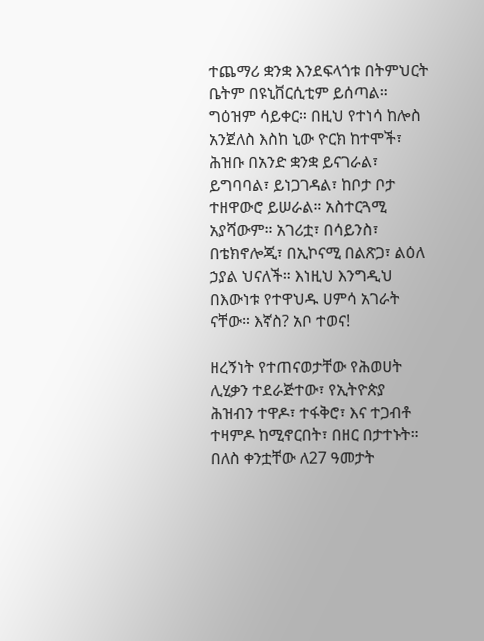ተጨማሪ ቋንቋ እንደፍላጎቱ በትምህርት ቤትም በዩኒቨርሲቲም ይሰጣል። ግዕዝም ሳይቀር። በዚህ የተነሳ ከሎስ አንጀለስ እስከ ኒው ዮርክ ከተሞች፣ ሕዝቡ በአንድ ቋንቋ ይናገራል፣ ይግባባል፣ ይነጋገዳል፣ ከቦታ ቦታ ተዘዋውሮ ይሠራል። አስተርጓሚ አያሻውም። አገሪቷ፣ በሳይንስ፣ በቴክኖሎጂ፣ በኢኮናሚ በልጽጋ፣ ልዕለ ኃያል ህናለች። እነዚህ እንግዲህ በእውነቱ የተዋህዱ ሀምሳ አገራት ናቸው። እኛስ? አቦ ተወና!

ዘረኝነት የተጠናወታቸው የሕወሀት ሊሂቃን ተደራጅተው፣ የኢትዮጵያ ሕዝብን ተዋዶ፣ ተፋቅሮ፣ እና ተጋብቶ ተዛምዶ ከሚኖርበት፣ በዘር በታተኑት። በለስ ቀንቷቸው ለ27 ዓመታት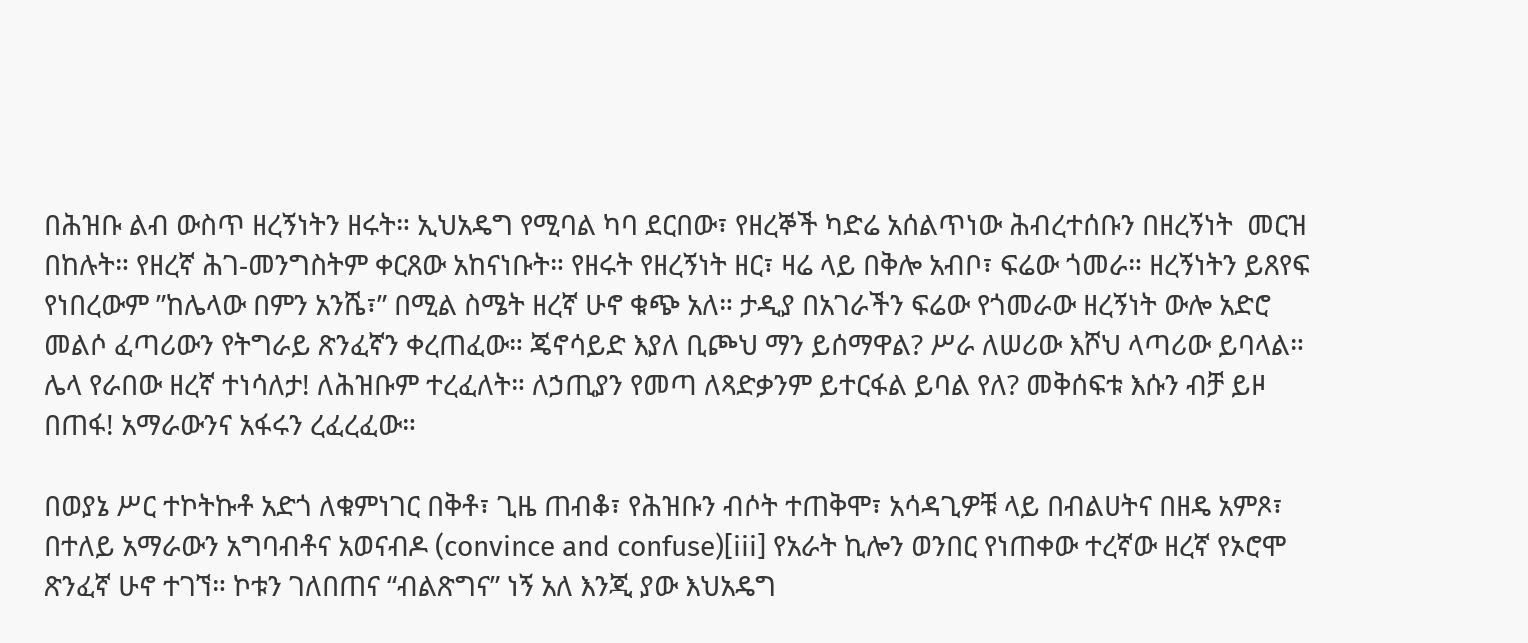በሕዝቡ ልብ ውስጥ ዘረኝነትን ዘሩት። ኢህአዴግ የሚባል ካባ ደርበው፣ የዘረኞች ካድሬ አሰልጥነው ሕብረተሰቡን በዘረኝነት  መርዝ በከሉት። የዘረኛ ሕገ-መንግስትም ቀርጸው አከናነቡት። የዘሩት የዘረኝነት ዘር፣ ዛሬ ላይ በቅሎ አብቦ፣ ፍሬው ጎመራ። ዘረኝነትን ይጸየፍ የነበረውም ”ከሌላው በምን አንሼ፣” በሚል ስሜት ዘረኛ ሁኖ ቁጭ አለ። ታዲያ በአገራችን ፍሬው የጎመራው ዘረኝነት ውሎ አድሮ መልሶ ፈጣሪውን የትግራይ ጽንፈኛን ቀረጠፈው። ጄኖሳይድ እያለ ቢጮህ ማን ይሰማዋል? ሥራ ለሠሪው እሾህ ላጣሪው ይባላል። ሌላ የራበው ዘረኛ ተነሳለታ! ለሕዝቡም ተረፈለት። ለኃጢያን የመጣ ለጻድቃንም ይተርፋል ይባል የለ? መቅሰፍቱ እሱን ብቻ ይዞ በጠፋ! አማራውንና አፋሩን ረፈረፈው።

በወያኔ ሥር ተኮትኩቶ አድጎ ለቁምነገር በቅቶ፣ ጊዜ ጠብቆ፣ የሕዝቡን ብሶት ተጠቅሞ፣ አሳዳጊዎቹ ላይ በብልሀትና በዘዴ አምጾ፣ በተለይ አማራውን አግባብቶና አወናብዶ (convince and confuse)[iii] የአራት ኪሎን ወንበር የነጠቀው ተረኛው ዘረኛ የኦሮሞ ጽንፈኛ ሁኖ ተገኘ። ኮቱን ገለበጠና “ብልጽግና” ነኝ አለ እንጂ ያው እህአዴግ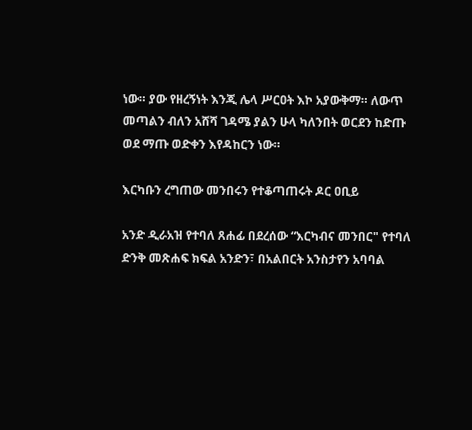ነው። ያው የዘረኝነት እንጂ ሌላ ሥርዐት እኮ አያውቅማ። ለውጥ መጣልን ብለን አሸሻ ገዳሜ ያልን ሁላ ካለንበት ወርደን ከድጡ ወደ ማጡ ወድቀን እየዳከርን ነው።

እርካቡን ረግጠው መንበሩን የተቆጣጠሩት ዶር ዐቢይ

አንድ ዲራአዝ የተባለ ጸሐፊ በደረሰው “እርካብና መንበር" የተባለ ድንቅ መጽሐፍ ክፍል አንድን፣ በአልበርት አንስታየን አባባል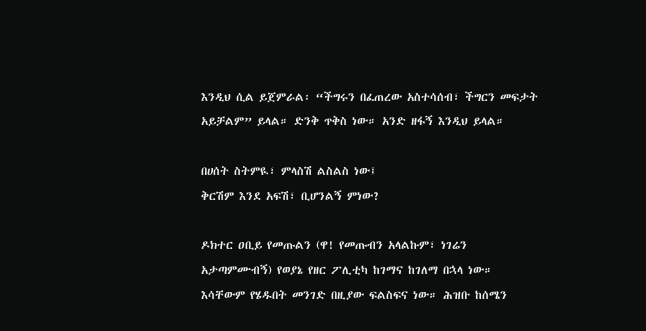እንዲህ ሲል ይጀምራል፡ “ችግሩን በፈጠረው አስተሳሰብ፣ ችግርን መፍታት አይቻልም” ይላል። ድንቅ ጥቅስ ነው። አንድ ዘፋኝ እንዲህ ይላል።

በሀሰት ስትምዪ፣ ምላስሽ ልስልስ ነው፤
ቅርሽም እንደ አፍሽ፣ ቢሆንልኝ ምነው?

ዶክተር ዐቢይ የመጡልን (ዋ! የመጡብን አላልኩም፣ ነገሬን አታጣምሙብኝ) የወያኔ የዘር ፖሊቲካ ከገማና ከገለማ በኋላ ነው። እሳቸውም የሄዱበት መንገድ በዚያው ፍልስፍና ነው። ሕዝቡ ከሰሜን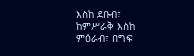እስከ ደቡብ፣ ከምሥራቅ እስከ ምዕራብ፣ በግፍ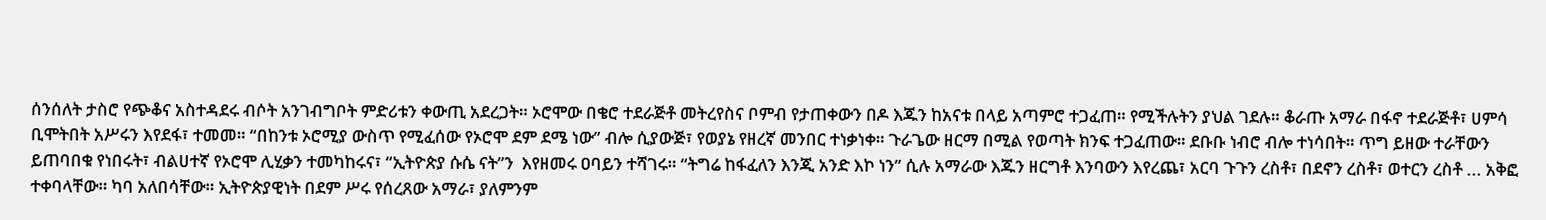ሰንሰለት ታስሮ የጭቆና አስተዳደሩ ብሶት አንገብግቦት ምድሪቱን ቀውጢ አደረጋት። ኦሮሞው በቄሮ ተደራጅቶ መትረየስና ቦምብ የታጠቀውን በዶ እጁን ከአናቱ በላይ አጣምሮ ተጋፈጠ። የሚችሉትን ያህል ገደሉ። ቆራጡ አማራ በፋኖ ተደራጅቶ፣ ሀምሳ ቢሞትበት አሥሩን እየደፋ፣ ተመመ። “በከንቱ ኦሮሚያ ውስጥ የሚፈሰው የኦሮሞ ደም ደሜ ነው” ብሎ ሲያውጅ፣ የወያኔ የዘረኛ መንበር ተነቃነቀ። ጉራጌው ዘርማ በሚል የወጣት ክንፍ ተጋፈጠው። ደቡቡ ነብሮ ብሎ ተነሳበት። ጥግ ይዘው ተራቸውን ይጠባበቁ የነበሩት፣ ብልሀተኛ የኦሮሞ ሊሂቃን ተመካከሩና፣ “ኢትዮጵያ ሱሴ ናት”ን  እየዘመሩ ዐባይን ተሻገሩ። “ትግሬ ከፋፈለን እንጂ አንድ እኮ ነን” ሲሉ አማራው እጁን ዘርግቶ እንባውን እየረጨ፣ አርባ ጉጉን ረስቶ፣ በደኖን ረስቶ፣ ወተርን ረስቶ ... አቅፎ ተቀባላቸው። ካባ አለበሳቸው። ኢትዮጵያዊነት በደም ሥሩ የሰረጸው አማራ፣ ያለምንም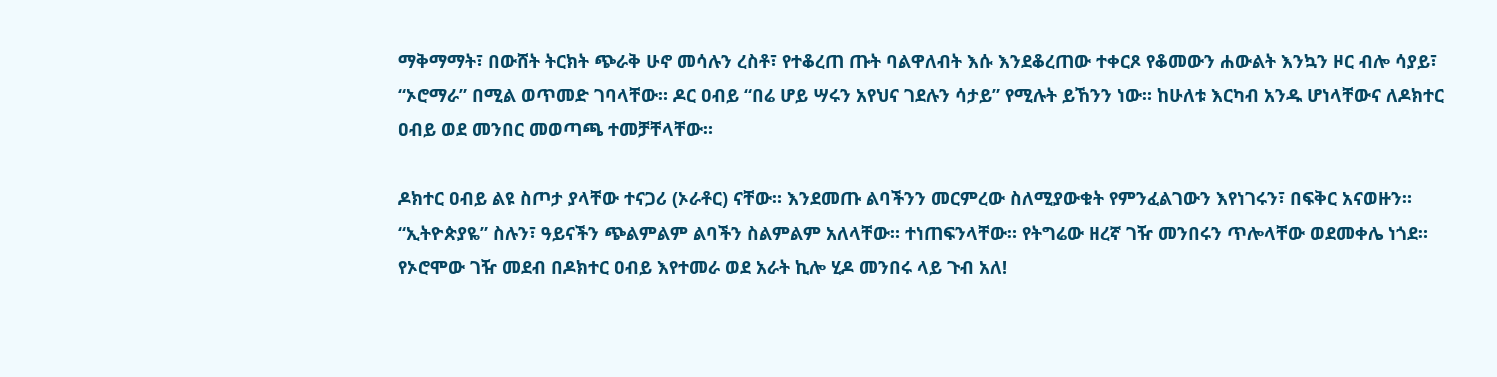ማቅማማት፣ በውሸት ትርክት ጭራቅ ሁኖ መሳሉን ረስቶ፣ የተቆረጠ ጡት ባልዋለብት እሱ እንደቆረጠው ተቀርጾ የቆመውን ሐውልት እንኳን ዞር ብሎ ሳያይ፣ “ኦሮማራ” በሚል ወጥመድ ገባላቸው። ዶር ዐብይ “በሬ ሆይ ሣሩን አየህና ገደሉን ሳታይ” የሚሉት ይኸንን ነው። ከሁለቱ እርካብ አንዱ ሆነላቸውና ለዶክተር ዐብይ ወደ መንበር መወጣጫ ተመቻቸላቸው።

ዶክተር ዐብይ ልዩ ስጦታ ያላቸው ተናጋሪ (ኦራቶር) ናቸው። እንደመጡ ልባችንን መርምረው ስለሚያውቁት የምንፈልገውን እየነገሩን፣ በፍቅር አናወዙን። “ኢትዮጵያዬ” ስሉን፣ ዓይናችን ጭልምልም ልባችን ስልምልም አለላቸው። ተነጠፍንላቸው። የትግሬው ዘረኛ ገዥ መንበሩን ጥሎላቸው ወደመቀሌ ነጎደ። የኦሮሞው ገዥ መደብ በዶክተር ዐብይ እየተመራ ወደ አራት ኪሎ ሂዶ መንበሩ ላይ ጉብ አለ!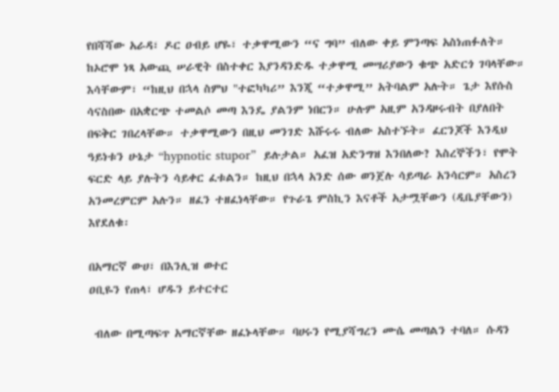የበሻሻው አራዳ፣ ዶር ዐብይ ሆዬ፣ ተቃዋሚውን “ና ግባ” ብለው ቀይ ምንጣፍ አስነጠፉለት። ከኦሮሞ ነጻ አውጪ ሠራዊት በስተቀር እያንዳንድዱ ተቃዋሚ መሣሪያውን ቁጭ አድርጎ ገባላቸው። እሳቸውም፣ “ከዚህ በኋላ ስምህ "ተፎካካሪ” እንጂ “ተቃዋሚ” አትባልም አሉት። ጌታ እየሱስ ሳናስበው በአቋርጭ ተመልሶ መጣ እንዴ ያልንም ነበርን። ሁሉም አዚም አንዳዞሩብት በያለበት በፍቅር ገበረላቸው። ተቃዋሚውን በዚህ መንገድ እሹሩሩ ብለው አስተኙት። ፈርንጆች እንዲህ ዓይነቱን ሁኔታ “hypnotic stupor”  ይሉታል። አፈዝ አድንግዝ እንበለው? እስረኞችን፣ የሞት ፍርድ ላይ ያሉትን ሳይቀር ፈቱልን። ከዚህ በኋላ አንድ ሰው ወንጀሉ ሳይጣራ አንሳርም። አስረን አንመረምርም አሉን። ዘፈን ተዘፈነላቸው። የጉራጌ ምስኪን እናቶች አታሟቸውን (ዲቤያቸውን) እየደለቁ፡

በአማርኛ ውሀ፣ በእንሊዝ ወተር
ዐቢዬን የጠላ፣ ሆዱን ይተርተር

 ብለው በሚጣፍጥ አማርኛቸው ዘፈኑላቸው። ባሀሩን የሚያሻግረን ሙሴ መጣልን ተባለ። ሱዳን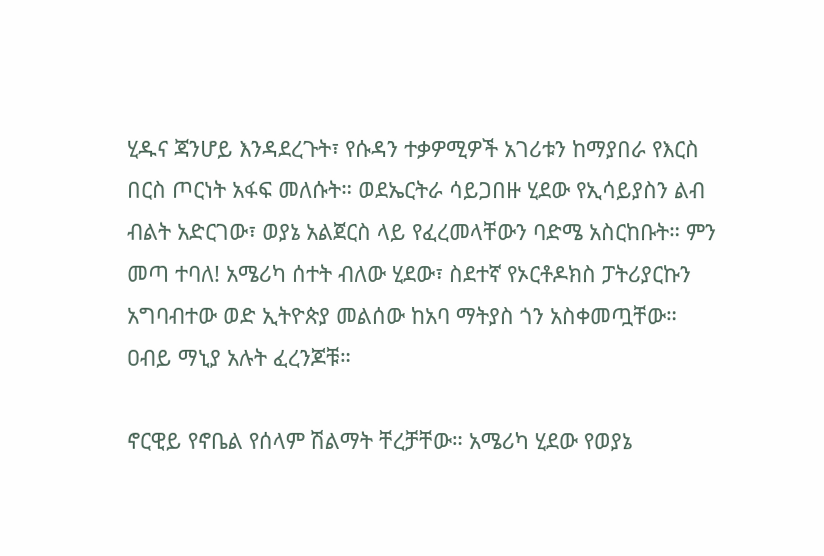ሂዱና ጃንሆይ እንዳደረጉት፣ የሱዳን ተቃዎሚዎች አገሪቱን ከማያበራ የእርስ በርስ ጦርነት አፋፍ መለሱት። ወደኤርትራ ሳይጋበዙ ሂደው የኢሳይያስን ልብ ብልት አድርገው፣ ወያኔ አልጀርስ ላይ የፈረመላቸውን ባድሜ አስርከቡት። ምን መጣ ተባለ! አሜሪካ ሰተት ብለው ሂደው፣ ስደተኛ የኦርቶዶክስ ፓትሪያርኩን አግባብተው ወድ ኢትዮጵያ መልሰው ከአባ ማትያስ ጎን አስቀመጧቸው። ዐብይ ማኒያ አሉት ፈረንጆቹ።

ኖርዊይ የኖቤል የሰላም ሽልማት ቸረቻቸው። አሜሪካ ሂደው የወያኔ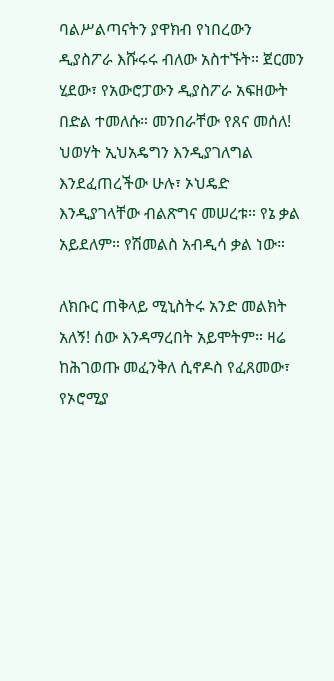ባልሥልጣናትን ያዋክብ የነበረውን ዲያስፖራ እሹሩሩ ብለው አስተኙት። ጀርመን ሂደው፣ የአውሮፓውን ዲያስፖራ አፍዘውት በድል ተመለሱ። መንበራቸው የጸና መሰለ! ህወሃት ኢህአዴግን እንዲያገለግል እንደፈጠረችው ሁሉ፣ ኦህዴድ እንዲያገላቸው ብልጽግና መሠረቱ። የኔ ቃል አይደለም። የሽመልስ አብዲሳ ቃል ነው።

ለክቡር ጠቅላይ ሚኒስትሩ አንድ መልክት አለኝ! ሰው እንዳማረበት አይሞትም። ዛሬ ከሕገወጡ መፈንቅለ ሲኖዶስ የፈጸመው፣ የኦሮሚያ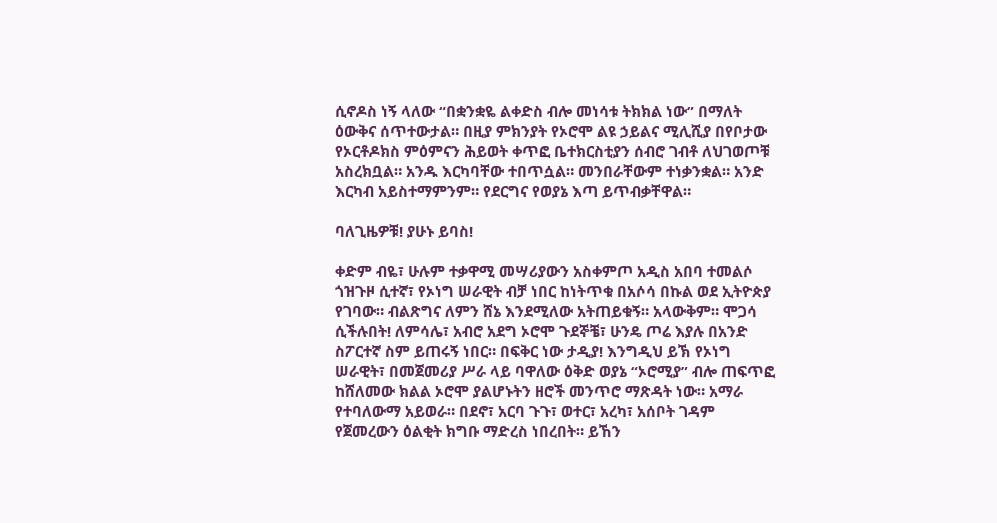ሲኖዶስ ነኝ ላለው “በቋንቋዬ ልቀድስ ብሎ መነሳቱ ትክክል ነው” በማለት ዕውቅና ሰጥተውታል። በዚያ ምክንያት የኦሮሞ ልዩ ኃይልና ሚሊሺያ በየቦታው የኦርቶዶክስ ምዕምናን ሕይወት ቀጥፎ ቤተክርስቲያን ሰብሮ ገብቶ ለህገወጦቹ አስረክቧል። አንዱ እርካባቸው ተበጥሷል። መንበራቸውም ተነቃንቋል። አንድ እርካብ አይስተማምንም። የደርግና የወያኔ እጣ ይጥብቃቸዋል።

ባለጊዜዎቹ! ያሁኑ ይባስ!

ቀድም ብዬ፣ ሁሉም ተቃዋሚ መሣሪያውን አስቀምጦ አዲስ አበባ ተመልሶ ጎዝጉዞ ሲተኛ፣ የኦነግ ሠራዊት ብቻ ነበር ከነትጥቁ በአሶሳ በኩል ወደ ኢትዮጵያ የገባው። ብልጽግና ለምን ሸኔ እንደሚለው አትጠይቁኝ። አላውቅም። ሞጋሳ ሲችሉበት! ለምሳሌ፣ አብሮ አደግ ኦሮሞ ጉደኞቼ፣ ሁንዴ ጦሬ እያሉ በአንድ ስፖርተኛ ስም ይጠሩኝ ነበር። በፍቅር ነው ታዲያ! እንግዲህ ይኽ የኦነግ ሠራዊት፣ በመጀመሪያ ሥራ ላይ ባዋለው ዕቅድ ወያኔ “ኦሮሚያ” ብሎ ጠፍጥፎ ከሸለመው ክልል ኦሮሞ ያልሆኑትን ዘሮች መንጥሮ ማጽዳት ነው። አማራ የተባለውማ አይወራ። በደኖ፣ አርባ ጉጉ፣ ወተር፣ አረካ፣ አሰቦት ገዳም የጀመረውን ዕልቂት ክግቡ ማድረስ ነበረበት። ይኸን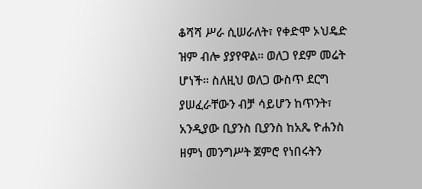ቆሻሻ ሥራ ሲሠራለት፣ የቀድሞ ኦህዴድ ዝም ብሎ ያያየዋል። ወለጋ የደም መሬት ሆነች። ስለዚህ ወለጋ ውስጥ ደርግ ያሠፈራቸውን ብቻ ሳይሆን ከጥንት፣ አንዲያው ቢያንስ ቢያንስ ከአጼ ዮሐንስ ዘምነ መንግሥት ጀምሮ የነበሩትን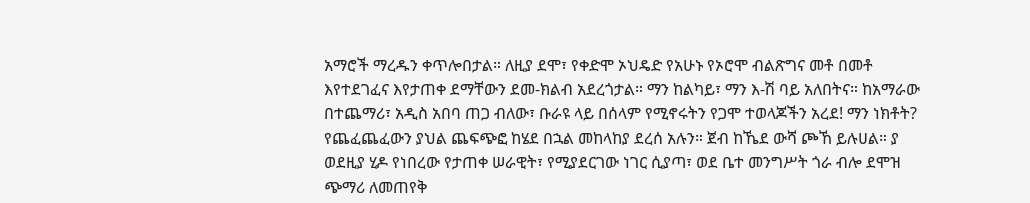አማሮች ማረዱን ቀጥሎበታል። ለዚያ ደሞ፣ የቀድሞ ኦህዴድ የአሁኑ የኦሮሞ ብልጽግና መቶ በመቶ እየተደገፈና እየታጠቀ ደማቸውን ደመ-ክልብ አደረጎታል። ማን ከልካይ፣ ማን እ-ሽ ባይ አለበትና። ከአማራው በተጨማሪ፣ አዲስ አበባ ጠጋ ብለው፣ ቡራዩ ላይ በሰላም የሚኖሩትን የጋሞ ተወላጆችን አረደ! ማን ነክቶት? የጨፈጨፈውን ያህል ጨፍጭፎ ከሄደ በኋል መከላከያ ደረሰ አሉን። ጀብ ከኼደ ውሻ ጮኸ ይሉሀል። ያ ወደዚያ ሂዶ የነበረው የታጠቀ ሠራዊት፣ የሚያደርገው ነገር ሲያጣ፣ ወደ ቤተ መንግሥት ጎራ ብሎ ደሞዝ ጭማሪ ለመጠየቅ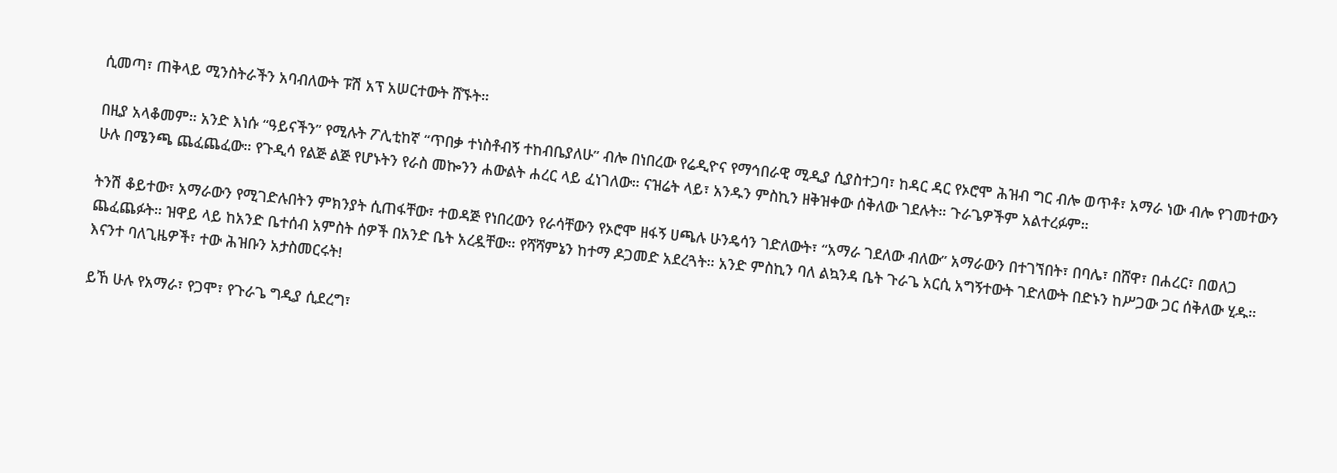ሲመጣ፣ ጠቅላይ ሚንስትራችን አባብለውት ፑሽ አፕ አሠርተውት ሸኙት።

በዚያ አላቆመም። አንድ እነሱ “ዓይናችን” የሚሉት ፖሊቲከኛ “ጥበቃ ተነስቶብኝ ተከብቤያለሁ” ብሎ በነበረው የሬዲዮና የማኅበራዊ ሚዲያ ሲያስተጋባ፣ ከዳር ዳር የኦሮሞ ሕዝብ ግር ብሎ ወጥቶ፣ አማራ ነው ብሎ የገመተውን ሁሉ በሜንጫ ጨፈጨፈው። የጉዲሳ የልጅ ልጅ የሆኑትን የራስ መኰንን ሐውልት ሐረር ላይ ፈነገለው። ናዝሬት ላይ፣ አንዱን ምስኪን ዘቅዝቀው ሰቅለው ገደሉት። ጉራጌዎችም አልተረፉም።

ትንሽ ቆይተው፣ አማራውን የሚገድሉበትን ምክንያት ሲጠፋቸው፣ ተወዳጅ የነበረውን የራሳቸውን የኦሮሞ ዘፋኝ ሀጫሉ ሁንዴሳን ገድለውት፣ “አማራ ገደለው ብለው” አማራውን በተገኘበት፣ በባሌ፣ በሸዋ፣ በሐረር፣ በወለጋ ጨፈጨፉት። ዝዋይ ላይ ከአንድ ቤተሰብ አምስት ሰዎች በአንድ ቤት አረዷቸው። የሻሻምኔን ከተማ ዶጋመድ አደረጓት። አንድ ምስኪን ባለ ልኳንዳ ቤት ጉራጌ አርሲ አግኝተውት ገድለውት በድኑን ከሥጋው ጋር ሰቅለው ሂዱ። እናንተ ባለጊዜዎች፣ ተው ሕዝቡን አታስመርሩት!

ይኸ ሁሉ የአማራ፣ የጋሞ፣ የጉራጌ ግዲያ ሲደረግ፣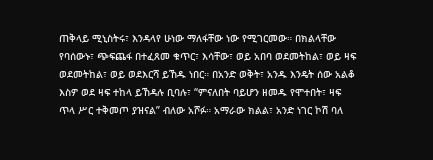ጠቅላይ ሚኒስትሩ፣ እንዳላየ ሁነው ማለፋቸው ነው የሚገርመው። በክልላቸው የባሰውኑ፣ ጭፍጨፋ በተፈጸመ ቁጥር፣ እሳቸው፣ ወይ አበባ ወደመትከል፣ ወይ ዛፍ ወደመትከል፣ ወይ ወደእርሻ ይኸዱ ነበር። በአንድ ወቅት፣ አንዱ እንዴት ሰው አልቆ እስዎ ወደ ዛፍ ተከላ ይኸዳሉ ቢባሉ፣ “ምናለበት ባይሆን ዘመዱ የሞተበት፣ ዛፍ ጥላ ሥር ተቅመጦ ያዝናል” ብለው አሾፉ። አማራው ክልል፣ አንድ ነገር ኮሽ ባለ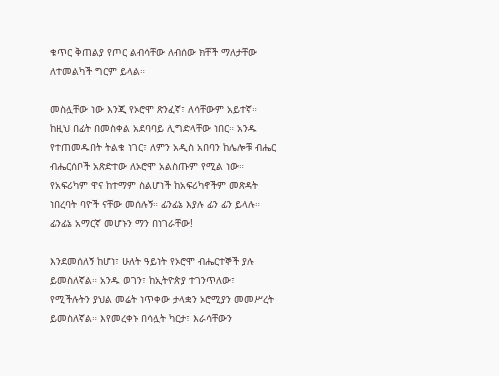ቁጥር ቅጠልያ የጦር ልብሳቸው ለብሰው ክቸች ማለታቸው ለተመልካች ግርም ይላል።

መስሏቸው ነው እንጂ የኦሮሞ ጽንፈኛ፣ ለሳቸውም አይተኛ። ከዚህ በፊት በመስቀል አደባባይ ሊግድላቸው ነበር። አንዱ የተጠመዱበት ትልቁ ነገር፣ ለምን አዲስ አበባን ከሌሎቹ ብሔር ብሔርሰቦች አጽድተው ለኦሮሞ አልስጡም የሚል ነው። የአፍሪካም ዋና ከተማም ስልሆነች ከአፍሪካኖችም መጽዳት ነበረባት ባዮች ናቸው መሰሉኝ። ፊንፊኔ እያሉ ፊን ፊን ይላሉ። ፊንፊኔ አማርኛ መሆኑን ማን በነገራቸው!

እንደመሰለኝ ከሆነ፣ ሁለት ዓይነት የኦሮሞ ብሔርተኞች ያሉ ይመስለኛል። አንዱ ወገን፣ ከኢትዮጵያ ተገንጥለው፣ የሚችሉትን ያህል መሬት ነጥቀው ታላቋን ኦሮሚያን መመሥረት ይመስለኛል። እየመረቀኑ በሳሏት ካርታ፣ እራሳቸውን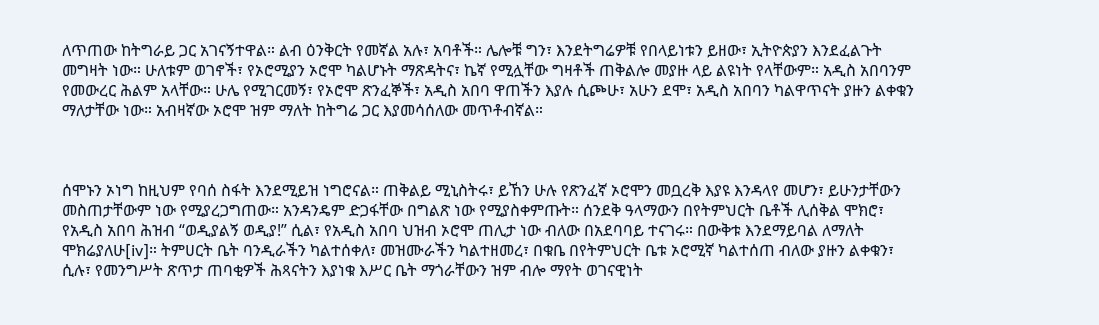ለጥጠው ከትግራይ ጋር አገናኝተዋል። ልብ ዕንቅርት የመኛል አሉ፣ አባቶች። ሌሎቹ ግን፣ እንደትግሬዎቹ የበላይነቱን ይዘው፣ ኢትዮጵያን እንደፈልጉት መግዛት ነው። ሁለቱም ወገኖች፣ የኦሮሚያን ኦሮሞ ካልሆኑት ማጽዳትና፣ ኬኛ የሚሏቸው ግዛቶች ጠቅልሎ መያዙ ላይ ልዩነት የላቸውም። አዲስ አበባንም የመውረር ሕልም አላቸው። ሁሌ የሚገርመኝ፣ የኦሮሞ ጽንፈኞች፣ አዲስ አበባ ዋጠችን እያሉ ሲጮሁ፣ አሁን ደሞ፣ አዲስ አበባን ካልዋጥናት ያዙን ልቀቁን ማለታቸው ነው። አብዛኛው ኦሮሞ ዝም ማለት ከትግሬ ጋር እያመሳሰለው መጥቶብኛል።



ሰሞኑን ኦነግ ከዚህም የባሰ ስፋት እንደሚይዝ ነግሮናል። ጠቅልይ ሚኒስትሩ፣ ይኸን ሁሉ የጽንፈኛ ኦሮሞን መቧረቅ እያዩ እንዳላየ መሆን፣ ይሁንታቸውን መስጠታቸውም ነው የሚያረጋግጠው። አንዳንዴም ድጋፋቸው በግልጽ ነው የሚያስቀምጡት። ሰንደቅ ዓላማውን በየትምህርት ቤቶች ሊሰቅል ሞክሮ፣ የአዲስ አበባ ሕዝብ “ወዲያልኝ ወዲያ!” ሲል፣ የአዲስ አበባ ህዝብ ኦሮሞ ጠሊታ ነው ብለው በአደባባይ ተናገሩ። በውቅቱ እንደማይባል ለማለት ሞክሬያለሁ[iv]። ትምሀርት ቤት ባንዲራችን ካልተሰቀለ፣ መዝሙራችን ካልተዘመረ፣ በቁቤ በየትምህርት ቤቱ ኦሮሚኛ ካልተሰጠ ብለው ያዙን ልቀቁን፣ ሲሉ፣ የመንግሥት ጽጥታ ጠባቂዎች ሕጻናትን እያነቁ እሥር ቤት ማጎራቸውን ዝም ብሎ ማየት ወገናዊነት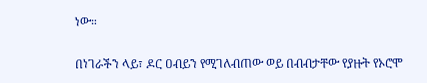ነው።

በነገራችን ላይ፣ ዶር ዐብይን የሚገለብጠው ወይ በብብታቸው የያዙት የኦሮሞ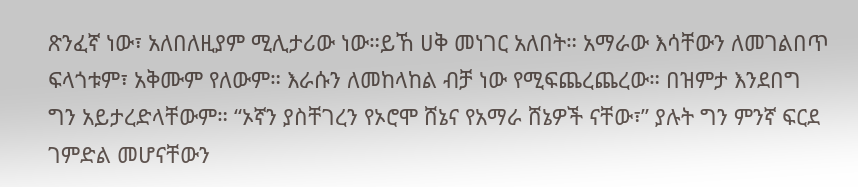ጽንፈኛ ነው፣ አለበለዚያም ሚሊታሪው ነው።ይኸ ሀቅ መነገር አለበት። አማራው እሳቸውን ለመገልበጥ ፍላጎቱም፣ አቅሙም የለውም። እራሱን ለመከላከል ብቻ ነው የሚፍጨረጨረው። በዝምታ እንደበግ ግን አይታረድላቸውም። “ኦኛን ያስቸገረን የኦሮሞ ሸኔና የአማራ ሸኔዎች ናቸው፣” ያሉት ግን ምንኛ ፍርደ ገምድል መሆናቸውን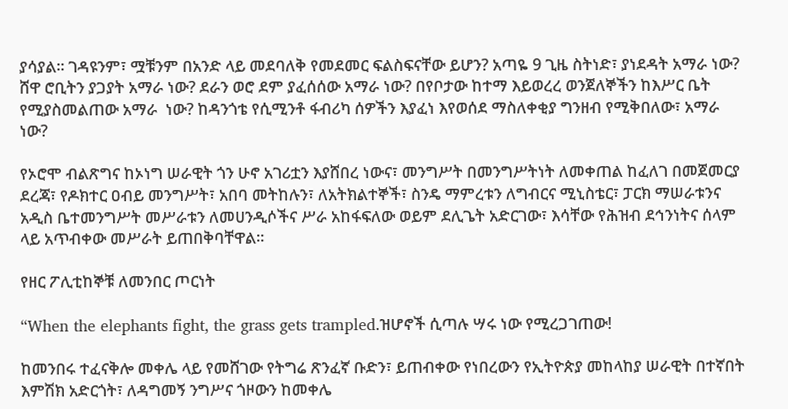ያሳያል። ገዳዩንም፣ ሟቹንም በአንድ ላይ መደባለቅ የመደመር ፍልስፍናቸው ይሆን? አጣዬ 9 ጊዜ ስትነድ፣ ያነደዳት አማራ ነው? ሸዋ ሮቢትን ያጋያት አማራ ነው? ደራን ወሮ ደም ያፈሰሰው አማራ ነው? በየቦታው ከተማ እይወረረ ወንጀለኞችን ከእሥር ቤት የሚያስመልጠው አማራ  ነው? ከዳንጎቴ የሲሚንቶ ፋብሪካ ሰዎችን እያፈነ እየወሰደ ማስለቀቂያ ግንዘብ የሚቅበለው፣ አማራ ነው?

የኦሮሞ ብልጽግና ከኦነግ ሠራዊት ጎን ሁኖ አገሪቷን እያሸበረ ነውና፣ መንግሥት በመንግሥትነት ለመቀጠል ከፈለገ በመጀመርያ ደረጃ፣ የዶክተር ዐብይ መንግሥት፣ አበባ መትከሉን፣ ለአትክልተኞች፣ ስንዴ ማምረቱን ለግብርና ሚኒስቴር፣ ፓርክ ማሠራቱንና አዲስ ቤተመንግሥት መሥራቱን ለመሀንዲሶችና ሥራ አከፋፍለው ወይም ደሊጌት አድርገው፣ እሳቸው የሕዝብ ደኅንነትና ሰላም ላይ አጥብቀው መሥራት ይጠበቅባቸዋል።

የዘር ፖሊቲከኞቹ ለመንበር ጦርነት

“When the elephants fight, the grass gets trampled.ዝሆኖች ሲጣሉ ሣሩ ነው የሚረጋገጠው!

ከመንበሩ ተፈናቅሎ መቀሌ ላይ የመሸገው የትግሬ ጽንፈኛ ቡድን፣ ይጠብቀው የነበረውን የኢትዮጵያ መከላከያ ሠራዊት በተኛበት እምሽክ አድርጎት፣ ለዳግመኝ ንግሥና ጎዞውን ከመቀሌ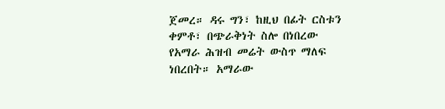ጀመረ። ዳሩ ግን፣ ከዚህ በፊት ርስቱን ቀምቶ፣ በጭራቅነት ስሎ በነበረው የአማራ ሕዝብ መሬት ውስጥ ማለፍ ነበረበት። አማራው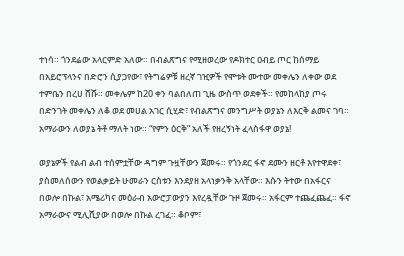ተነሳ። ጎንደሬው አላርምድ አለው። በብልጽግና የሚዘወረው የዶክተር ዐብይ ጦር ከሰማይ በአይሮፕላንና በድሮን ሲያጋየው፣ የትግሬዎቹ ዘረኛ ገዢዎች የሞቱት ሙተው መቀሌን ለቀው ወደ ተምቤን በረሀ ሸሹ። መቀሌም ከ20 ቀን ባልበለጠ ጊዜ ውስጥ ወደቀች። የመከላከያ ጦሩ በድንገት መቀሌን ለቆ ወደ መሀል አገር ሲሂድ፣ የብልጽግና መንግሥት ወያኔን ለእርቅ ልመና ገባ። አማራውን ለወያኔ ትቶ ማለት ነው። “የምን ዕርቅ” አለች የዘረኝነት ፈላስፋዋ ወያኔ!

ወያኔዎች የልብ ልብ ተሰምቷቸው ዳግም ጉዟቸውን ጀመሩ። የጎንደር ፋኖ ደሙን ዘርቶ እየተዋደቀ፣ ያስመለሰውን የወልቃይት ሁመራን ርስቱን እንደያዘ አላነቃንቅ አላቸው። እሱን ትተው በአፋርና በወሎ በኩል፣ አሜሪካና መዕራብ አውሮፓውያን እየረዷቸው ጉዞ ጀመሩ። አፋርም ተጨፈጨፈ። ፋኖ አማራውና ሚሊሺያው በወሎ በኩል ረገፈ። ቆቦም፣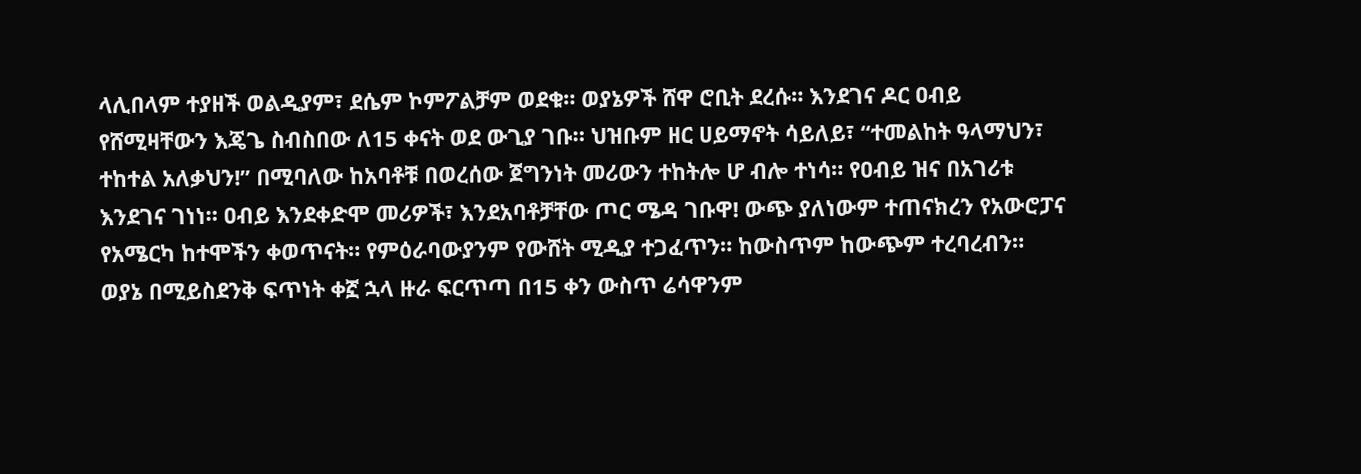ላሊበላም ተያዘች ወልዲያም፣ ደሴም ኮምፖልቻም ወደቁ። ወያኔዎች ሸዋ ሮቢት ደረሱ። እንደገና ዶር ዐብይ የሸሚዛቸውን እጄጌ ስብስበው ለ15 ቀናት ወደ ውጊያ ገቡ። ህዝቡም ዘር ሀይማኖት ሳይለይ፣ “ተመልከት ዓላማህን፣ ተከተል አለቃህን!” በሚባለው ከአባቶቹ በወረሰው ጀግንነት መሪውን ተከትሎ ሆ ብሎ ተነሳ። የዐብይ ዝና በአገሪቱ እንደገና ገነነ። ዐብይ እንደቀድሞ መሪዎች፣ እንደአባቶቻቸው ጦር ሜዳ ገቡዋ! ውጭ ያለነውም ተጠናክረን የአውሮፓና የአሜርካ ከተሞችን ቀወጥናት። የምዕራባውያንም የውሸት ሚዲያ ተጋፈጥን። ከውስጥም ከውጭም ተረባረብን። ወያኔ በሚይስደንቅ ፍጥነት ቀኟ ኋላ ዙራ ፍርጥጣ በ15 ቀን ውስጥ ሬሳዋንም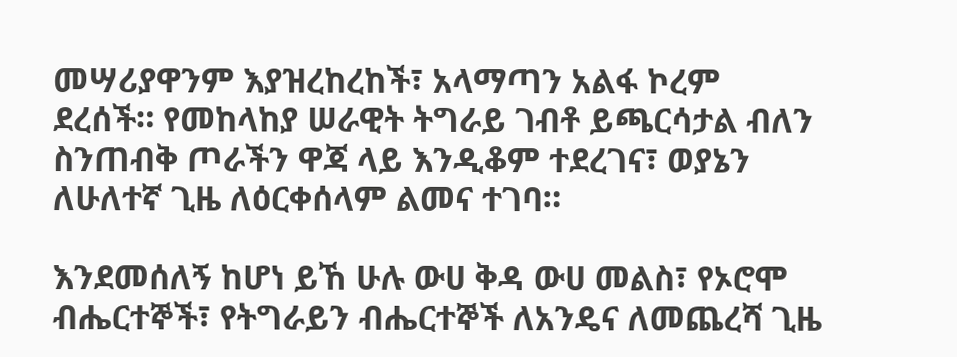መሣሪያዋንም እያዝረከረከች፣ አላማጣን አልፋ ኮረም ደረሰች። የመከላከያ ሠራዊት ትግራይ ገብቶ ይጫርሳታል ብለን ስንጠብቅ ጦራችን ዋጃ ላይ እንዲቆም ተደረገና፣ ወያኔን ለሁለተኛ ጊዜ ለዕርቀሰላም ልመና ተገባ።

እንደመሰለኝ ከሆነ ይኸ ሁሉ ውሀ ቅዳ ውሀ መልስ፣ የኦሮሞ ብሔርተኞች፣ የትግራይን ብሔርተኞች ለአንዴና ለመጨረሻ ጊዜ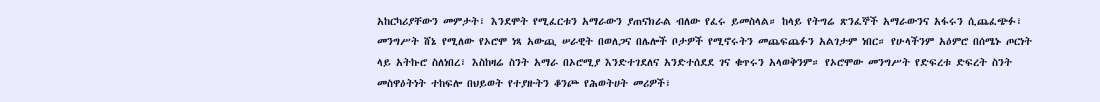አከርካሪያቸውን መምታት፣ እንደሞት የሚፈርቱን አማራውን ያጠናክራል ብለው የፈሩ ይመስላል። ከላይ የትግሬ ጽንፈኞች አማራውንና አፋሩን ሲጨፈጭፉ፣ መንግሥት ሸኔ የሚለው የኦሮሞ ነጻ አውጪ ሠራዊት በወለጋና በሌሎች ቦታዎች የሚኖሩትን መጨፍጨፉን አልገታም ነበር። የሁላችንም አዕምሮ በሰሜኑ ጦርነት ላይ አትኩሮ ስለነበረ፣ እስከዛሬ ስንት አማራ በኦሮሚያ እንድተገደለና አንድተሰደደ ገና ቁጥሩን አላወቅንም። የኦሮሞው መንግሥት የድፍረቱ ድፍረት ስንት መስዋዕትነት ተከፍሎ በህይወት የተያዙትን ቆንጮ የሕወትሀት መሪዎች፣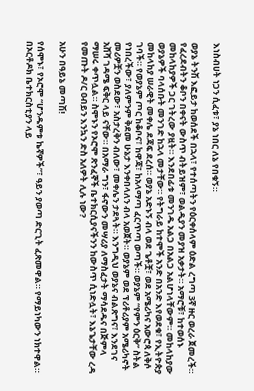እነስብሀት ነጋን ሲፈቱ፣ ያኔ ነበር ለኔ የበቁኝ።

ወያኔ ትንሽ እፎይታ ከወሰደች በኋላ፣ የተሰጣትን የዕርቀሰላም ዕድል ረግጣ 3ኛ ዙር ወረራ ጀመረች። የፈረደብትን ቆቦን በቀናት ውስጥ ብትይዝም፣ ወልዲያን መያዝ አቃታት። አማሮቹ፣ ከተወሰኑ መከላከያዎች ጋር ገትረው ያዟት። እንደበፊቱ መንገዱ አልጋ በአልጋ አልሆነላቸውም። መከላከያው ወያኔዎች ባላሰቡት መንገድ ከኋላ መታቸው። የትግራይ ከተሞች አንድ በአንድ እየወደቁ፣ የኢትዮጵያ መከላከያ ሠራዊት መቀሌ ደጃፍ ደረሰ። ወያኔ አድኑኝ ብላ ወደ ጌቶቿ፣ ወደ አሜሪካና አውሮጳ ለቅሶ ገባች። የወያኔም ጦር ከቆቦና፣ ከዋጃ፣ ከአላማጣ ፈርጥጣ ወጣች። ወያኔም “የምን ዕርቅ” ስትል የነበረችው፣ ያለምንም ቅደመ ሁኔታ እንቀበላለን ብላ አወጀት። ወያኔም ወደ ፕሪቶሪያም አሜሪካኖት መሪዎቿን ወስደው፣ አስታረቅን ብለው፣ መቀሌን ታደጓት። እንግዲህ ወያኔና ብልጽግና፣ እንደገና አሸሻ ገዳሜ ፍቅር ላይ ናቸው። በአማራ ግን፣ ፋኖውን መሣሪያ ለማስፈታት ማሳደዱና በጅምላ ማሠሩ ቀጥሏል። ስሞኑን የኦሮሞ ጽንፈኞች ቤተክርሲያናችንን ከውስጥ ሲነድሏት፣ እኔጌታቸው ረዳ የመጡት ዶ/ር ዐብይን እንኳን ድስ አለዎት ሊሉ ነው?

አሁን በዓይኔ መጣሽ!

የሰሞኑ፣ የኦሮሞ “ሆንዱምቱ ኬኛዎች”፣ ዓይን ያወጣ ድርጊት ፈጽመዋል። የማይነካውን ነክተዋል። በኦርቶዶክ ቤተክርስቲያን ላይ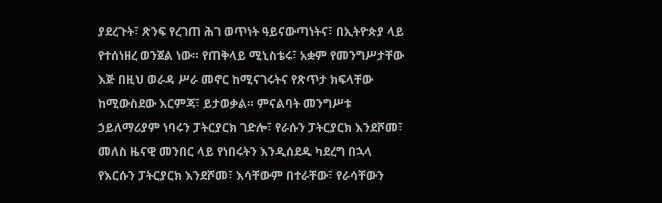ያደረጉት፣ ጽንፍ የረገጠ ሕገ ወጥነት ዓይናውጣነትና፣ በኢትዮጵያ ላይ የተሰነዘረ ወንጀል ነው። የጠቅላይ ሚኒስቴሩ፣ አቋም የመንግሥታቸው እጅ በዚህ ወራዳ ሥራ መኖር ከሚናገሩትና የጽጥታ ክፍላቸው ከሚውስደው እርምጃ፣ ይታወቃል። ምናልባት መንግሥቱ ኃይለማሪያም ነባሩን ፓትርያርክ ገድሎ፣ የራሱን ፓትርያርክ እንደሾመ፣ መለስ ዜናዊ መንበር ላይ የነበሩትን እንዲሰደዱ ካደረግ በኋላ የእርሱን ፓትርያርክ እንደሾመ፣ እሳቸውም በተራቸው፣ የራሳቸውን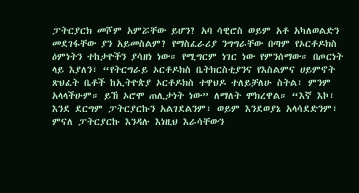ፓትርያርክ መሾም አምሯቸው ይሆን? አባ ሳዊሮስ ወይም አቶ አካለወልድን መደገፋቸው ያን አይመስልም? የማስፈራሪያ ንግግራቸው በጣም የኦርቶዶክስ ዕምነትን ተከታዮችን ያሳዘነ ነው። የሚግርም ነገር ነው የምንሰማው። በጦርነት ላይ እያለን፣ “የትርግራይ ኦርቶዶክስ ቤትክርስቲያንና የእስልምና ሀይምኖት ጽህፈት ቤቶች ከኢትዮጵያ ኦርቶዶክስ ተዋህዶ ተለይቻለሁ ስትል፣ ምንም አላላችሁም። ይኸ ኦሮሞ ጠሊታነት ነው” ለማለት ሞክረዋል። “እኛ እኮ፣ እንደ ደርግም ፓትርያርኩን አልገደልንም፣ ወይም እንደወያኔ አላሳደድንም፣ ምናለ ፓትርያርኩ እንዳሉ እነዚህ እራሳቸውን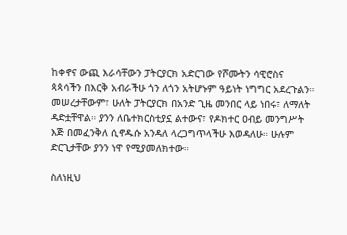ከቀኖና ውጪ እራሳቸውን ፓትርያርክ አድርገው የሾሙትን ሳዊሮስና ጳጳሳችን በእርቅ አብራችሁ ጎን ለጎን አትሆኑም ዓይነት ነግግር አደረጉልን። መሠረታቸውም፣ ሁለት ፓትርያርክ በአንድ ጊዜ መንበር ላይ ነበሩ፣ ለማለት ዳድቷቸዋል። ያንን ለቤተክርስቲያኗ ልተውና፣ የዶክተር ዐብይ መንግሥት እጅ በመፈንቅለ ሲኖዱሱ አንዳለ ላረጋግጥላችሁ እወዳለሁ። ሁሉም ድርጊታቸው ያንን ነዋ የሚያመለክተው።

ስለነዚህ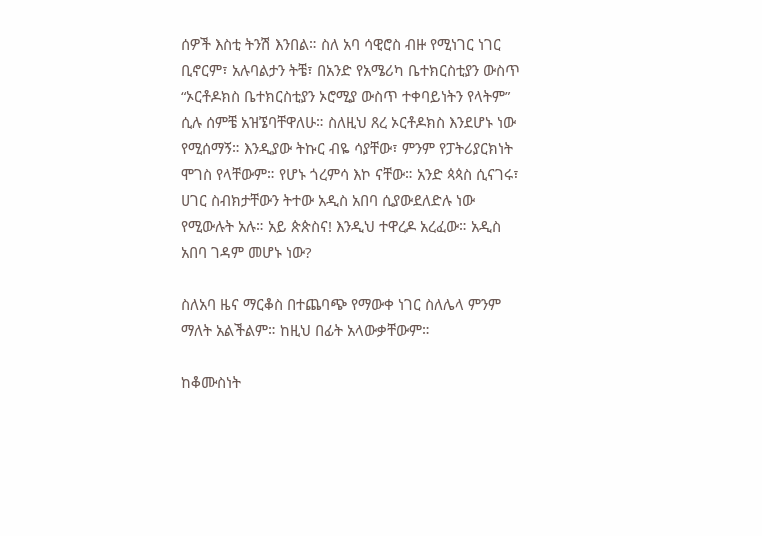ሰዎች እስቲ ትንሽ እንበል። ስለ አባ ሳዊሮስ ብዙ የሚነገር ነገር ቢኖርም፣ አሉባልታን ትቼ፣ በአንድ የአሜሪካ ቤተክርስቲያን ውስጥ “ኦርቶዶክስ ቤተክርስቲያን ኦሮሚያ ውስጥ ተቀባይነትን የላትም” ሲሉ ሰምቼ አዝኜባቸዋለሁ። ስለዚህ ጸረ ኦርቶዶክስ እንደሆኑ ነው የሚሰማኝ። እንዲያው ትኩር ብዬ ሳያቸው፣ ምንም የፓትሪያርክነት ሞገስ የላቸውም። የሆኑ ጎረምሳ እኮ ናቸው። አንድ ጳጳስ ሲናገሩ፣ ሀገር ስብክታቸውን ትተው አዲስ አበባ ሲያውደለድሉ ነው የሚውሉት አሉ። አይ ጵጵስና! እንዲህ ተዋረዶ አረፈው። አዲስ አበባ ገዳም መሆኑ ነው?

ስለአባ ዜና ማርቆስ በተጨባጭ የማውቀ ነገር ስለሌላ ምንም ማለት አልችልም። ከዚህ በፊት አላውቃቸውም።

ከቆሙስነት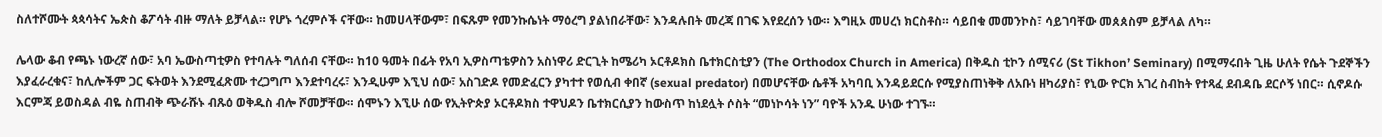ስለተሾሙት ጳጳሳትና ኤጵስ ቆፖሳት ብዙ ማለት ይቻላል። የሆኑ ጎረምሶች ናቸው። ከመሀላቸውም፣ በፍጹም የመንኩሴነት ማዕረግ ያልነበራቸው፣ እንዳሉበት መረጃ በገፍ እየደረሰን ነው። እግዚኦ መሀረነ ክርስቶስ። ሳይበቁ መመንኮስ፣ ሳይገባቸው መጰጰስም ይቻላል ለካ።

ሌላው ቆብ የጫኑ ነውረኛ ሰው፣ አባ ኤውስጣቲዎስ የተባሉት ግለሰብ ናቸው። ከ10 ዓመት በፊት የአባ ኢዎስጣቴዎስን አስነዋሪ ድርጊት ከሜሪካ ኦርቶዶክስ ቤተክርስቲያን (The Orthodox Church in America) በቅዱስ ቲኮን ሰሚናሪ (St Tikhon’ Seminary) በሚማሩበት ጊዜ ሁለት የሴት ጉደኞችን እያፈራረቁና፣ ከሊሎችም ጋር ፍትወት እንደሚፈጽሙ ተረጋግጦ እንደተባረሩ፣ እንዲሁም እኚህ ሰው፣ አስገድዶ የመድፈርን ያካተተ የወሲብ ቀበኛ (sexual predator) በመሆናቸው ሴቶች አካባቢ እንዳይደርሱ የሚያስጠነቅቅ ለአቡነ ዘካሪያስ፣ የኒው ዮርክ አገረ ስብከት የተጻፈ ደብዳቤ ደርሶኝ ነበር። ሲኖዶሱ እርምጃ ይወስዳል ብዬ ስጠብቅ ጭራሹኑ ብጹዕ ወቅዱስ ብሎ ሾመቻቸው። ሰሞኑን እኚሁ ሰው የኢትዮጵያ ኦርቶዶክስ ተዋህዶን ቤተክርሲያን ከውስጥ ከነደሏት ሶስት “መነኮሳት ነን” ባዮች አንዱ ሁነው ተገኙ።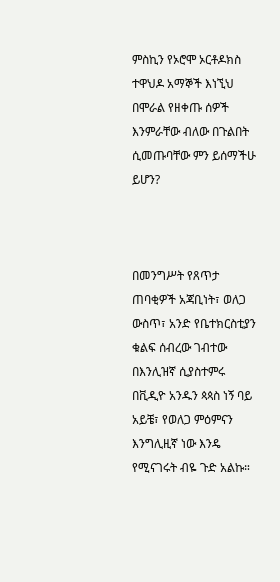ምስኪን የኦሮሞ ኦርቶዶክስ ተዋህዶ አማኞች እነኚህ በሞራል የዘቀጡ ሰዎች እንምራቸው ብለው በጉልበት ሲመጡባቸው ምን ይሰማችሁ ይሆን?



በመንግሥት የጸጥታ ጠባቂዎች አጃቢነት፣ ወለጋ ውስጥ፣ አንድ የቤተክርስቲያን ቁልፍ ሰብረው ገብተው በእንሊዝኛ ሲያስተምሩ በቪዲዮ አንዱን ጳጳስ ነኝ ባይ አይቼ፣ የወለጋ ምዕምናን እንግሊዚኛ ነው እንዴ የሚናገሩት ብዬ ጉድ አልኩ።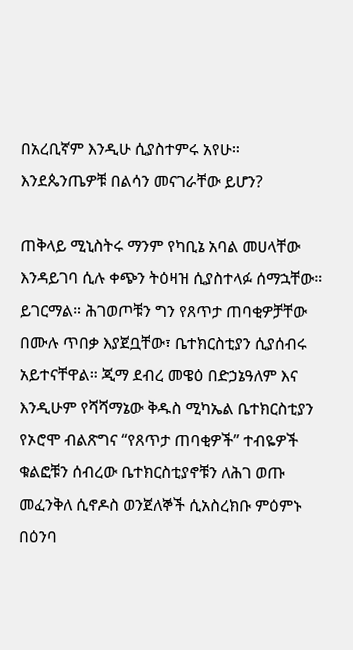በአረቢኛም እንዲሁ ሲያስተምሩ አየሁ። እንደጴንጤዎቹ በልሳን መናገራቸው ይሆን?

ጠቅላይ ሚኒስትሩ ማንም የካቢኔ አባል መሀላቸው እንዳይገባ ሲሉ ቀጭን ትዕዛዝ ሲያስተላፉ ሰማኋቸው። ይገርማል። ሕገወጦቹን ግን የጸጥታ ጠባቂዎቻቸው በሙሉ ጥበቃ እያጀቧቸው፣ ቤተክርስቲያን ሲያሰብሩ አይተናቸዋል። ጂማ ደብረ መዌዕ በድኃኔዓለም እና እንዲሁም የሻሻማኔው ቅዱስ ሚካኤል ቤተክርስቲያን የኦሮሞ ብልጽግና “የጸጥታ ጠባቂዎች” ተብዬዎች ቁልፎቹን ሰብረው ቤተክርስቲያኖቹን ለሕገ ወጡ መፈንቅለ ሲኖዶስ ወንጀለኞች ሲአስረክቡ ምዕምኑ በዕንባ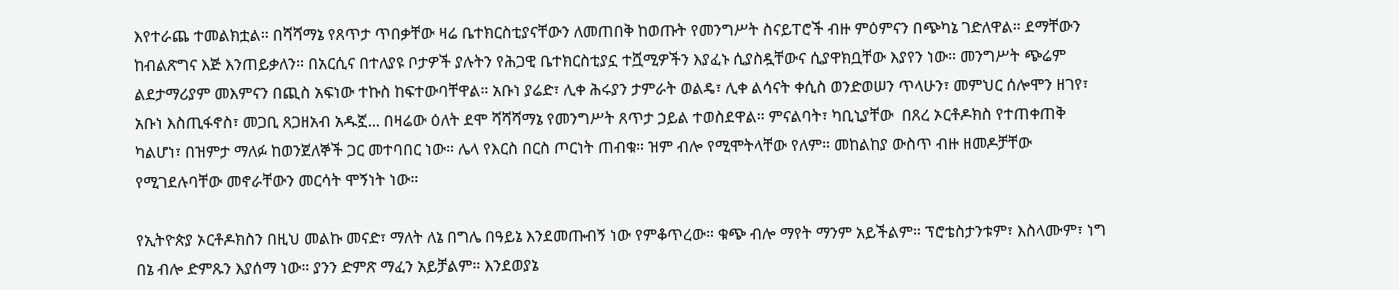እየተራጨ ተመልክቷል። በሻሻማኔ የጸጥታ ጥበቃቸው ዛሬ ቤተክርስቲያናቸውን ለመጠበቅ ከወጡት የመንግሥት ስናይፐሮች ብዙ ምዕምናን በጭካኔ ገድለዋል። ደማቸውን ከብልጽግና እጅ እንጠይቃለን። በአርሲና በተለያዩ ቦታዎች ያሉትን የሕጋዊ ቤተክርስቲያኗ ተሿሚዎችን እያፈኑ ሲያስዷቸውና ሲያዋክቧቸው እያየን ነው። መንግሥት ጭሬም ልደታማሪያም መእምናን በጪስ አፍነው ተኩስ ከፍተውባቸዋል። አቡነ ያሬድ፣ ሊቀ ሕሩያን ታምራት ወልዴ፣ ሊቀ ልሳናት ቀሲስ ወንድወሠን ጥላሁን፣ መምህር ሰሎሞን ዘገየ፣ አቡነ እስጢፋኖስ፣ መጋቢ ጸጋዘአብ አዱኟ... በዛሬው ዕለት ደሞ ሻሻሻማኔ የመንግሥት ጸጥታ ኃይል ተወስደዋል። ምናልባት፣ ካቢኒያቸው  በጸረ ኦርቶዶክስ የተጠቀጠቅ ካልሆነ፣ በዝምታ ማለፉ ከወንጀለኞች ጋር መተባበር ነው። ሌላ የእርስ በርስ ጦርነት ጠብቁ። ዝም ብሎ የሚሞትላቸው የለም። መከልከያ ውስጥ ብዙ ዘመዶቻቸው የሚገደሉባቸው መኖራቸውን መርሳት ሞኝነት ነው።

የኢትዮጵያ ኦርቶዶክስን በዚህ መልኩ መናድ፣ ማለት ለኔ በግሌ በዓይኔ እንደመጡብኝ ነው የምቆጥረው። ቁጭ ብሎ ማየት ማንም አይችልም። ፕሮቴስታንቱም፣ እስላሙም፣ ነግ በኔ ብሎ ድምጹን እያሰማ ነው። ያንን ድምጽ ማፈን አይቻልም። እንደወያኔ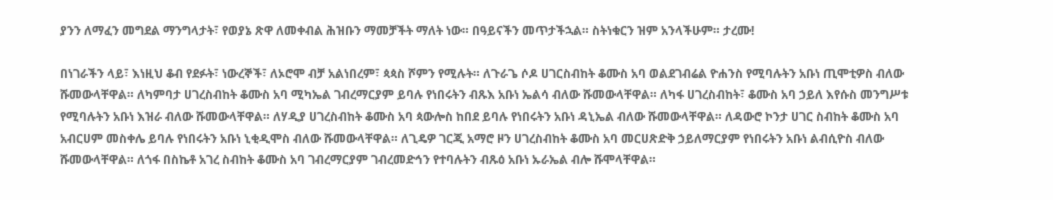ያንን ለማፈን መግደል ማንግላታት፣ የወያኔ ጽዋ ለመቀብል ሕዝቡን ማመቻችት ማለት ነው። በዓይናችን መጥታችኋል። ስትነቁርን ዝም አንላችሁም። ታረሙ!

በነገራችን ላይ፣ እነዚህ ቆብ የደፉት፣ ነውረኞች፣ ለኦሮሞ ብቻ አልነበረም፣ ጳጳስ ሾምን የሚሉት። ለጉራጌ ሶዶ ሀገርስብከት ቆሙስ አባ ወልደገብሬል ዮሐንስ የሚባሉትን አቡነ ጢሞቲዎስ ብለው ሹመውላቸዋል። ለካምባታ ሀገረስብከት ቆሙስ አባ ሚካኤል ገብረማርያም ይባሉ የነበሩትን ብጹእ አቡነ ኤልሳ ብለው ሹመውላቸዋል። ለካፋ ሀገረስብከት፣ ቆሙስ አባ ኃይለ እየሱስ መንግሥቱ የሚባሉትን አቡነ እዝራ ብለው ሹመውላቸዋል። ለሃዲያ ሀገረስብከት ቆሙስ አባ ጳውሎስ ከበደ ይባሉ የነበሩትን አቡነ ዳኒኤል ብለው ሹመውላቸዋል። ለዳውሮ ኮንታ ሀገር ስብከት ቆሙስ አባ አብርሀም መስቀሌ ይባሉ የነበሩትን አቡነ ኒቂዲሞስ ብለው ሹመውላቸዋል። ለጊዴዎ ገርጂ አማሮ ዞን ሀገረስብከት ቆሙስ አባ መርሀጽድቅ ኃይለማርያም የነበሩትን አቡነ ልብሲዮስ ብለው ሹመውላቸዋል። ለጎፋ በስኬቶ አገረ ስብከት ቆሙስ አባ ገብረማርያም ገብረመድኅን የተባሉትን ብጹዕ አቡነ ኡራኤል ብሎ ሹሞላቸዋል።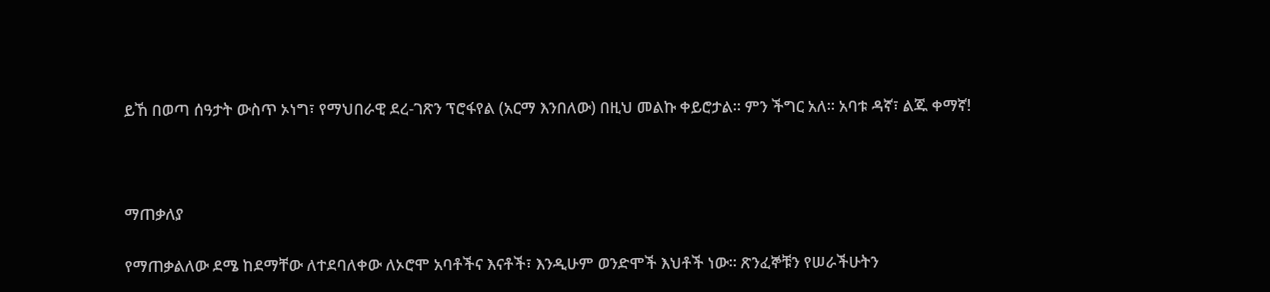ይኸ በወጣ ሰዓታት ውስጥ ኦነግ፣ የማህበራዊ ደረ-ገጽን ፕሮፋየል (አርማ እንበለው) በዚህ መልኩ ቀይሮታል። ምን ችግር አለ። አባቱ ዳኛ፣ ልጁ ቀማኛ!



ማጠቃለያ

የማጠቃልለው ደሜ ከደማቸው ለተደባለቀው ለኦሮሞ አባቶችና እናቶች፣ እንዲሁም ወንድሞች እህቶች ነው። ጽንፈኞቹን የሠራችሁትን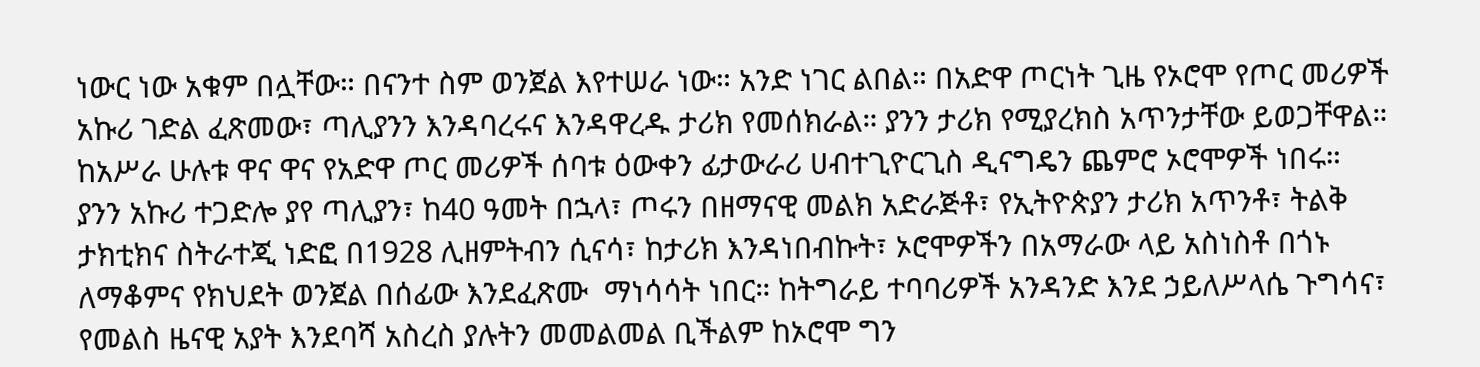ነውር ነው አቁም በሏቸው። በናንተ ስም ወንጀል እየተሠራ ነው። አንድ ነገር ልበል። በአድዋ ጦርነት ጊዜ የኦሮሞ የጦር መሪዎች አኩሪ ገድል ፈጽመው፣ ጣሊያንን እንዳባረሩና እንዳዋረዱ ታሪክ የመሰክራል። ያንን ታሪክ የሚያረክስ አጥንታቸው ይወጋቸዋል። ከአሥራ ሁሉቱ ዋና ዋና የአድዋ ጦር መሪዎች ሰባቱ ዕውቀን ፊታውራሪ ሀብተጊዮርጊስ ዲናግዴን ጨምሮ ኦሮሞዎች ነበሩ። ያንን አኩሪ ተጋድሎ ያየ ጣሊያን፣ ከ40 ዓመት በኋላ፣ ጦሩን በዘማናዊ መልክ አድራጅቶ፣ የኢትዮጵያን ታሪክ አጥንቶ፣ ትልቅ ታክቲክና ስትራተጂ ነድፎ በ1928 ሊዘምትብን ሲናሳ፣ ከታሪክ እንዳነበብኩት፣ ኦሮሞዎችን በአማራው ላይ አስነስቶ በጎኑ ለማቆምና የክህደት ወንጀል በሰፊው እንደፈጽሙ  ማነሳሳት ነበር። ከትግራይ ተባባሪዎች አንዳንድ እንደ ኃይለሥላሴ ጉግሳና፣ የመልስ ዜናዊ አያት እንደባሻ አስረስ ያሉትን መመልመል ቢችልም ከኦሮሞ ግን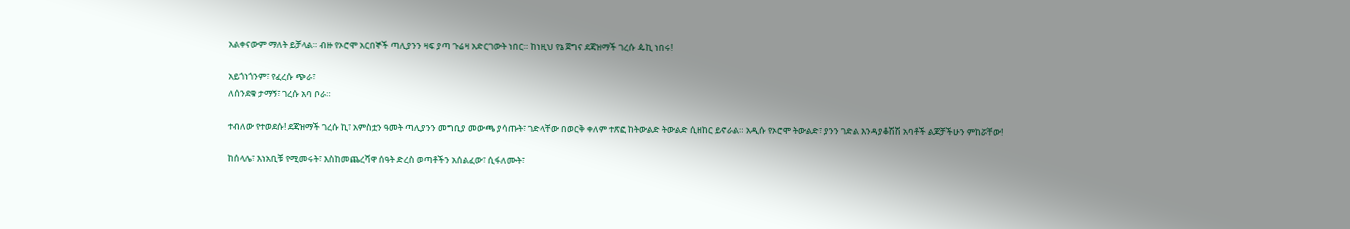አልቀናውም ማለት ይቻላል። ብዙ የኦሮሞ አርበኞች ጣሊያንን ዛፍ ያጣ ጉሬዛ አድርገውት ነበር። ከነዚህ የኔ ጀግና ደጃዝማች ገረሱ ዹኪ ነበሩ!

አይጎነጎንም፣ የፈረሱ ጭራ፣
ለሰንደቁ ታማኝ፣ ገረሱ አባ ቦራ።

ተብለው የተወደሱ! ደጃዝማች ገረሱ ኪ፣ አምስቷን ዓመት ጣሊያንን መግቢያ መውጫ ያሳጡት፣ ገድላቸው በወርቅ ቀለም ተጽፎ ከትውልድ ትውልድ ሲዘከር ይኖራል። አዲሱ የኦሮሞ ትውልድ፣ ያንን ገድል እንዳያቆሽሽ አባቶች ልጆቻችሁን ምከሯቸው!

ከሰላሌ፣ እነአቢቹ የሚመሩት፣ እስከመጨረሻዋ ሰዓት ድረስ ወጣቶችን አሰልፈው፣ ሲፋለሙት፣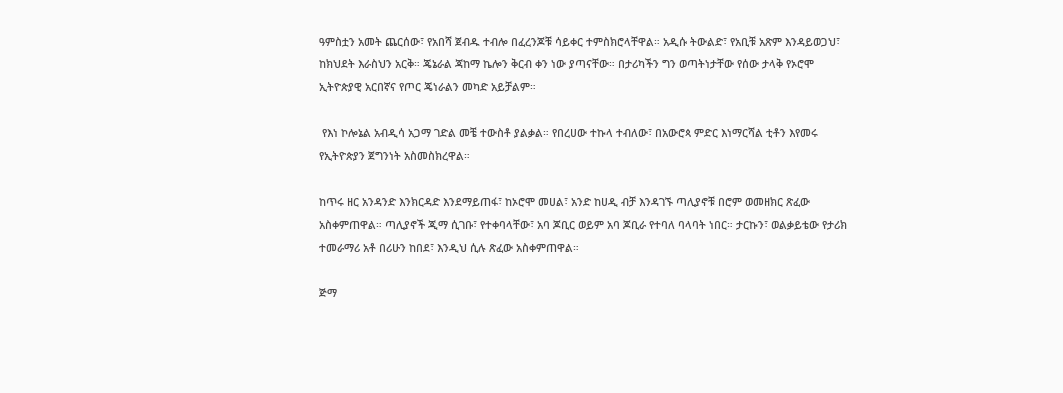ዓምስቷን አመት ጨርሰው፣ የአበሻ ጀብዱ ተብሎ በፈረንጆቹ ሳይቀር ተምስክሮላቸዋል። አዲሱ ትውልድ፣ የአቢቹ አጽም እንዳይወጋህ፣ ከክህደት እራስህን አርቅ። ጄኔራል ጃከማ ኬሎን ቅርብ ቀን ነው ያጣናቸው። በታሪካችን ግን ወጣትነታቸው የሰው ታላቅ የኦሮሞ ኢትዮጵያዊ አርበኛና የጦር ጄነራልን መካድ አይቻልም።

 የእነ ኮሎኔል አብዲሳ አጋማ ገድል መቼ ተውስቶ ያልቃል። የበረሀው ተኩላ ተብለው፣ በአውሮጳ ምድር እነማርሻል ቲቶን እየመሩ የኢትዮጵያን ጀግንነት አስመስክረዋል።

ከጥሩ ዘር አንዳንድ እንክርዳድ እንደማይጠፋ፣ ከኦሮሞ መሀል፣ አንድ ከሀዲ ብቻ እንዳገኙ ጣሊያኖቹ በሮም ወመዘክር ጽፈው አስቀምጠዋል። ጣሊያኖች ጂማ ሲገቡ፣ የተቀባላቸው፣ አባ ጆቢር ወይም አባ ጆቢራ የተባለ ባላባት ነበር። ታርኩን፣ ወልቃይቴው የታሪክ ተመራማሪ አቶ በሪሁን ከበደ፣ እንዲህ ሲሉ ጽፈው አስቀምጠዋል።

ጅማ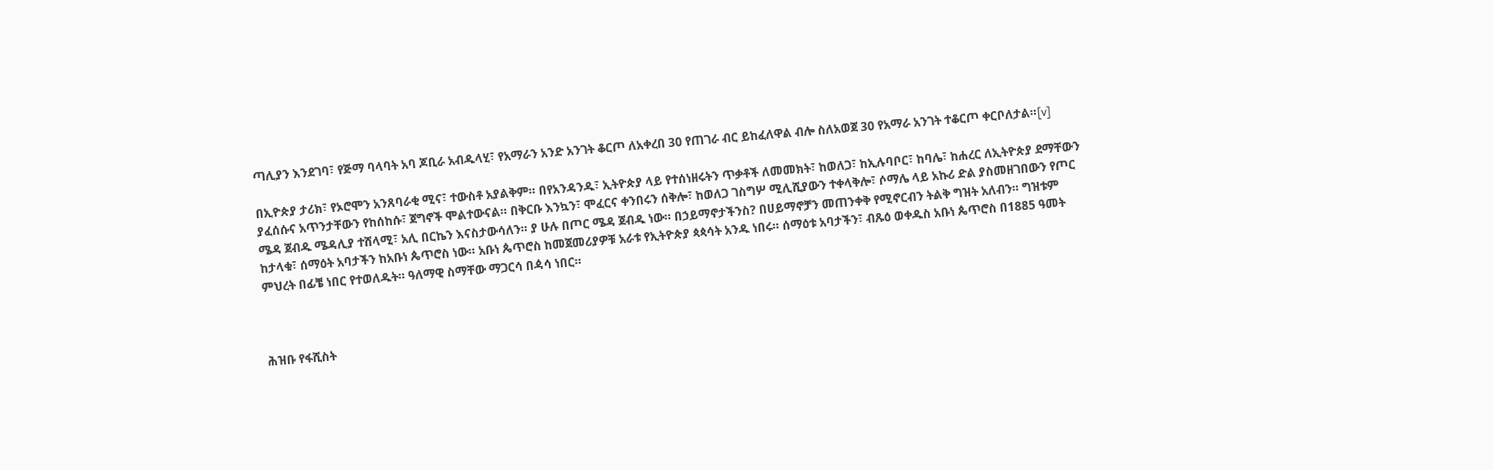ጣሊያን እንደገባ፣ የጅማ ባላባት አባ ጆቢራ አብዱላሂ፣ የአማራን አንድ አንገት ቆርጦ ለአቀረበ 30 የጠገራ ብር ይከፈለዋል ብሎ ስለአወጀ 30 የአማራ አንገት ተቆርጦ ቀርቦለታል።[v]

በኢዮጵያ ታሪክ፣ የኦሮሞን አንጸባራቂ ሚና፣ ተውስቶ አያልቅም። በየአንዳንዱ፣ ኢትዮጵያ ላይ የተሰነዘሩትን ጥቃቶች ለመመክት፣ ከወለጋ፣ ከኢሉባቦር፣ ከባሌ፣ ከሐረር ለኢትዮጵያ ደማቸውን ያፈሰሱና አጥንታቸውን የከሰከሱ፣ ጀግኖች ሞልተውናል። በቅርቡ እንኳን፣ ሞፈርና ቀንበሩን ሰቅሎ፣ ከወለጋ ገስግሦ ሚሊሺያውን ተቀላቅሎ፣ ሶማሌ ላይ አኩሪ ድል ያስመዘገበውን የጦር ሜዳ ጀብዱ ሜዳሊያ ተሸላሚ፣ አሊ በርኬን እናስታውሳለን። ያ ሁሉ በጦር ሜዳ ጀብዱ ነው። በኃይማኖታችንስ? በሀይማኖቻን መጠንቀቅ የሚኖርብን ትልቅ ግዝት አለብን። ግዝቱም ከታላቁ፣ ሰማዕት አባታችን ከአቡነ ጴጥሮስ ነው። አቡነ ጴጥሮስ ከመጀመሪያዎቹ አራቱ የኢትዮጵያ ጳጳሳት አንዱ ነበሩ። ሰማዕቱ አባታችን፣ ብጹዕ ወቀዱስ አቡነ ጴጥሮስ በ1885 ዓመት ምህረት በፊቼ ነበር የተወለዱት። ዓለማዊ ስማቸው ማጋርሳ በዻሳ ነበር።



ሕዝቡ የፋሺስት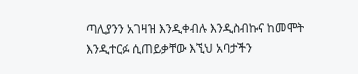ጣሊያንን አገዛዝ እንዲቀብሉ እንዲስብኩና ከመሞት እንዲተርፉ ሲጠይቃቸው እኚህ አባታችን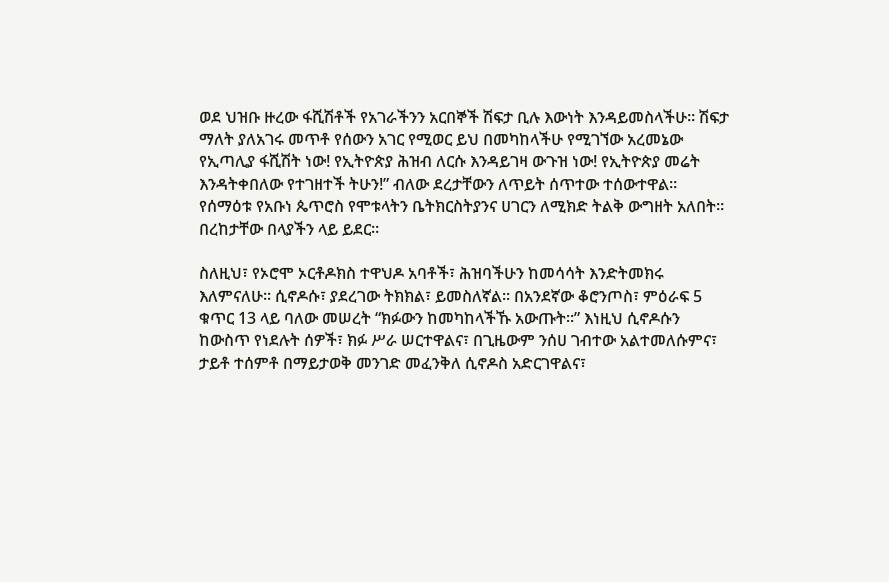ወደ ህዝቡ ዙረው ፋሺሽቶች የአገራችንን አርበኞች ሽፍታ ቢሉ እውነት እንዳይመስላችሁ። ሽፍታ ማለት ያለአገሩ መጥቶ የሰውን አገር የሚወር ይህ በመካከላችሁ የሚገኘው አረመኔው የኢጣሊያ ፋሺሽት ነው! የኢትዮጵያ ሕዝብ ለርሱ እንዳይገዛ ውጉዝ ነው! የኢትዮጵያ መሬት እንዳትቀበለው የተገዘተች ትሁን!” ብለው ደረታቸውን ለጥይት ሰጥተው ተሰውተዋል። የሰማዕቱ የአቡነ ጴጥሮስ የሞቱላትን ቤትክርስትያንና ሀገርን ለሚክድ ትልቅ ውግዘት አለበት። በረከታቸው በላያችን ላይ ይደር።

ስለዚህ፣ የኦሮሞ ኦርቶዶክስ ተዋህዶ አባቶች፣ ሕዝባችሁን ከመሳሳት እንድትመክሩ እለምናለሁ። ሲኖዶሱ፣ ያደረገው ትክክል፣ ይመስለኛል። በአንደኛው ቆሮንጦስ፣ ምዕራፍ 5 ቁጥር 13 ላይ ባለው መሠረት “ክፉውን ከመካከላችኹ አውጡት።” እነዚህ ሲኖዶሱን ከውስጥ የነደሉት ሰዎች፣ ክፉ ሥራ ሠርተዋልና፣ በጊዜውም ንሰሀ ገብተው አልተመለሱምና፣ ታይቶ ተሰምቶ በማይታወቅ መንገድ መፈንቅለ ሲኖዶስ አድርገዋልና፣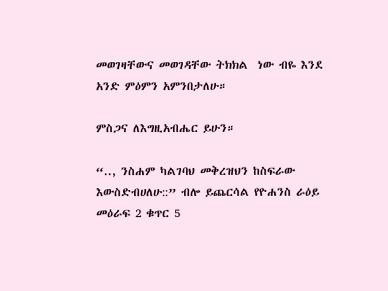መወገዛቸውና መወገዳቸው ትክክል  ነው ብዬ እንደ አንድ ምዕምን አምንበታለሁ።

ምስጋና ለእግዚአብሔር ይሁን።

“.., ንስሐም ካልገባህ መቅረዝህን ከስፍራው እውስድብሀለሁ::” ብሎ ይጨርሳል የዮሐንስ ራዕይ መዕራፍ 2 ቁጥር 5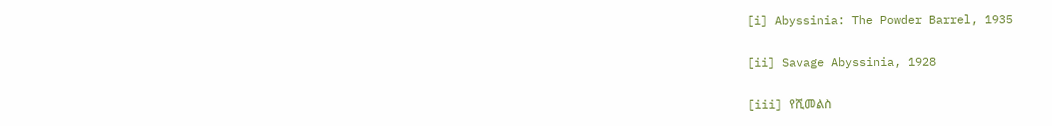[i] Abyssinia: The Powder Barrel, 1935

[ii] Savage Abyssinia, 1928

[iii] የሺመልስ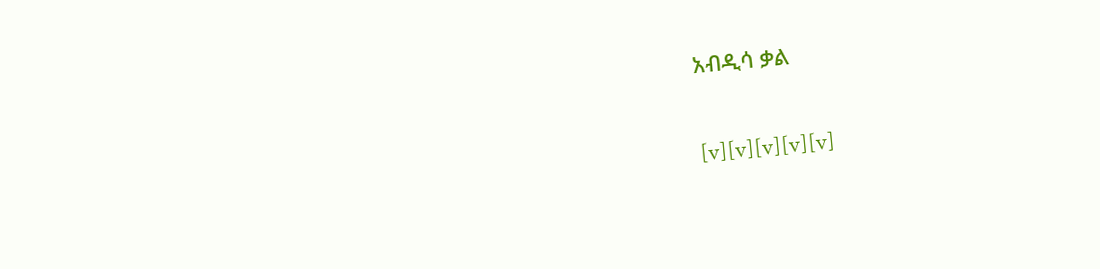አብዲሳ ቃል

[v][v][v][v][v]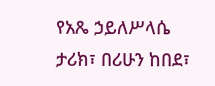የአጼ ኃይለሥላሴ ታሪክ፣ በሪሁን ከበደ፣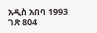አዲስ አበባ 1993 ገጽ 804